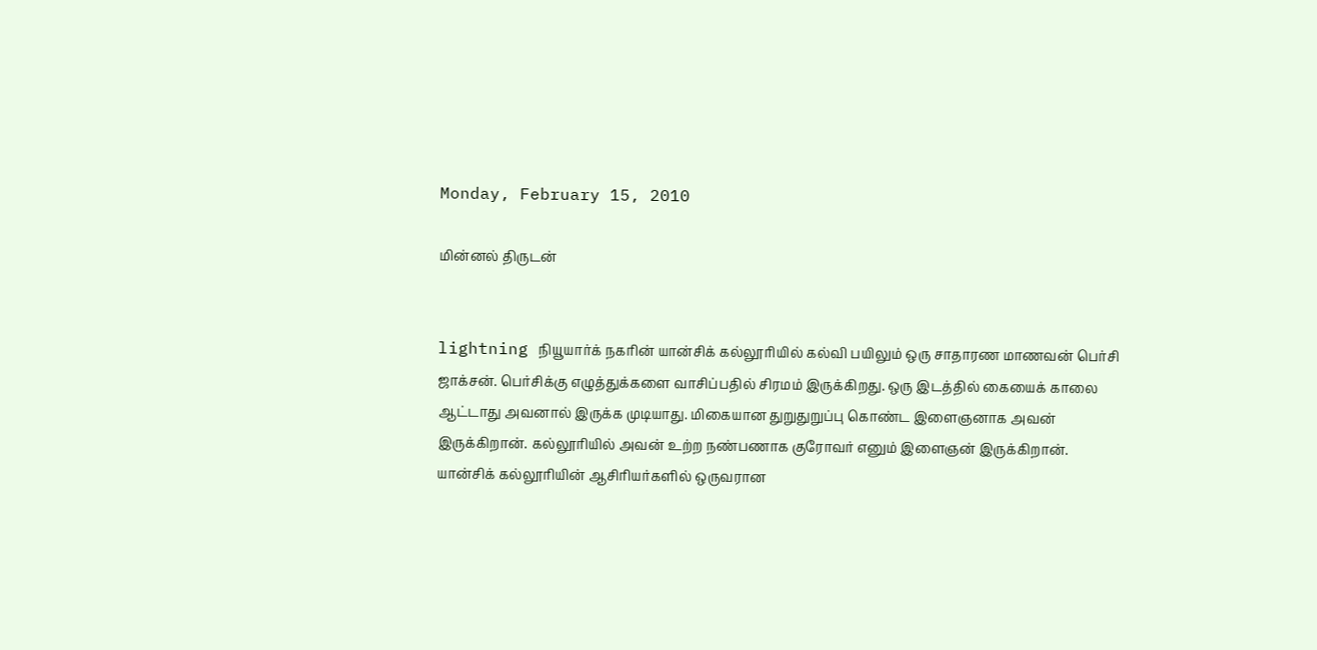Monday, February 15, 2010

மின்னல் திருடன்


lightning நியூயார்க் நகரின் யான்சிக் கல்லூரியில் கல்வி பயிலும் ஒரு சாதாரண மாணவன் பெர்சி ஜாக்சன். பெர்சிக்கு எழுத்துக்களை வாசிப்பதில் சிரமம் இருக்கிறது. ஒரு இடத்தில் கையைக் காலை ஆட்டாது அவனால் இருக்க முடியாது. மிகையான துறுதுறுப்பு கொண்ட இளைஞனாக அவன் இருக்கிறான். கல்லூரியில் அவன் உற்ற நண்பணாக குரோவர் எனும் இளைஞன் இருக்கிறான். யான்சிக் கல்லூரியின் ஆசிரியர்களில் ஒருவரான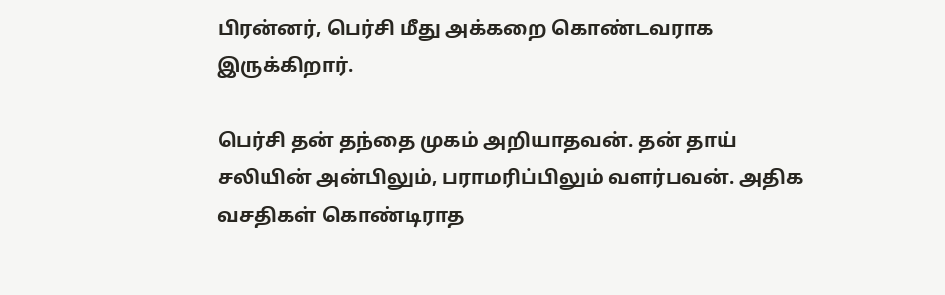பிரன்னர், பெர்சி மீது அக்கறை கொண்டவராக இருக்கிறார்.

பெர்சி தன் தந்தை முகம் அறியாதவன். தன் தாய் சலியின் அன்பிலும், பராமரிப்பிலும் வளர்பவன். அதிக வசதிகள் கொண்டிராத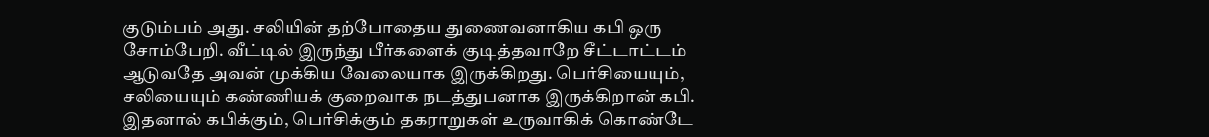குடும்பம் அது. சலியின் தற்போதைய துணைவனாகிய கபி ஒரு சோம்பேறி. வீட்டில் இருந்து பீர்களைக் குடித்தவாறே சீட்டாட்டம் ஆடுவதே அவன் முக்கிய வேலையாக இருக்கிறது. பெர்சியையும், சலியையும் கண்ணியக் குறைவாக நடத்துபனாக இருக்கிறான் கபி. இதனால் கபிக்கும், பெர்சிக்கும் தகராறுகள் உருவாகிக் கொண்டே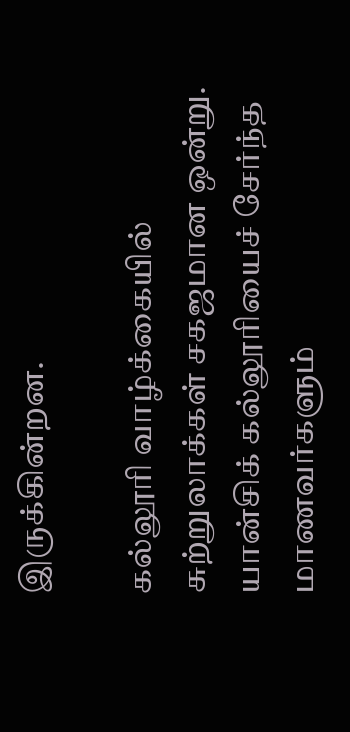இருக்கின்றன.

கல்லூரி வாழ்க்கையில் சுற்றுலாக்கள் சகஜமான ஒன்று. யான்சிக் கல்லூரியைச் சேர்ந்த மாணவர்களும்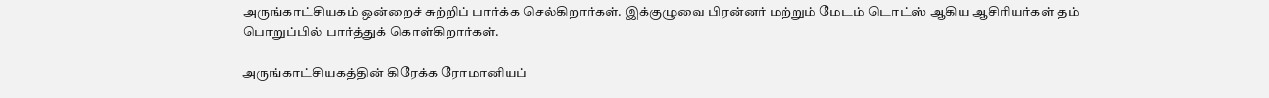அருங்காட்சியகம் ஒன்றைச் சுற்றிப் பார்க்க செல்கிறார்கள். இக்குழுவை பிரன்னர் மற்றும் மேடம் டொட்ஸ் ஆகிய ஆசிரியர்கள் தம் பொறுப்பில் பார்த்துக் கொள்கிறார்கள்.

அருங்காட்சியகத்தின் கிரேக்க ரோமானியப்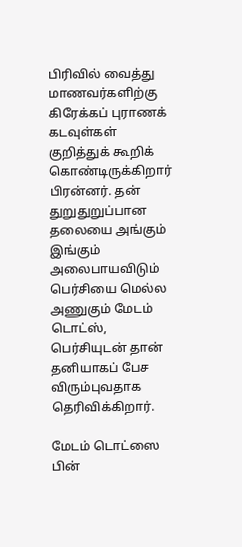பிரிவில் வைத்து மாணவர்களிற்கு கிரேக்கப் புராணக் கடவுள்கள் குறித்துக் கூறிக் கொண்டிருக்கிறார் பிரன்னர். தன் துறுதுறுப்பான தலையை அங்கும் இங்கும் அலைபாயவிடும் பெர்சியை மெல்ல அணுகும் மேடம் டொட்ஸ், பெர்சியுடன் தான் தனியாகப் பேச விரும்புவதாக தெரிவிக்கிறார்.

மேடம் டொட்ஸை பின்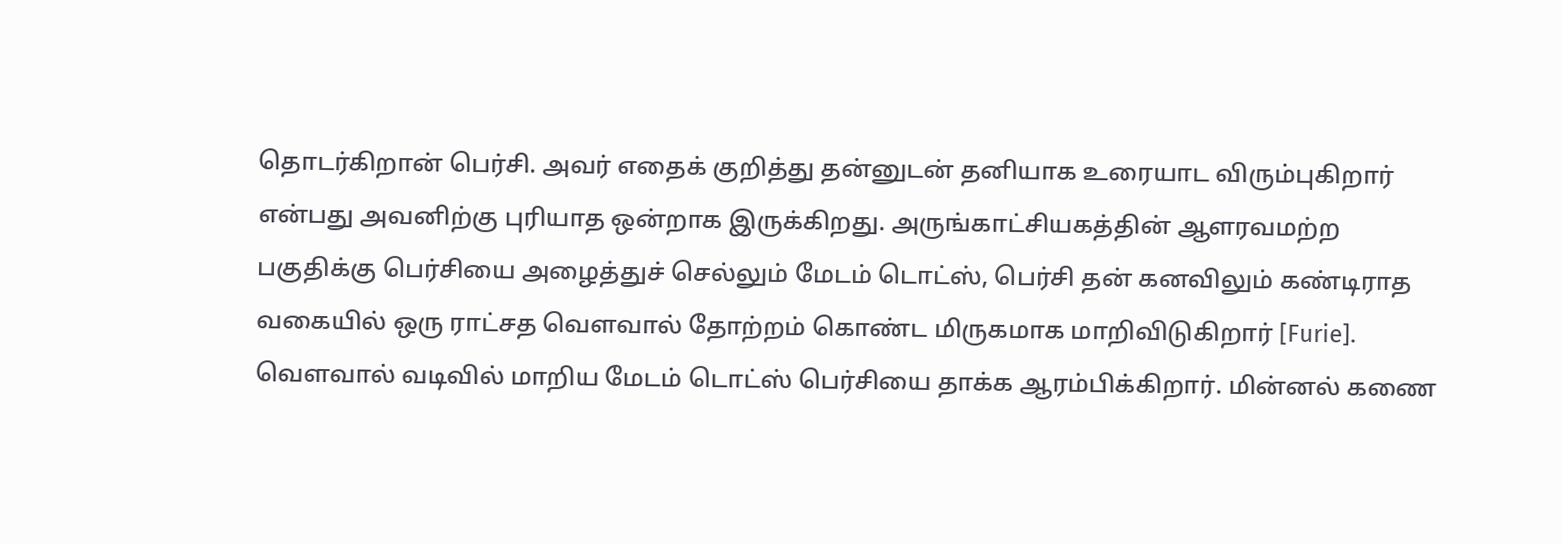தொடர்கிறான் பெர்சி. அவர் எதைக் குறித்து தன்னுடன் தனியாக உரையாட விரும்புகிறார் என்பது அவனிற்கு புரியாத ஒன்றாக இருக்கிறது. அருங்காட்சியகத்தின் ஆளரவமற்ற பகுதிக்கு பெர்சியை அழைத்துச் செல்லும் மேடம் டொட்ஸ், பெர்சி தன் கனவிலும் கண்டிராத வகையில் ஒரு ராட்சத வெளவால் தோற்றம் கொண்ட மிருகமாக மாறிவிடுகிறார் [Furie]. வெளவால் வடிவில் மாறிய மேடம் டொட்ஸ் பெர்சியை தாக்க ஆரம்பிக்கிறார். மின்னல் கணை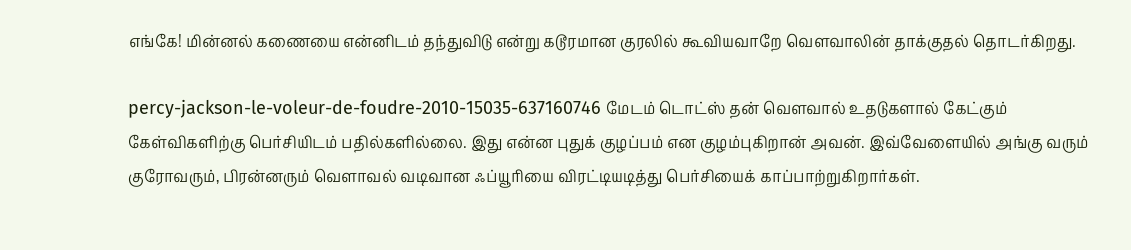எங்கே! மின்னல் கணையை என்னிடம் தந்துவிடு என்று கடூரமான குரலில் கூவியவாறே வெளவாலின் தாக்குதல் தொடர்கிறது.

percy-jackson-le-voleur-de-foudre-2010-15035-637160746 மேடம் டொட்ஸ் தன் வெளவால் உதடுகளால் கேட்கும் கேள்விகளிற்கு பெர்சியிடம் பதில்களில்லை. இது என்ன புதுக் குழப்பம் என குழம்புகிறான் அவன். இவ்வேளையில் அங்கு வரும் குரோவரும், பிரன்னரும் வெளாவல் வடிவான ஃப்யூரியை விரட்டியடித்து பெர்சியைக் காப்பாற்றுகிறார்கள்.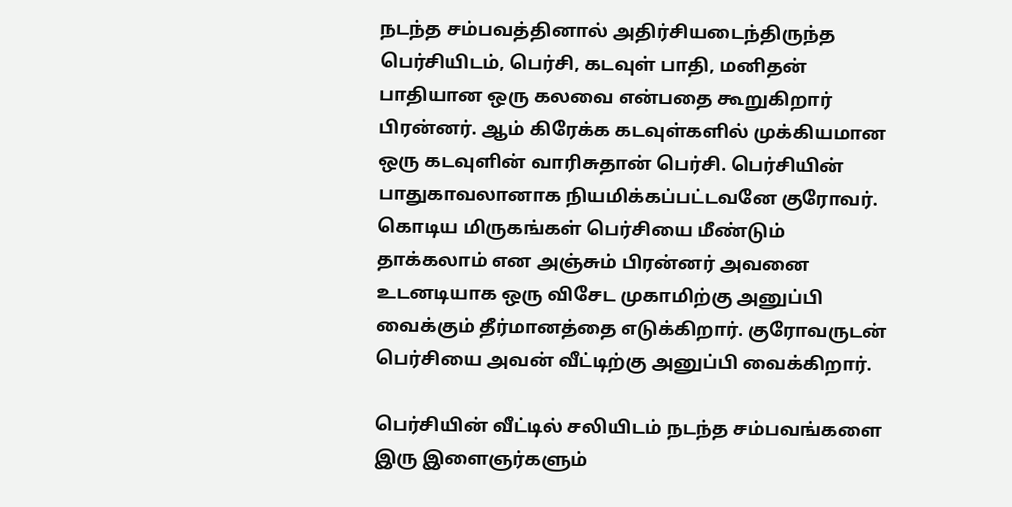நடந்த சம்பவத்தினால் அதிர்சியடைந்திருந்த பெர்சியிடம், பெர்சி, கடவுள் பாதி, மனிதன் பாதியான ஒரு கலவை என்பதை கூறுகிறார் பிரன்னர். ஆம் கிரேக்க கடவுள்களில் முக்கியமான ஒரு கடவுளின் வாரிசுதான் பெர்சி. பெர்சியின் பாதுகாவலானாக நியமிக்கப்பட்டவனே குரோவர். கொடிய மிருகங்கள் பெர்சியை மீண்டும் தாக்கலாம் என அஞ்சும் பிரன்னர் அவனை உடனடியாக ஒரு விசேட முகாமிற்கு அனுப்பி வைக்கும் தீர்மானத்தை எடுக்கிறார். குரோவருடன் பெர்சியை அவன் வீட்டிற்கு அனுப்பி வைக்கிறார்.

பெர்சியின் வீட்டில் சலியிடம் நடந்த சம்பவங்களை இரு இளைஞர்களும்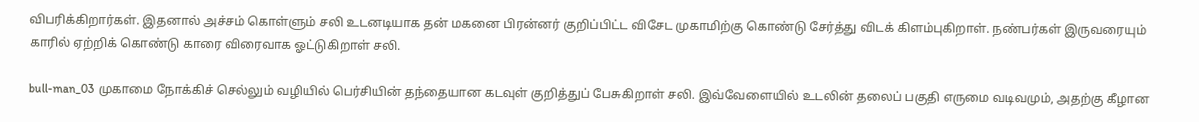விபரிக்கிறார்கள். இதனால் அச்சம் கொள்ளும் சலி உடனடியாக தன் மகனை பிரன்னர் குறிப்பிட்ட விசேட முகாமிற்கு கொண்டு சேர்த்து விடக் கிளம்புகிறாள். நண்பர்கள் இருவரையும் காரில் ஏற்றிக் கொண்டு காரை விரைவாக ஓட்டுகிறாள் சலி.

bull-man_03 முகாமை நோக்கிச் செல்லும் வழியில் பெர்சியின் தந்தையான கடவுள் குறித்துப் பேசுகிறாள் சலி. இவ்வேளையில் உடலின் தலைப் பகுதி எருமை வடிவமும், அதற்கு கீழான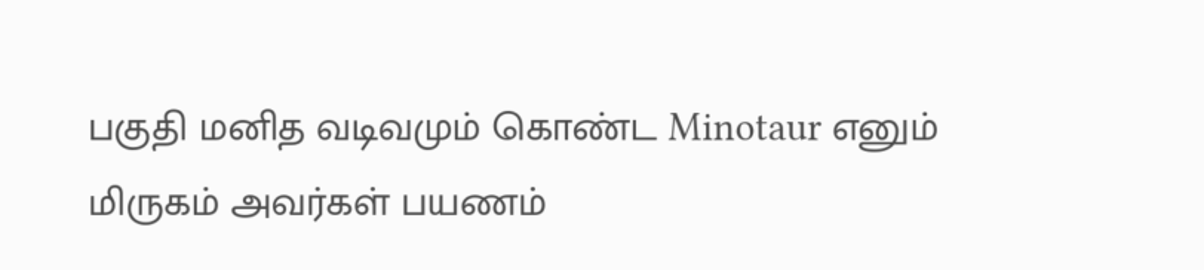பகுதி மனித வடிவமும் கொண்ட Minotaur எனும் மிருகம் அவர்கள் பயணம்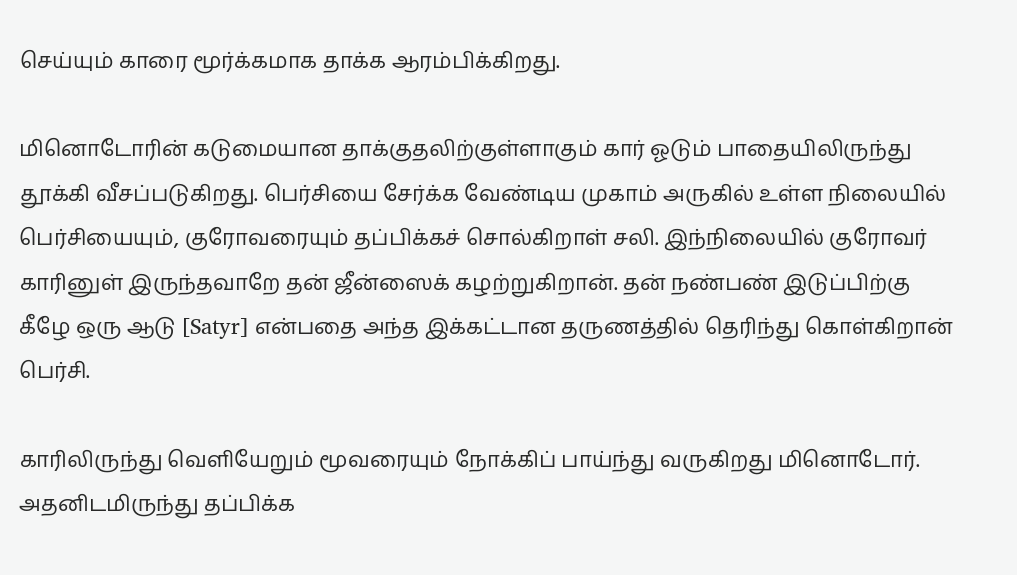செய்யும் காரை மூர்க்கமாக தாக்க ஆரம்பிக்கிறது.

மினொடோரின் கடுமையான தாக்குதலிற்குள்ளாகும் கார் ஓடும் பாதையிலிருந்து தூக்கி வீசப்படுகிறது. பெர்சியை சேர்க்க வேண்டிய முகாம் அருகில் உள்ள நிலையில் பெர்சியையும், குரோவரையும் தப்பிக்கச் சொல்கிறாள் சலி. இந்நிலையில் குரோவர் காரினுள் இருந்தவாறே தன் ஜீன்ஸைக் கழற்றுகிறான். தன் நண்பண் இடுப்பிற்கு கீழே ஒரு ஆடு [Satyr] என்பதை அந்த இக்கட்டான தருணத்தில் தெரிந்து கொள்கிறான் பெர்சி.

காரிலிருந்து வெளியேறும் மூவரையும் நோக்கிப் பாய்ந்து வருகிறது மினொடோர். அதனிடமிருந்து தப்பிக்க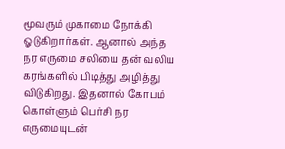மூவரும் முகாமை நோக்கி ஓடுகிறார்கள். ஆனால் அந்த நர எருமை சலியை தன் வலிய கரங்களில் பிடித்து அழித்து விடுகிறது. இதனால் கோபம் கொள்ளும் பெர்சி நர எருமையுடன்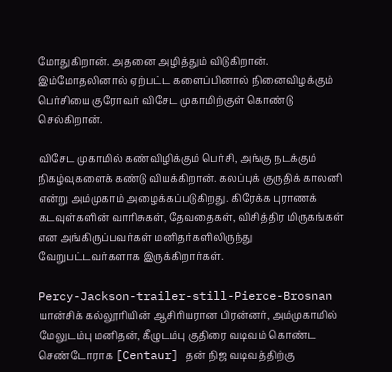மோதுகிறான். அதனை அழித்தும் விடுகிறான். இம்மோதலினால் ஏற்பட்ட களைப்பினால் நினைவிழக்கும் பெர்சியை குரோவர் விசேட முகாமிற்குள் கொண்டு செல்கிறான்.

விசேட முகாமில் கண்விழிக்கும் பெர்சி, அங்கு நடக்கும் நிகழ்வுகளைக் கண்டு வியக்கிறான். கலப்புக் குருதிக் காலனி என்று அம்முகாம் அழைக்கப்படுகிறது. கிரேக்க புராணக் கடவுள்களின் வாரிசுகள், தேவதைகள், விசித்திர மிருகங்கள் என அங்கிருப்பவர்கள் மனிதர்களிலிருந்து வேறுபட்டவர்களாக இருக்கிறார்கள்.

Percy-Jackson-trailer-still-Pierce-Brosnan யான்சிக் கல்லூரியின் ஆசிரியரான பிரன்னர், அம்முகாமில் மேலுடம்பு மனிதன், கீழுடம்பு குதிரை வடிவம் கொண்ட செண்டோராக [Centaur] தன் நிஜ வடிவத்திற்கு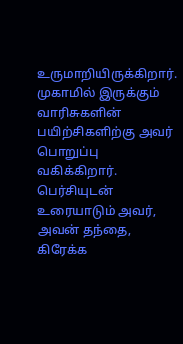உருமாறியிருக்கிறார். முகாமில் இருக்கும் வாரிசுகளின் பயிற்சிகளிற்கு அவர் பொறுப்பு வகிக்கிறார். பெர்சியுடன் உரையாடும் அவர், அவன் தந்தை, கிரேக்க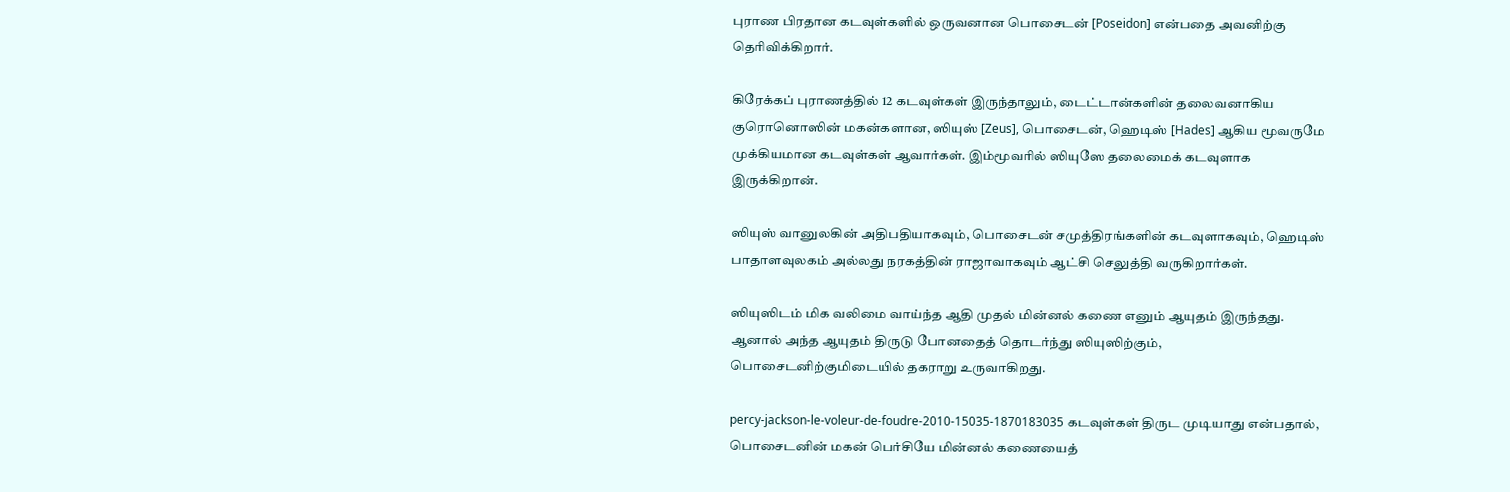புராண பிரதான கடவுள்களில் ஒருவனான பொசைடன் [Poseidon] என்பதை அவனிற்கு தெரிவிக்கிறார்.

கிரேக்கப் புராணத்தில் 12 கடவுள்கள் இருந்தாலும், டைட்டான்களின் தலைவனாகிய குரொனொஸின் மகன்களான, ஸியுஸ் [Zeus], பொசைடன், ஹெடிஸ் [Hades] ஆகிய மூவருமே முக்கியமான கடவுள்கள் ஆவார்கள். இம்மூவரில் ஸியுஸே தலைமைக் கடவுளாக இருக்கிறான்.

ஸியுஸ் வானுலகின் அதிபதியாகவும், பொசைடன் சமுத்திரங்களின் கடவுளாகவும், ஹெடிஸ் பாதாளவுலகம் அல்லது நரகத்தின் ராஜாவாகவும் ஆட்சி செலுத்தி வருகிறார்கள்.

ஸியுஸிடம் மிக வலிமை வாய்ந்த ஆதி முதல் மின்னல் கணை எனும் ஆயுதம் இருந்தது. ஆனால் அந்த ஆயுதம் திருடு போனதைத் தொடர்ந்து ஸியுஸிற்கும், பொசைடனிற்குமிடையில் தகராறு உருவாகிறது.

percy-jackson-le-voleur-de-foudre-2010-15035-1870183035 கடவுள்கள் திருட முடியாது என்பதால், பொசைடனின் மகன் பெர்சியே மின்னல் கணையைத்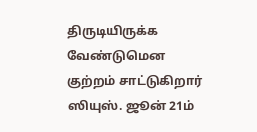திருடியிருக்க வேண்டுமென குற்றம் சாட்டுகிறார் ஸியுஸ். ஜூன் 21ம்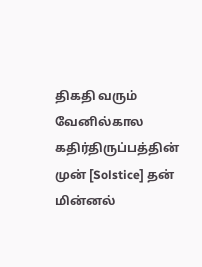திகதி வரும் வேனில்கால கதிர்திருப்பத்தின் முன் [Solstice] தன் மின்னல்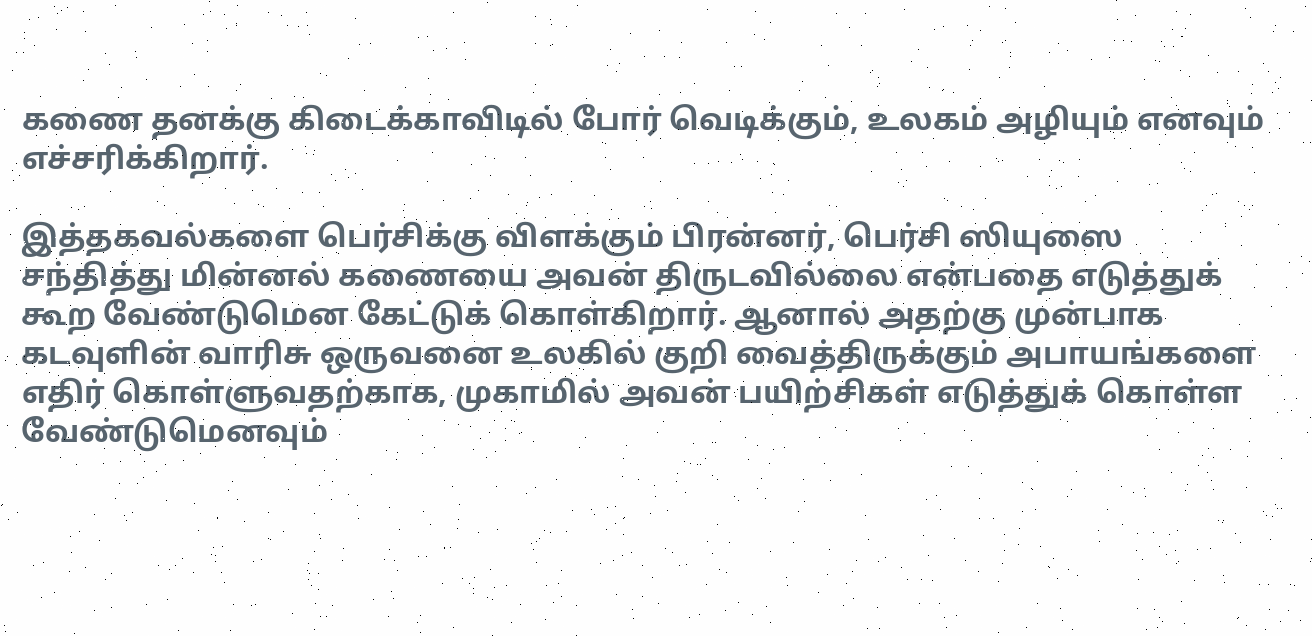கணை தனக்கு கிடைக்காவிடில் போர் வெடிக்கும், உலகம் அழியும் எனவும் எச்சரிக்கிறார்.

இத்தகவல்களை பெர்சிக்கு விளக்கும் பிரன்னர், பெர்சி ஸியுஸை சந்தித்து மின்னல் கணையை அவன் திருடவில்லை என்பதை எடுத்துக் கூற வேண்டுமென கேட்டுக் கொள்கிறார். ஆனால் அதற்கு முன்பாக கடவுளின் வாரிசு ஒருவனை உலகில் குறி வைத்திருக்கும் அபாயங்களை எதிர் கொள்ளுவதற்காக, முகாமில் அவன் பயிற்சிகள் எடுத்துக் கொள்ள வேண்டுமெனவும்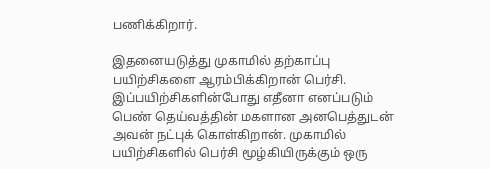பணிக்கிறார்.

இதனையடுத்து முகாமில் தற்காப்பு பயிற்சிகளை ஆரம்பிக்கிறான் பெர்சி. இப்பயிற்சிகளின்போது எதீனா எனப்படும் பெண் தெய்வத்தின் மகளான அனபெத்துடன் அவன் நட்புக் கொள்கிறான். முகாமில் பயிற்சிகளில் பெர்சி மூழ்கியிருக்கும் ஒரு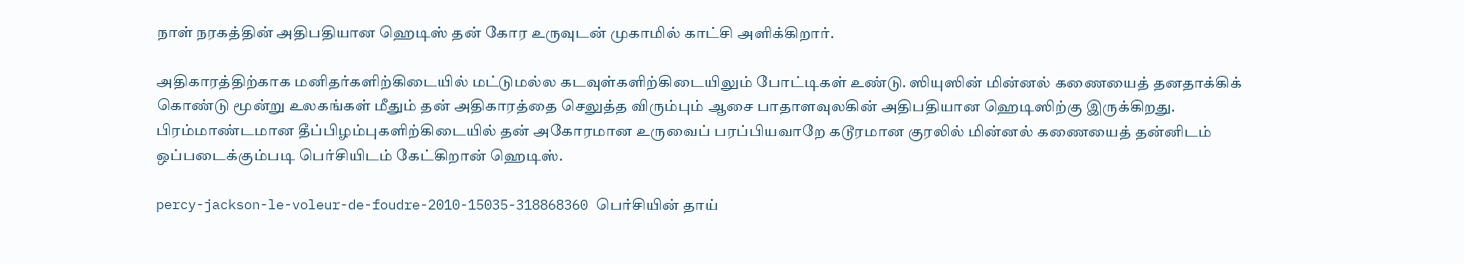நாள் நரகத்தின் அதிபதியான ஹெடிஸ் தன் கோர உருவுடன் முகாமில் காட்சி அளிக்கிறார்.

அதிகாரத்திற்காக மனிதர்களிற்கிடையில் மட்டுமல்ல கடவுள்களிற்கிடையிலும் போட்டிகள் உண்டு. ஸியுஸின் மின்னல் கணையைத் தனதாக்கிக் கொண்டு மூன்று உலகங்கள் மீதும் தன் அதிகாரத்தை செலுத்த விரும்பும் ஆசை பாதாளவுலகின் அதிபதியான ஹெடிஸிற்கு இருக்கிறது. பிரம்மாண்டமான தீப்பிழம்புகளிற்கிடையில் தன் அகோரமான உருவைப் பரப்பியவாறே கடூரமான குரலில் மின்னல் கணையைத் தன்னிடம் ஒப்படைக்கும்படி பெர்சியிடம் கேட்கிறான் ஹெடிஸ்.

percy-jackson-le-voleur-de-foudre-2010-15035-318868360 பெர்சியின் தாய்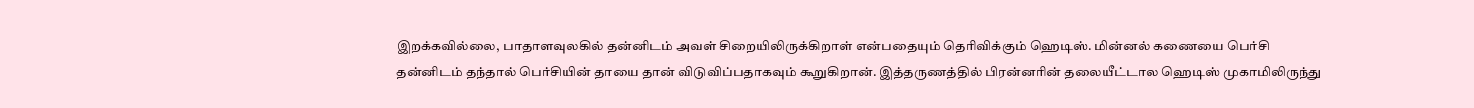இறக்கவில்லை, பாதாளவுலகில் தன்னிடம் அவள் சிறையிலிருக்கிறாள் என்பதையும் தெரிவிக்கும் ஹெடிஸ். மின்னல் கணையை பெர்சி தன்னிடம் தந்தால் பெர்சியின் தாயை தான் விடுவிப்பதாகவும் கூறுகிறான். இத்தருணத்தில் பிரன்னரின் தலையீட்டால ஹெடிஸ் முகாமிலிருந்து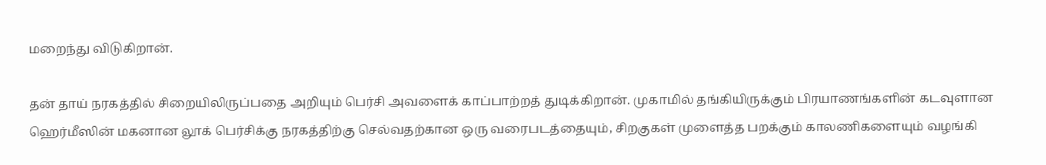மறைந்து விடுகிறான்.

தன் தாய் நரகத்தில் சிறையிலிருப்பதை அறியும் பெர்சி அவளைக் காப்பாற்றத் துடிக்கிறான். முகாமில் தங்கியிருக்கும் பிரயாணங்களின் கடவுளான ஹெர்மீஸின் மகனான லூக் பெர்சிக்கு நரகத்திற்கு செல்வதற்கான ஒரு வரைபடத்தையும், சிறகுகள் முளைத்த பறக்கும் காலணிகளையும் வழங்கி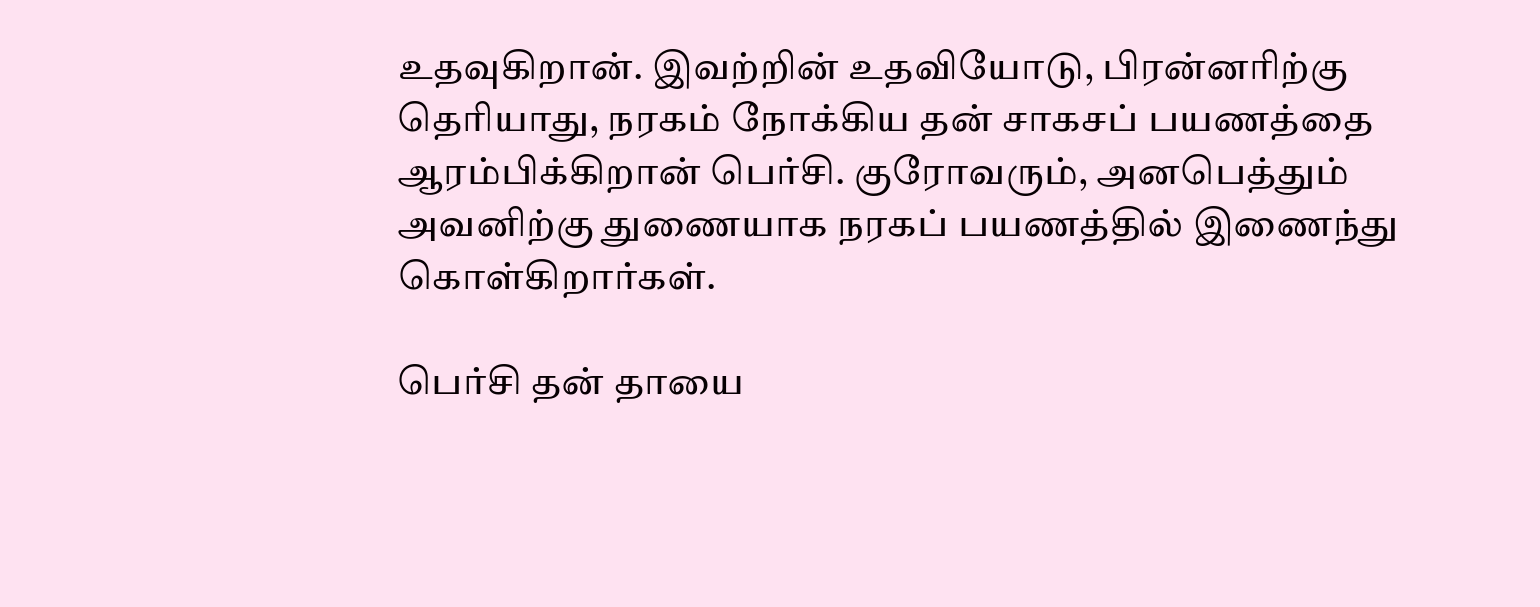உதவுகிறான். இவற்றின் உதவியோடு, பிரன்னரிற்கு தெரியாது, நரகம் நோக்கிய தன் சாகசப் பயணத்தை ஆரம்பிக்கிறான் பெர்சி. குரோவரும், அனபெத்தும் அவனிற்கு துணையாக நரகப் பயணத்தில் இணைந்து கொள்கிறார்கள்.

பெர்சி தன் தாயை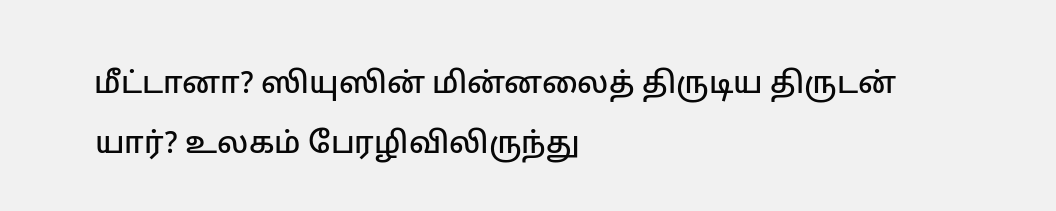மீட்டானா? ஸியுஸின் மின்னலைத் திருடிய திருடன் யார்? உலகம் பேரழிவிலிருந்து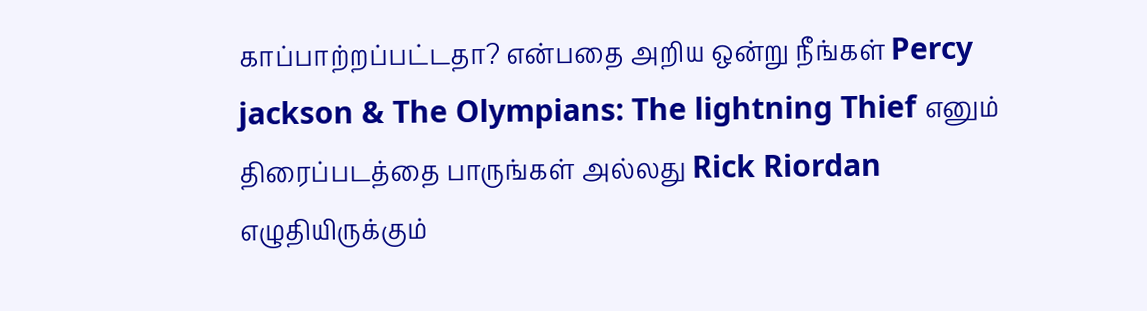காப்பாற்றப்பட்டதா? என்பதை அறிய ஒன்று நீங்கள் Percy jackson & The Olympians: The lightning Thief எனும் திரைப்படத்தை பாருங்கள் அல்லது Rick Riordan எழுதியிருக்கும்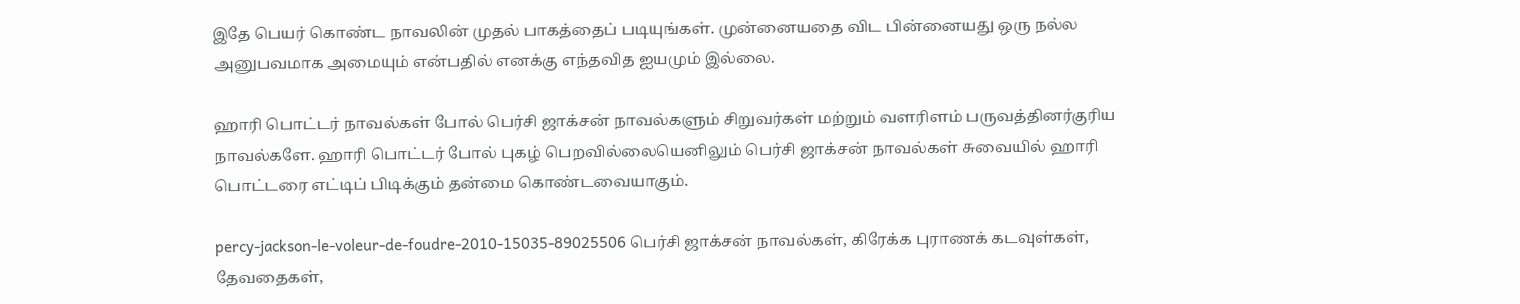இதே பெயர் கொண்ட நாவலின் முதல் பாகத்தைப் படியுங்கள். முன்னையதை விட பின்னையது ஒரு நல்ல அனுபவமாக அமையும் என்பதில் எனக்கு எந்தவித ஐயமும் இல்லை.

ஹாரி பொட்டர் நாவல்கள் போல் பெர்சி ஜாக்சன் நாவல்களும் சிறுவர்கள் மற்றும் வளரிளம் பருவத்தினர்குரிய நாவல்களே. ஹாரி பொட்டர் போல் புகழ் பெறவில்லையெனிலும் பெர்சி ஜாக்சன் நாவல்கள் சுவையில் ஹாரி பொட்டரை எட்டிப் பிடிக்கும் தன்மை கொண்டவையாகும்.

percy-jackson-le-voleur-de-foudre-2010-15035-89025506 பெர்சி ஜாக்சன் நாவல்கள், கிரேக்க புராணக் கடவுள்கள், தேவதைகள்,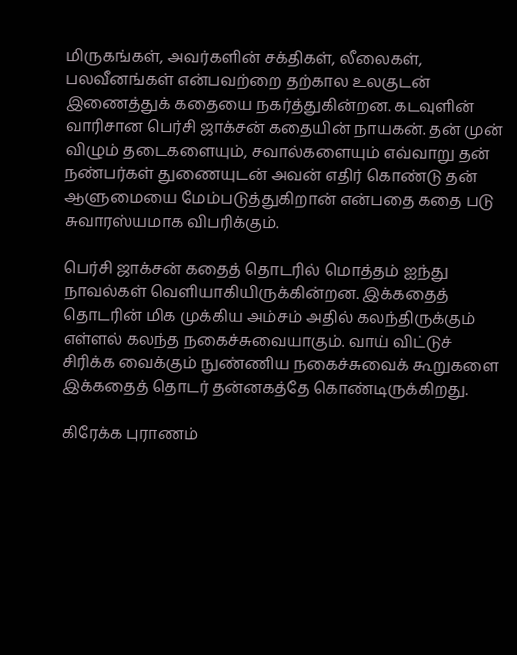மிருகங்கள், அவர்களின் சக்திகள், லீலைகள், பலவீனங்கள் என்பவற்றை தற்கால உலகுடன் இணைத்துக் கதையை நகர்த்துகின்றன. கடவுளின் வாரிசான பெர்சி ஜாக்சன் கதையின் நாயகன். தன் முன் விழும் தடைகளையும், சவால்களையும் எவ்வாறு தன் நண்பர்கள் துணையுடன் அவன் எதிர் கொண்டு தன் ஆளுமையை மேம்படுத்துகிறான் என்பதை கதை படு சுவாரஸ்யமாக விபரிக்கும்.

பெர்சி ஜாக்சன் கதைத் தொடரில் மொத்தம் ஐந்து நாவல்கள் வெளியாகியிருக்கின்றன. இக்கதைத் தொடரின் மிக முக்கிய அம்சம் அதில் கலந்திருக்கும் எள்ளல் கலந்த நகைச்சுவையாகும். வாய் விட்டுச் சிரிக்க வைக்கும் நுண்ணிய நகைச்சுவைக் கூறுகளை இக்கதைத் தொடர் தன்னகத்தே கொண்டிருக்கிறது.

கிரேக்க புராணம்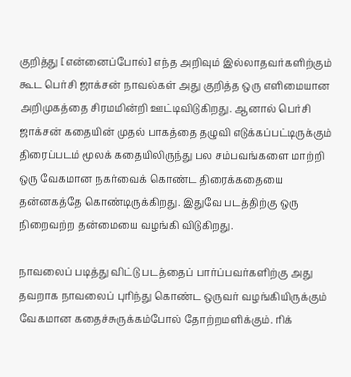குறித்து [என்னைப்போல்] எந்த அறிவும் இல்லாதவர்களிற்கும் கூட பெர்சி ஜாக்சன் நாவல்கள் அது குறித்த ஒரு எளிமையான அறிமுகத்தை சிரமமின்றி ஊட்டிவிடுகிறது. ஆனால் பெர்சி ஜாக்சன் கதையின் முதல் பாகத்தை தழுவி எடுக்கப்பட்டிருக்கும் திரைப்படம் மூலக் கதையிலிருந்து பல சம்பவங்களை மாற்றி ஒரு வேகமான நகர்வைக் கொண்ட திரைக்கதையை தன்னகத்தே கொண்டிருக்கிறது. இதுவே படத்திற்கு ஒரு நிறைவற்ற தன்மையை வழங்கி விடுகிறது.

நாவலைப் படித்து விட்டு படத்தைப் பார்ப்பவர்களிற்கு அது தவறாக நாவலைப் புரிந்து கொண்ட ஒருவர் வழங்கியிருக்கும் வேகமான கதைச்சுருக்கம்போல் தோற்றமளிக்கும். ரிக்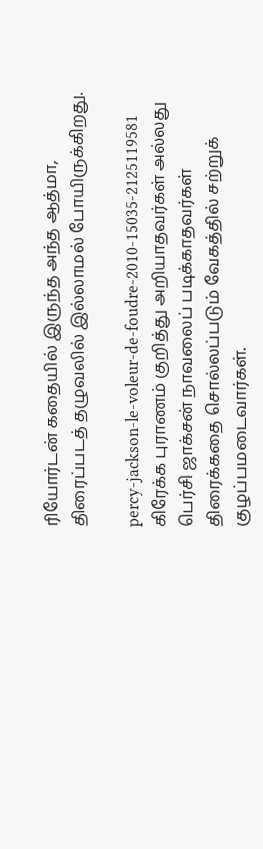ரியோர்டன் கதையில் இருந்த அந்த ஆத்மா, திரைப்படத் தழுவலில் இல்லாமல் போயிருக்கிறது.

percy-jackson-le-voleur-de-foudre-2010-15035-2125119581 கிரேக்க புராணம் குறித்து அறியாதவர்கள் அல்லது பெர்சி ஜாக்சன் நாவலைப் படிக்காதவர்கள் திரைக்கதை சொல்லப்படும் வேகத்தில் சற்றுக் குழப்பமடைவார்கள்.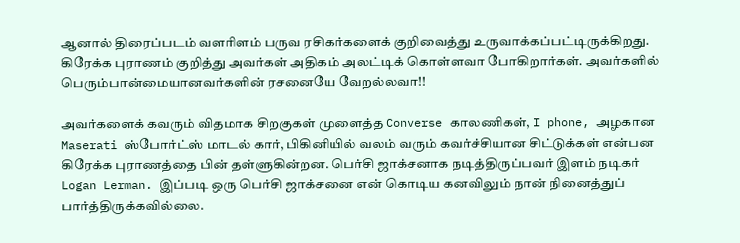ஆனால் திரைப்படம் வளரிளம் பருவ ரசிகர்களைக் குறிவைத்து உருவாக்கப்பட்டிருக்கிறது. கிரேக்க புராணம் குறித்து அவர்கள் அதிகம் அலட்டிக் கொள்ளவா போகிறார்கள். அவர்களில் பெரும்பான்மையானவர்களின் ரசனையே வேறல்லவா!!

அவர்களைக் கவரும் விதமாக சிறகுகள் முளைத்த Converse காலணிகள், I phone, அழகான Maserati ஸ்போர்ட்ஸ் மாடல் கார், பிகினியில் வலம் வரும் கவர்ச்சியான சிட்டுக்கள் என்பன கிரேக்க புராணத்தை பின் தள்ளுகின்றன. பெர்சி ஜாக்சனாக நடித்திருப்பவர் இளம் நடிகர் Logan Lerman. இப்படி ஒரு பெர்சி ஜாக்சனை என் கொடிய கனவிலும் நான் நினைத்துப் பார்த்திருக்கவில்லை.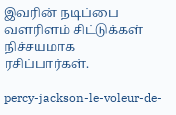இவரின் நடிப்பை வளரிளம் சிட்டுக்கள் நிச்சயமாக ரசிப்பார்கள்.

percy-jackson-le-voleur-de-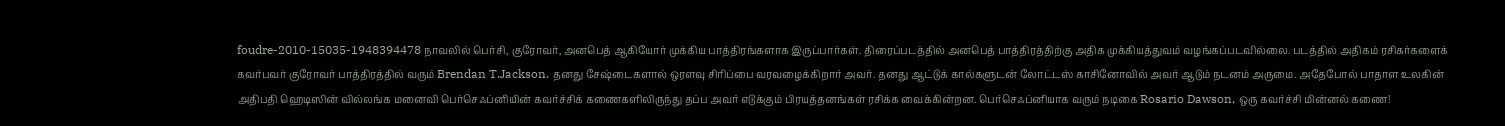foudre-2010-15035-1948394478 நாவலில் பெர்சி, குரோவர், அனபெத் ஆகியோர் முக்கிய பாத்திரங்களாக இருப்பார்கள். திரைப்படத்தில் அனபெத் பாத்திரத்திற்கு அதிக முக்கியத்துவம் வழங்கப்படவில்லை. படத்தில் அதிகம் ரசிகர்களைக் கவர்பவர் குரோவர் பாத்திரத்தில் வரும் Brendan T.Jackson. தனது சேஷ்டைகளால் ஒரளவு சிரிப்பை வரவழைக்கிறார் அவர். தனது ஆட்டுக் கால்களுடன் லோட்டஸ் காசினோவில் அவர் ஆடும் நடனம் அருமை. அதேபோல் பாதாள உலகின் அதிபதி ஹெடிஸின் வில்லங்க மனைவி பெர்செஃப்னியின் கவர்ச்சிக் கணைகளிலிருந்து தப்ப அவர் எடுக்கும் பிரயத்தனங்கள் ரசிக்க வைக்கின்றன. பெர்செஃப்னியாக வரும் நடிகை Rosario Dawson, ஒரு கவர்ச்சி மின்னல் கணை!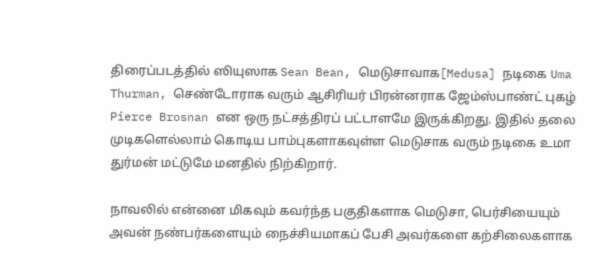திரைப்படத்தில் ஸியுஸாக Sean Bean, மெடுசாவாக[Medusa] நடிகை Uma Thurman, செண்டோராக வரும் ஆசிரியர் பிரன்னராக ஜேம்ஸ்பாண்ட் புகழ் Pierce Brosnan என ஒரு நட்சத்திரப் பட்டாளமே இருக்கிறது. இதில் தலை முடிகளெல்லாம் கொடிய பாம்புகளாகவுள்ள மெடுசாக வரும் நடிகை உமா துர்மன் மட்டுமே மனதில் நிற்கிறார்.

நாவலில் என்னை மிகவும் கவர்ந்த பகுதிகளாக மெடுசா, பெர்சியையும் அவன் நண்பர்களையும் நைச்சியமாகப் பேசி அவர்களை கற்சிலைகளாக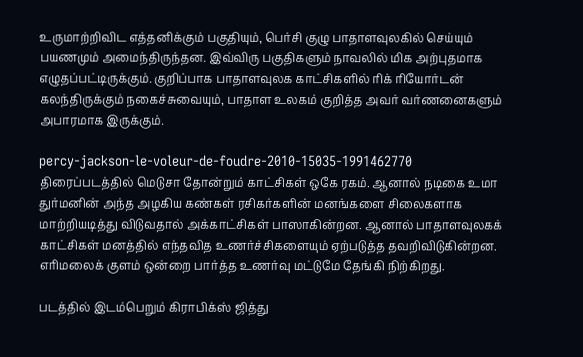உருமாற்றிவிட எத்தனிக்கும் பகுதியும், பெர்சி குழு பாதாளவுலகில் செய்யும் பயணமும் அமைந்திருந்தன. இவ்விரு பகுதிகளும் நாவலில் மிக அற்புதமாக எழுதப்பட்டிருக்கும். குறிப்பாக பாதாளவுலக காட்சிகளில் ரிக் ரியோர்டன் கலந்திருக்கும் நகைச்சுவையும், பாதாள உலகம் குறித்த அவர் வர்ணனைகளும் அபாரமாக இருக்கும்.

percy-jackson-le-voleur-de-foudre-2010-15035-1991462770 திரைப்படத்தில் மெடுசா தோன்றும் காட்சிகள் ஒகே ரகம். ஆனால் நடிகை உமா துர்மனின் அந்த அழகிய கண்கள் ரசிகர்களின் மனங்களை சிலைகளாக மாற்றியடித்து விடுவதால் அக்காட்சிகள் பாஸாகின்றன. ஆனால் பாதாளவுலகக் காட்சிகள் மனத்தில் எந்தவித உணர்ச்சிகளையும் ஏற்படுத்த தவறிவிடுகின்றன. எரிமலைக் குளம் ஒன்றை பார்த்த உணர்வு மட்டுமே தேங்கி நிற்கிறது.

படத்தில் இடம்பெறும் கிராபிக்ஸ் ஜித்து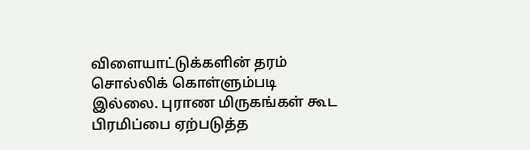விளையாட்டுக்களின் தரம் சொல்லிக் கொள்ளும்படி இல்லை. புராண மிருகங்கள் கூட பிரமிப்பை ஏற்படுத்த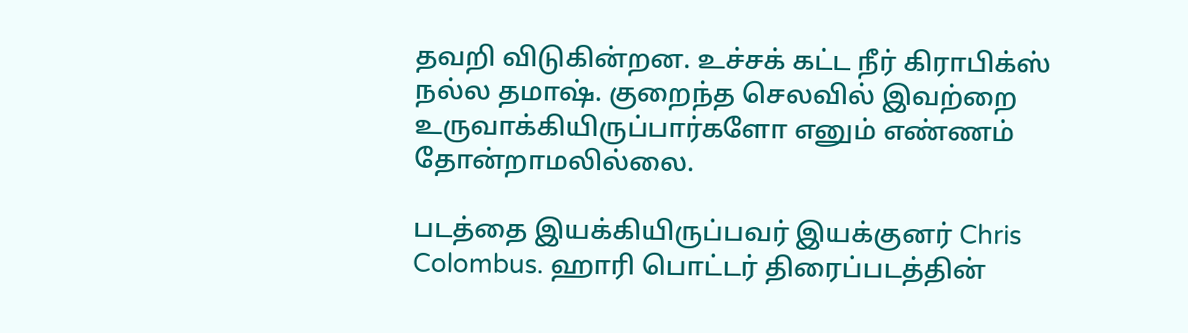தவறி விடுகின்றன. உச்சக் கட்ட நீர் கிராபிக்ஸ் நல்ல தமாஷ். குறைந்த செலவில் இவற்றை உருவாக்கியிருப்பார்களோ எனும் எண்ணம் தோன்றாமலில்லை.

படத்தை இயக்கியிருப்பவர் இயக்குனர் Chris Colombus. ஹாரி பொட்டர் திரைப்படத்தின்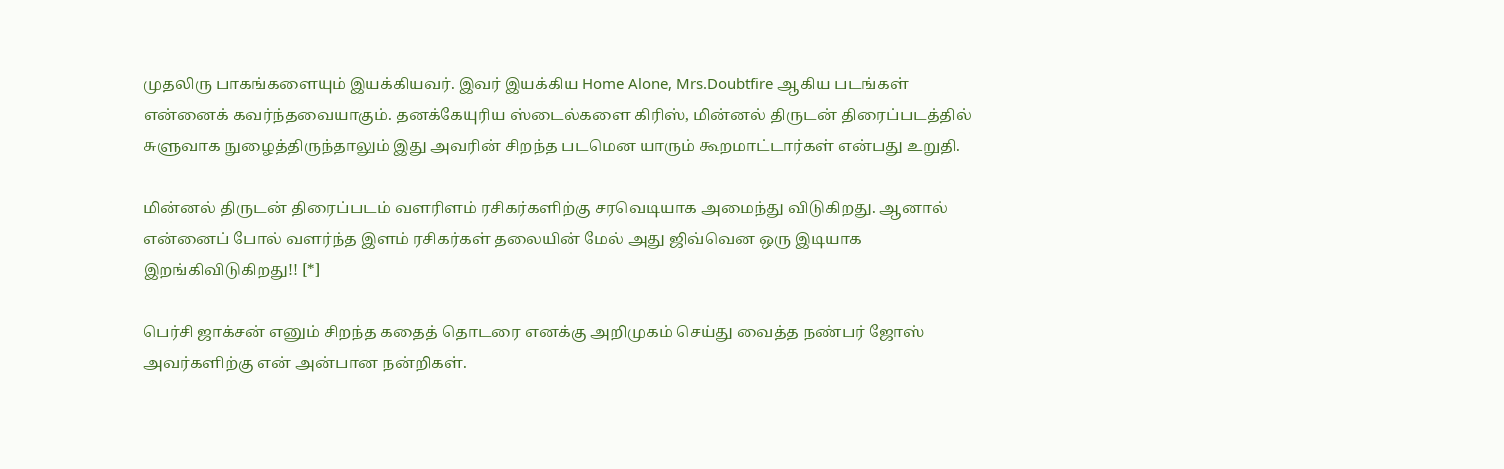முதலிரு பாகங்களையும் இயக்கியவர். இவர் இயக்கிய Home Alone, Mrs.Doubtfire ஆகிய படங்கள் என்னைக் கவர்ந்தவையாகும். தனக்கேயுரிய ஸ்டைல்களை கிரிஸ், மின்னல் திருடன் திரைப்படத்தில் சுளுவாக நுழைத்திருந்தாலும் இது அவரின் சிறந்த படமென யாரும் கூறமாட்டார்கள் என்பது உறுதி.

மின்னல் திருடன் திரைப்படம் வளரிளம் ரசிகர்களிற்கு சரவெடியாக அமைந்து விடுகிறது. ஆனால் என்னைப் போல் வளர்ந்த இளம் ரசிகர்கள் தலையின் மேல் அது ஜிவ்வென ஒரு இடியாக இறங்கிவிடுகிறது!! [*]

பெர்சி ஜாக்சன் எனும் சிறந்த கதைத் தொடரை எனக்கு அறிமுகம் செய்து வைத்த நண்பர் ஜோஸ் அவர்களிற்கு என் அன்பான நன்றிகள்.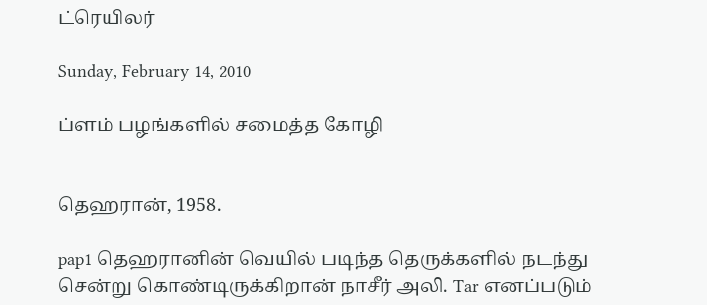ட்ரெயிலர்

Sunday, February 14, 2010

ப்ளம் பழங்களில் சமைத்த கோழி


தெஹரான், 1958.

pap1 தெஹரானின் வெயில் படிந்த தெருக்களில் நடந்து சென்று கொண்டிருக்கிறான் நாசீர் அலி. Tar எனப்படும்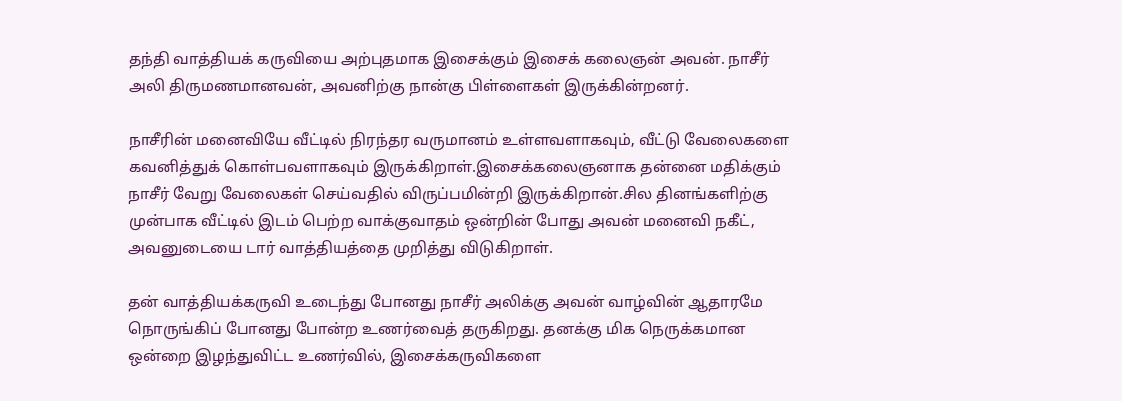தந்தி வாத்தியக் கருவியை அற்புதமாக இசைக்கும் இசைக் கலைஞன் அவன். நாசீர் அலி திருமணமானவன், அவனிற்கு நான்கு பிள்ளைகள் இருக்கின்றனர்.

நாசீரின் மனைவியே வீட்டில் நிரந்தர வருமானம் உள்ளவளாகவும், வீட்டு வேலைகளை கவனித்துக் கொள்பவளாகவும் இருக்கிறாள்.இசைக்கலைஞனாக தன்னை மதிக்கும் நாசீர் வேறு வேலைகள் செய்வதில் விருப்பமின்றி இருக்கிறான்.சில தினங்களிற்கு முன்பாக வீட்டில் இடம் பெற்ற வாக்குவாதம் ஒன்றின் போது அவன் மனைவி நகீட், அவனுடையை டார் வாத்தியத்தை முறித்து விடுகிறாள்.

தன் வாத்தியக்கருவி உடைந்து போனது நாசீர் அலிக்கு அவன் வாழ்வின் ஆதாரமே நொருங்கிப் போனது போன்ற உணர்வைத் தருகிறது. தனக்கு மிக நெருக்கமான ஒன்றை இழந்துவிட்ட உணர்வில், இசைக்கருவிகளை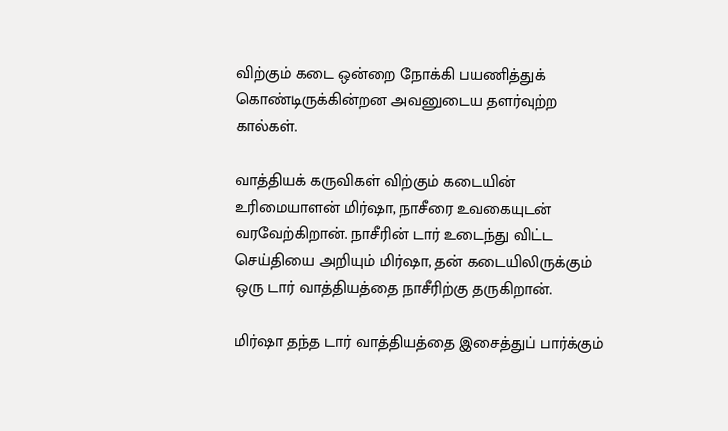விற்கும் கடை ஒன்றை நோக்கி பயணித்துக் கொண்டிருக்கின்றன அவனுடைய தளர்வுற்ற கால்கள்.

வாத்தியக் கருவிகள் விற்கும் கடையின் உரிமையாளன் மிர்ஷா, நாசீரை உவகையுடன் வரவேற்கிறான். நாசீரின் டார் உடைந்து விட்ட செய்தியை அறியும் மிர்ஷா, தன் கடையிலிருக்கும் ஒரு டார் வாத்தியத்தை நாசீரிற்கு தருகிறான்.

மிர்ஷா தந்த டார் வாத்தியத்தை இசைத்துப் பார்க்கும்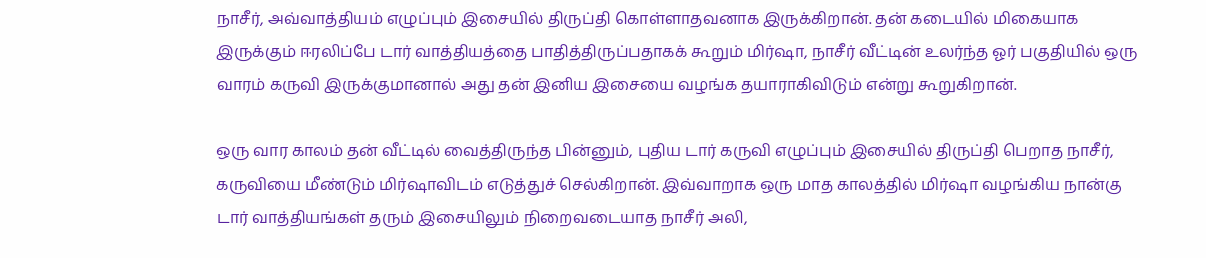நாசீர், அவ்வாத்தியம் எழுப்பும் இசையில் திருப்தி கொள்ளாதவனாக இருக்கிறான். தன் கடையில் மிகையாக இருக்கும் ஈரலிப்பே டார் வாத்தியத்தை பாதித்திருப்பதாகக் கூறும் மிர்ஷா, நாசீர் வீட்டின் உலர்ந்த ஓர் பகுதியில் ஒரு வாரம் கருவி இருக்குமானால் அது தன் இனிய இசையை வழங்க தயாராகிவிடும் என்று கூறுகிறான்.

ஒரு வார காலம் தன் வீட்டில் வைத்திருந்த பின்னும், புதிய டார் கருவி எழுப்பும் இசையில் திருப்தி பெறாத நாசீர், கருவியை மீண்டும் மிர்ஷாவிடம் எடுத்துச் செல்கிறான். இவ்வாறாக ஒரு மாத காலத்தில் மிர்ஷா வழங்கிய நான்கு டார் வாத்தியங்கள் தரும் இசையிலும் நிறைவடையாத நாசீர் அலி,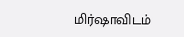மிர்ஷாவிடம்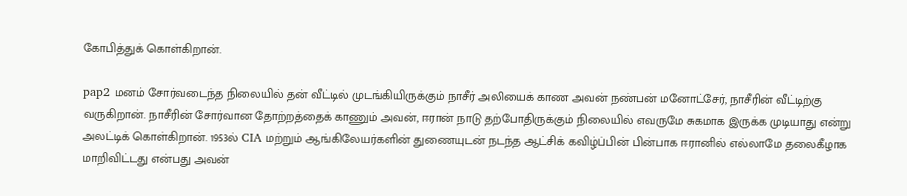கோபித்துக் கொள்கிறான்.

pap2 மனம் சோர்வடைந்த நிலையில் தன் வீட்டில் முடங்கியிருக்கும் நாசீர் அலியைக் காண அவன் நண்பன் மனோட்சேர், நாசீரின் வீட்டிற்கு வருகிறான். நாசீரின் சோர்வான தோற்றத்தைக் காணும் அவன், ஈரான் நாடு தற்போதிருக்கும் நிலையில் எவருமே சுகமாக இருக்க முடியாது என்று அலட்டிக் கொள்கிறான். 1953ல் CIA மற்றும் ஆங்கிலேயர்களின் துணையுடன் நடந்த ஆட்சிக் கவிழ்ப்பின் பின்பாக ஈரானில் எல்லாமே தலைகீழாக மாறிவிட்டது என்பது அவன்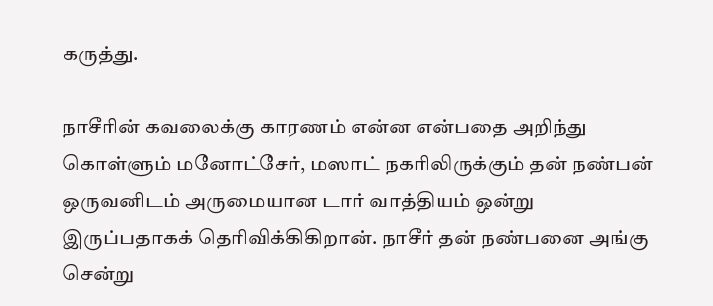கருத்து.

நாசீரின் கவலைக்கு காரணம் என்ன என்பதை அறிந்து கொள்ளும் மனோட்சேர், மஸாட் நகரிலிருக்கும் தன் நண்பன் ஒருவனிடம் அருமையான டார் வாத்தியம் ஒன்று இருப்பதாகக் தெரிவிக்கிகிறான். நாசீர் தன் நண்பனை அங்கு சென்று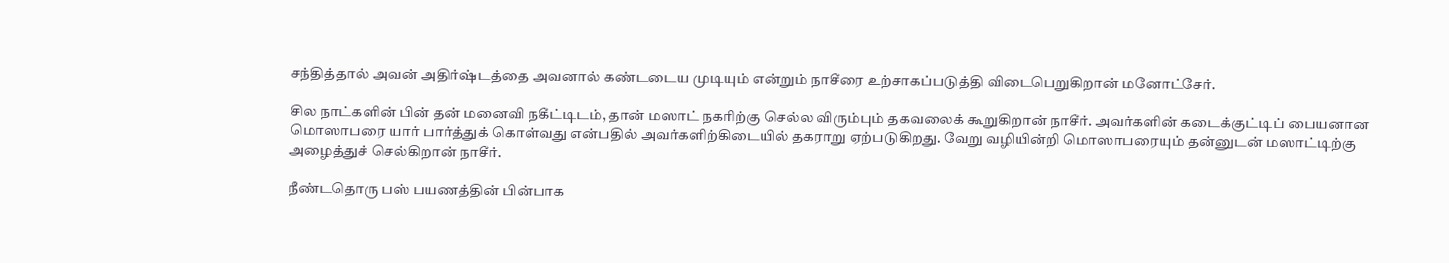சந்தித்தால் அவன் அதிர்ஷ்டத்தை அவனால் கண்டடைய முடியும் என்றும் நாசீரை உற்சாகப்படுத்தி விடைபெறுகிறான் மனோட்சேர்.

சில நாட்களின் பின் தன் மனைவி நகீட்டிடம், தான் மஸாட் நகரிற்கு செல்ல விரும்பும் தகவலைக் கூறுகிறான் நாசீர். அவர்களின் கடைக்குட்டிப் பையனான மொஸாபரை யார் பார்த்துக் கொள்வது என்பதில் அவர்களிற்கிடையில் தகராறு ஏற்படுகிறது. வேறு வழியின்றி மொஸாபரையும் தன்னுடன் மஸாட்டிற்கு அழைத்துச் செல்கிறான் நாசீர்.

நீண்டதொரு பஸ் பயணத்தின் பின்பாக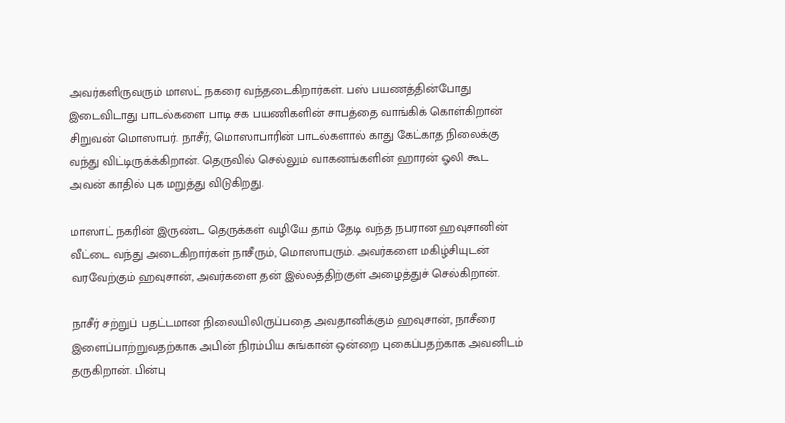அவர்களிருவரும் மாஸட் நகரை வந்தடைகிறார்கள். பஸ் பயணத்தின்போது இடைவிடாது பாடல்களை பாடி சக பயணிகளின் சாபத்தை வாங்கிக் கொள்கிறான் சிறுவன் மொஸாபர். நாசீர், மொஸாபாரின் பாடல்களால் காது கேட்காத நிலைக்கு வந்து விட்டிருக்க்கிறான். தெருவில் செல்லும் வாகனங்களின் ஹாரன் ஓலி கூட அவன் காதில் புக மறுத்து விடுகிறது.

மாஸாட் நகரின் இருண்ட தெருக்கள் வழியே தாம் தேடி வந்த நபரான ஹவுசானின் வீட்டை வந்து அடைகிறார்கள் நாசீரும், மொஸாபரும். அவர்களை மகிழ்சியுடன் வரவேற்கும் ஹவுசான், அவர்களை தன் இல்லத்திற்குள் அழைத்துச் செல்கிறான்.

நாசீர் சற்றுப் பதட்டமான நிலையிலிருப்பதை அவதானிக்கும் ஹவுசான், நாசீரை இளைப்பாற்றுவதற்காக அபின் நிரம்பிய சுங்கான் ஒன்றை புகைப்பதற்காக அவனிடம் தருகிறான். பின்பு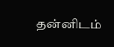தன்னிடம்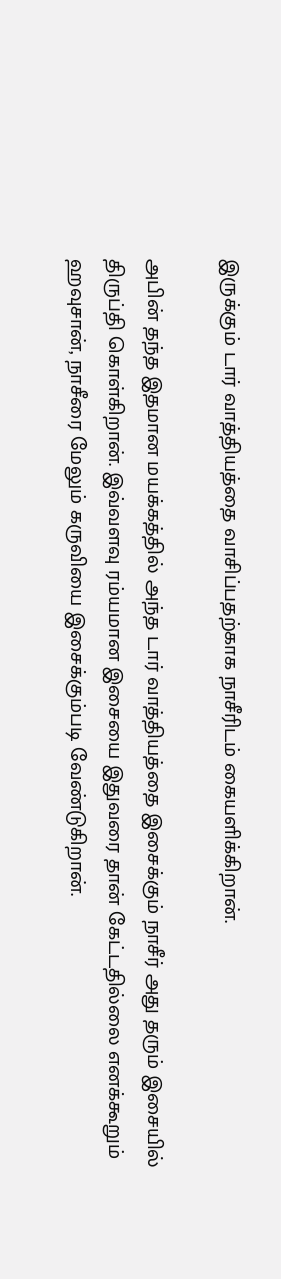இருக்கும் டார் வாத்தியத்தை வாசிப்பதற்காக நாசீரிடம் கையளிக்கிறான்.

அபின் தந்த இதமான மயக்கத்தில் அந்த டார் வாத்தியத்தை இசைக்கும் நாசீர் அது தரும் இசையில் திருப்தி கொள்கிறான். இவ்வளவு ரம்யமான இசையை இதுவரை தான் கேட்டதில்லை எனக்கூறும் ஹவுசான், நாசீரை மேலும் கருவியை இசைக்கும்படி வேண்டுகிறான்.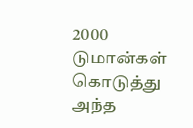2000 டுமான்கள் கொடுத்து அந்த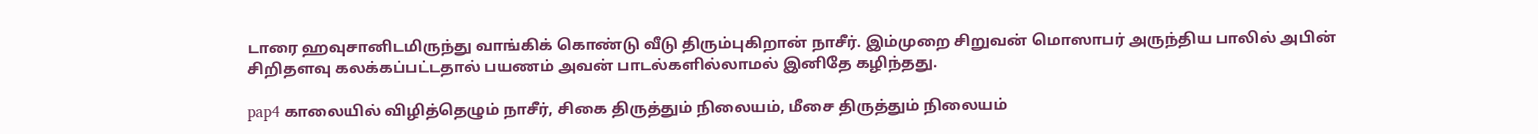டாரை ஹவுசானிடமிருந்து வாங்கிக் கொண்டு வீடு திரும்புகிறான் நாசீர். இம்முறை சிறுவன் மொஸாபர் அருந்திய பாலில் அபின் சிறிதளவு கலக்கப்பட்டதால் பயணம் அவன் பாடல்களில்லாமல் இனிதே கழிந்தது.

pap4 காலையில் விழித்தெழும் நாசீர், சிகை திருத்தும் நிலையம், மீசை திருத்தும் நிலையம்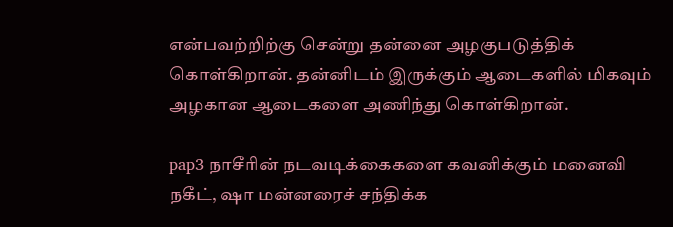என்பவற்றிற்கு சென்று தன்னை அழகுபடுத்திக் கொள்கிறான். தன்னிடம் இருக்கும் ஆடைகளில் மிகவும் அழகான ஆடைகளை அணிந்து கொள்கிறான்.

pap3 நாசீரின் நடவடிக்கைகளை கவனிக்கும் மனைவி நகீட், ஷா மன்னரைச் சந்திக்க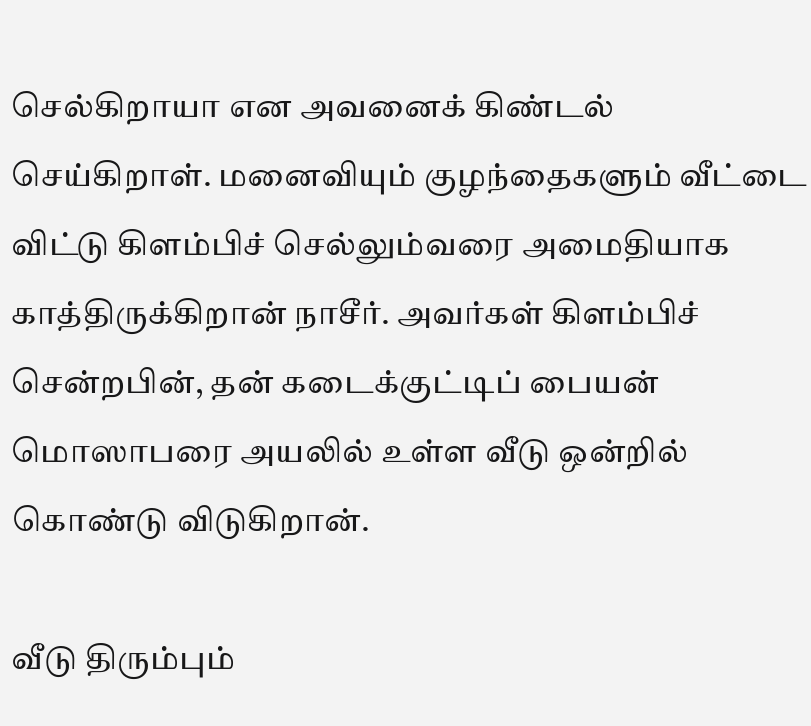செல்கிறாயா என அவனைக் கிண்டல் செய்கிறாள். மனைவியும் குழந்தைகளும் வீட்டை விட்டு கிளம்பிச் செல்லும்வரை அமைதியாக காத்திருக்கிறான் நாசீர். அவர்கள் கிளம்பிச் சென்றபின், தன் கடைக்குட்டிப் பையன் மொஸாபரை அயலில் உள்ள வீடு ஒன்றில் கொண்டு விடுகிறான்.

வீடு திரும்பும்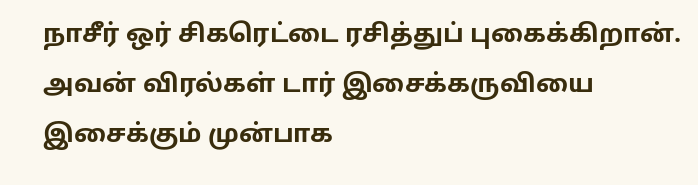நாசீர் ஒர் சிகரெட்டை ரசித்துப் புகைக்கிறான். அவன் விரல்கள் டார் இசைக்கருவியை இசைக்கும் முன்பாக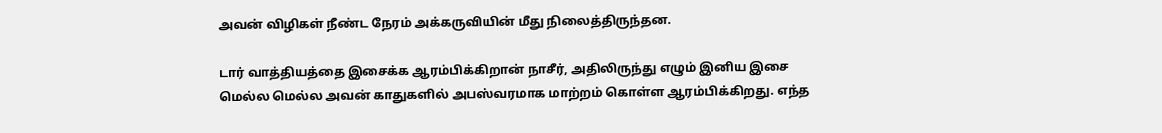அவன் விழிகள் நீண்ட நேரம் அக்கருவியின் மீது நிலைத்திருந்தன.

டார் வாத்தியத்தை இசைக்க ஆரம்பிக்கிறான் நாசீர், அதிலிருந்து எழும் இனிய இசை மெல்ல மெல்ல அவன் காதுகளில் அபஸ்வரமாக மாற்றம் கொள்ள ஆரம்பிக்கிறது. எந்த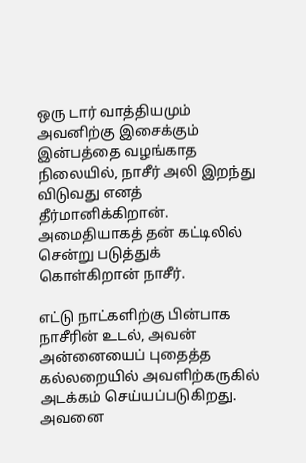ஒரு டார் வாத்தியமும் அவனிற்கு இசைக்கும் இன்பத்தை வழங்காத நிலையில், நாசீர் அலி இறந்து விடுவது எனத் தீர்மானிக்கிறான். அமைதியாகத் தன் கட்டிலில் சென்று படுத்துக் கொள்கிறான் நாசீர்.

எட்டு நாட்களிற்கு பின்பாக நாசீரின் உடல், அவன் அன்னையைப் புதைத்த கல்லறையில் அவளிற்கருகில் அடக்கம் செய்யப்படுகிறது. அவனை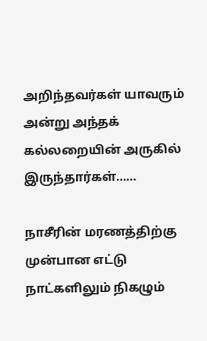அறிந்தவர்கள் யாவரும் அன்று அந்தக் கல்லறையின் அருகில் இருந்தார்கள்……

நாசீரின் மரணத்திற்கு முன்பான எட்டு நாட்களிலும் நிகழும்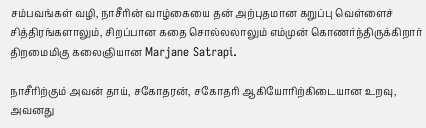சம்பவங்கள் வழி, நாசீரின் வாழ்கையை தன் அற்புதமான கறுப்பு வெள்ளைச் சித்திரங்களாலும், சிறப்பான கதை சொல்லலாலும் எம்முன் கொணர்ந்திருக்கிறார் திறமைமிகு கலைஞியான Marjane Satrapi.

நாசீரிற்கும் அவன் தாய், சகோதரன், சகோதரி ஆகியோரிற்கிடையான உறவு, அவனது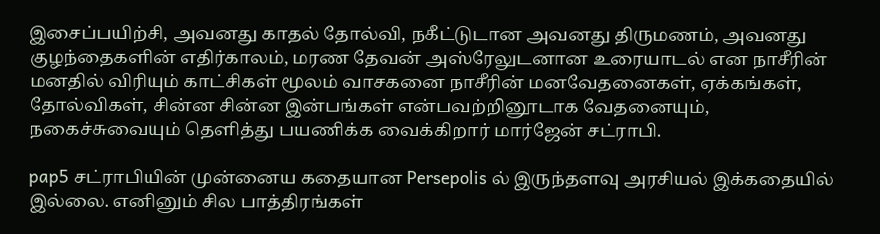இசைப்பயிற்சி, அவனது காதல் தோல்வி, நகீட்டுடான அவனது திருமணம், அவனது குழந்தைகளின் எதிர்காலம், மரண தேவன் அஸ்ரேலுடனான உரையாடல் என நாசீரின் மனதில் விரியும் காட்சிகள் மூலம் வாசகனை நாசீரின் மனவேதனைகள், ஏக்கங்கள், தோல்விகள், சின்ன சின்ன இன்பங்கள் என்பவற்றினூடாக வேதனையும், நகைச்சுவையும் தெளித்து பயணிக்க வைக்கிறார் மார்ஜேன் சட்ராபி.

pap5 சட்ராபியின் முன்னைய கதையான Persepolis ல் இருந்தளவு அரசியல் இக்கதையில் இல்லை. எனினும் சில பாத்திரங்கள்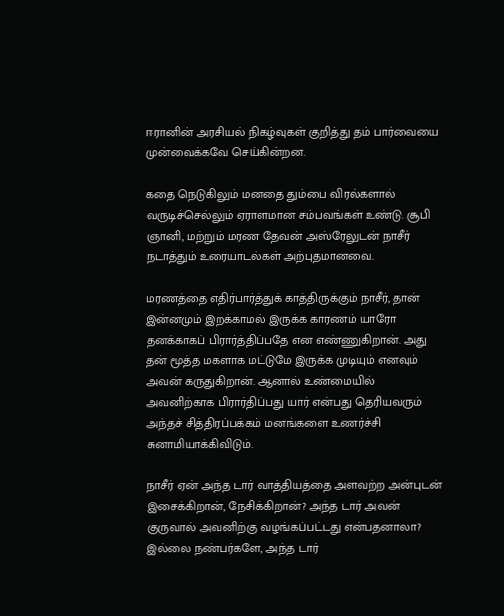ஈரானின் அரசியல் நிகழ்வுகள் குறித்து தம் பார்வையை முன்வைக்கவே செய்கின்றன.

கதை நெடுகிலும் மனதை தும்பை விரல்களால் வருடிச்செல்லும் ஏராளமான சம்பவங்கள் உண்டு. சூபி ஞானி, மற்றும் மரண தேவன் அஸ்ரேலுடன் நாசீர் நடாத்தும் உரையாடல்கள் அற்புதமானவை.

மரணத்தை எதிர்பார்த்துக் காத்திருக்கும் நாசீர், தான் இன்னமும் இறக்காமல் இருக்க காரணம் யாரோ தனக்காகப் பிரார்த்திப்பதே என எண்ணுகிறான். அது தன் மூத்த மகளாக மட்டுமே இருக்க முடியும் எனவும் அவன் கருதுகிறான். ஆனால் உண்மையில் அவனிற்காக பிரார்திப்பது யார் என்பது தெரியவரும் அந்தச் சித்திரப்பக்கம் மனங்களை உணர்ச்சி சுனாமியாக்கிவிடும்.

நாசீர் ஏன் அந்த டார் வாத்தியத்தை அளவற்ற அன்புடன் இசைக்கிறான், நேசிக்கிறான்? அந்த டார் அவன் குருவால் அவனிற்கு வழங்கப்பட்டது என்பதனாலா? இல்லை நண்பர்களே, அந்த டார்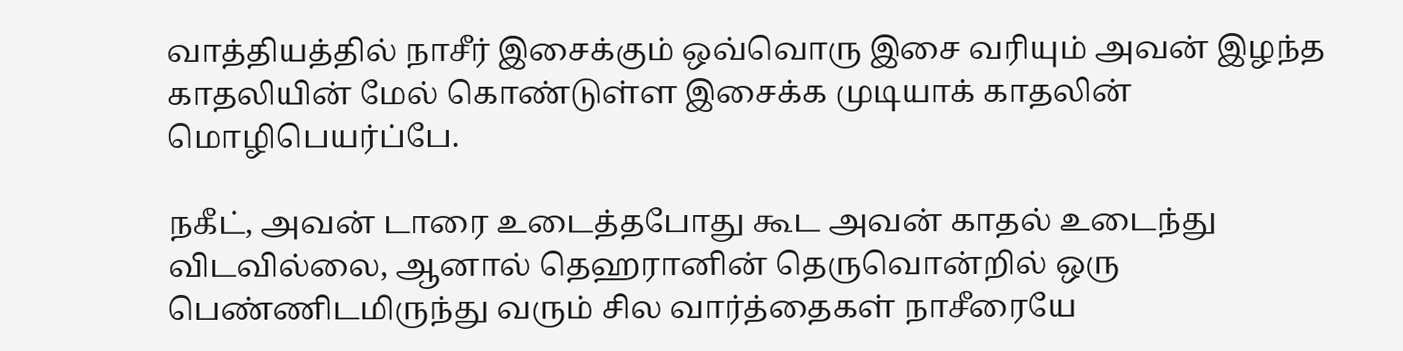வாத்தியத்தில் நாசீர் இசைக்கும் ஒவ்வொரு இசை வரியும் அவன் இழந்த காதலியின் மேல் கொண்டுள்ள இசைக்க முடியாக் காதலின் மொழிபெயர்ப்பே.

நகீட், அவன் டாரை உடைத்தபோது கூட அவன் காதல் உடைந்து விடவில்லை, ஆனால் தெஹரானின் தெருவொன்றில் ஒரு பெண்ணிடமிருந்து வரும் சில வார்த்தைகள் நாசீரையே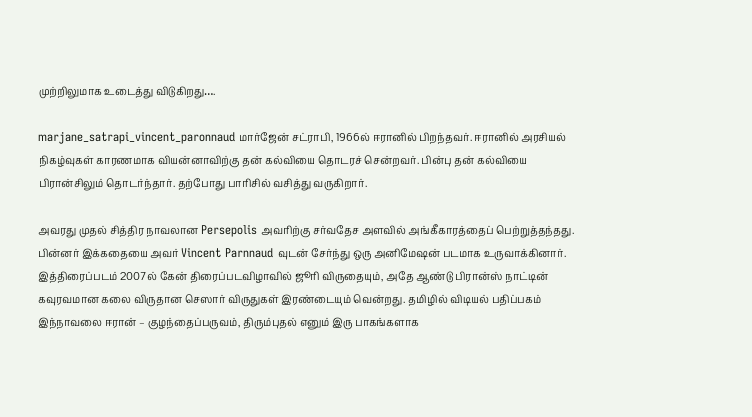முற்றிலுமாக உடைத்து விடுகிறது….

marjane_satrapi_vincent_paronnaud மார்ஜேன் சட்ராபி, 1966ல் ஈரானில் பிறந்தவர். ஈரானில் அரசியல் நிகழ்வுகள் காரணமாக வியன்னாவிற்கு தன் கல்வியை தொடரச் சென்றவர். பின்பு தன் கல்வியை பிரான்சிலும் தொடர்ந்தார். தற்போது பாரிசில் வசித்து வருகிறார்.

அவரது முதல் சித்திர நாவலான Persepolis அவரிற்கு சர்வதேச அளவில் அங்கீகாரத்தைப் பெற்றுத்தந்தது. பின்னர் இக்கதையை அவர் Vincent Parnnaud வுடன் சேர்ந்து ஒரு அனிமேஷன் படமாக உருவாக்கினார். இத்திரைப்படம் 2007ல் கேன் திரைப்படவிழாவில் ஜூரி விருதையும், அதே ஆண்டு பிரான்ஸ் நாட்டின் கவுரவமான கலை விருதான செஸார் விருதுகள் இரண்டையும் வென்றது. தமிழில் விடியல் பதிப்பகம் இந்நாவலை ஈரான் – குழந்தைப்பருவம், திரும்புதல் எனும் இரு பாகங்களாக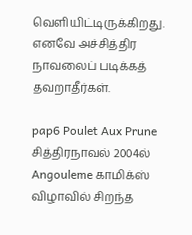வெளியிட்டிருக்கிறது. எனவே அச்சித்திர நாவலைப் படிக்கத் தவறாதீர்கள்.

pap6 Poulet Aux Prune சித்திரநாவல் 2004ல் Angouleme காமிக்ஸ் விழாவில் சிறந்த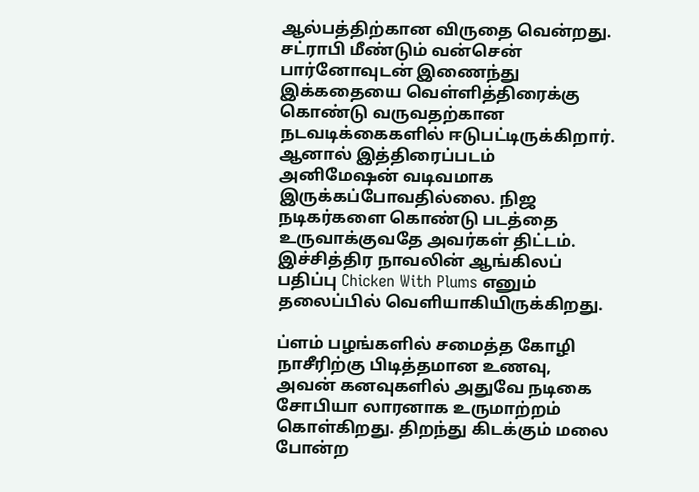ஆல்பத்திற்கான விருதை வென்றது. சட்ராபி மீண்டும் வன்சென் பார்னோவுடன் இணைந்து இக்கதையை வெள்ளித்திரைக்கு கொண்டு வருவதற்கான நடவடிக்கைகளில் ஈடுபட்டிருக்கிறார். ஆனால் இத்திரைப்படம் அனிமேஷன் வடிவமாக இருக்கப்போவதில்லை. நிஜ நடிகர்களை கொண்டு படத்தை உருவாக்குவதே அவர்கள் திட்டம். இச்சித்திர நாவலின் ஆங்கிலப் பதிப்பு Chicken With Plums எனும் தலைப்பில் வெளியாகியிருக்கிறது.

ப்ளம் பழங்களில் சமைத்த கோழி நாசீரிற்கு பிடித்தமான உணவு, அவன் கனவுகளில் அதுவே நடிகை சோபியா லாரனாக உருமாற்றம் கொள்கிறது. திறந்து கிடக்கும் மலை போன்ற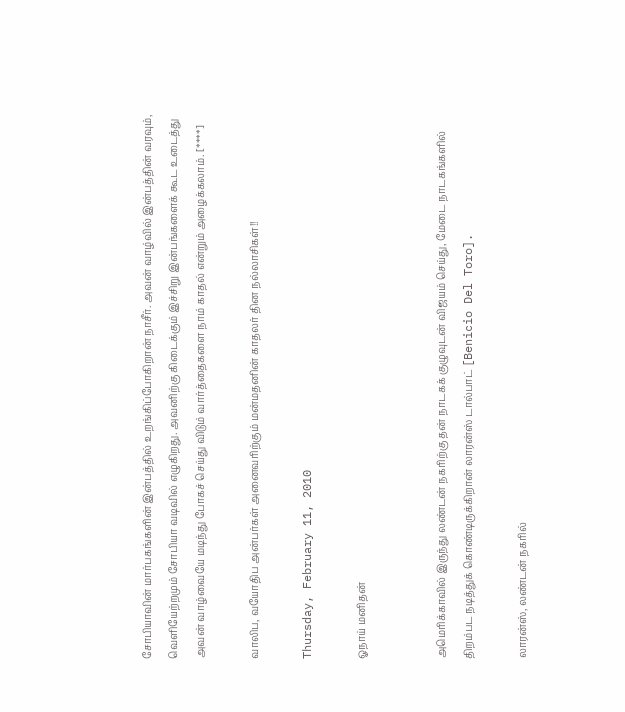சோபியாவின் மார்பகங்களின் இன்பத்தில் உறங்கிப்போகிறான் நாசீர். அவன் வாழ்வில் இன்பத்தின் வரவும், வெளியேற்றமும் சோபியா வடிவில் எழுகிறது. அவனிற்கு கிடைக்கும் இச்சிறு இன்பங்களைக் கூட உடைத்து அவன் வாழ்வையே மடிந்து போகச் செய்து விடும் வார்த்தைகளை நாம் காதல் என்றும் அழைக்கலாம். [****]

வாலிப, வயோதிப அன்பர்கள் அனைவரிற்கும் மன்மதனின் காதலர் தின நல்லாசிகள்!!

Thursday, February 11, 2010

ஓநாய் மனிதன்


அமெரிக்காவில் இருந்து லண்டன் நகரிற்கு தன் நாடகக் குழுவுடன் விஜயம் செய்து, மேடை நாடகங்களில் திறம்பட நடித்துக் கொண்டிருக்கிறான் லாரன்ஸ் டால்பாட் [Benicio Del Toro].

லாரன்ஸ், லண்டன் நகரில்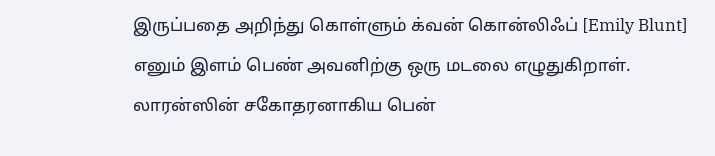இருப்பதை அறிந்து கொள்ளும் க்வன் கொன்லிஃப் [Emily Blunt] எனும் இளம் பெண் அவனிற்கு ஒரு மடலை எழுதுகிறாள். லாரன்ஸின் சகோதரனாகிய பென்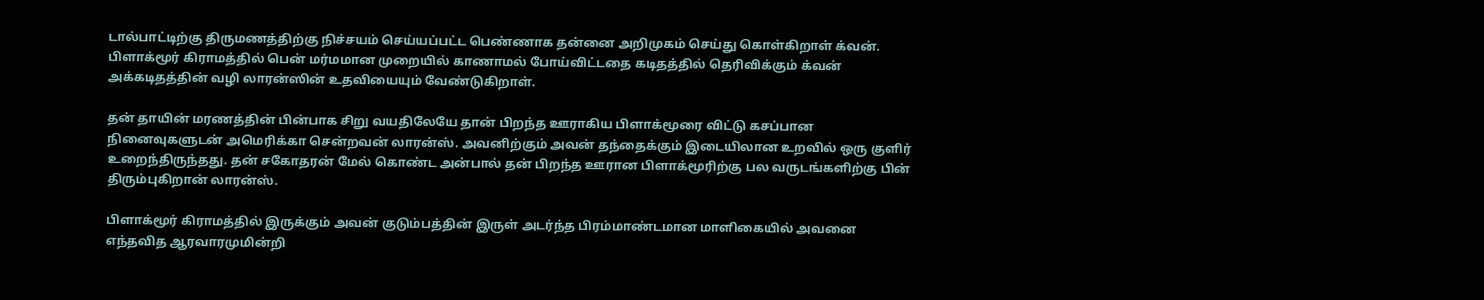டால்பாட்டிற்கு திருமணத்திற்கு நிச்சயம் செய்யப்பட்ட பெண்ணாக தன்னை அறிமுகம் செய்து கொள்கிறாள் க்வன். பிளாக்மூர் கிராமத்தில் பென் மர்மமான முறையில் காணாமல் போய்விட்டதை கடிதத்தில் தெரிவிக்கும் க்வன் அக்கடிதத்தின் வழி லாரன்ஸின் உதவியையும் வேண்டுகிறாள்.

தன் தாயின் மரணத்தின் பின்பாக சிறு வயதிலேயே தான் பிறந்த ஊராகிய பிளாக்மூரை விட்டு கசப்பான நினைவுகளுடன் அமெரிக்கா சென்றவன் லாரன்ஸ். அவனிற்கும் அவன் தந்தைக்கும் இடையிலான உறவில் ஒரு குளிர் உறைந்திருந்தது. தன் சகோதரன் மேல் கொண்ட அன்பால் தன் பிறந்த ஊரான பிளாக்மூரிற்கு பல வருடங்களிற்கு பின் திரும்புகிறான் லாரன்ஸ்.

பிளாக்மூர் கிராமத்தில் இருக்கும் அவன் குடும்பத்தின் இருள் அடர்ந்த பிரம்மாண்டமான மாளிகையில் அவனை எந்தவித ஆரவாரமுமின்றி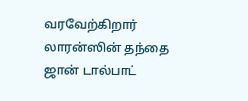வரவேற்கிறார் லாரன்ஸின் தந்தை ஜான் டால்பாட்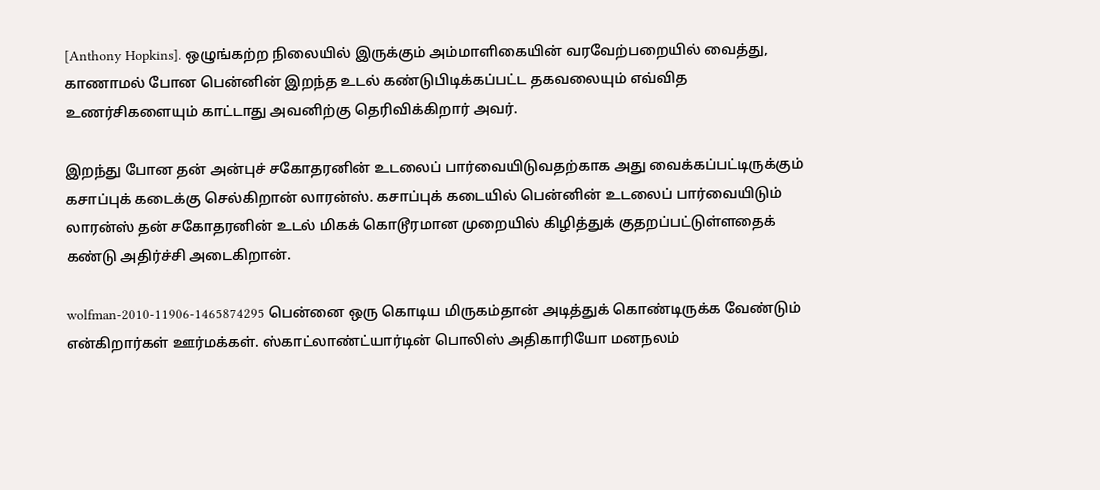[Anthony Hopkins]. ஒழுங்கற்ற நிலையில் இருக்கும் அம்மாளிகையின் வரவேற்பறையில் வைத்து, காணாமல் போன பென்னின் இறந்த உடல் கண்டுபிடிக்கப்பட்ட தகவலையும் எவ்வித உணர்சிகளையும் காட்டாது அவனிற்கு தெரிவிக்கிறார் அவர்.

இறந்து போன தன் அன்புச் சகோதரனின் உடலைப் பார்வையிடுவதற்காக அது வைக்கப்பட்டிருக்கும் கசாப்புக் கடைக்கு செல்கிறான் லாரன்ஸ். கசாப்புக் கடையில் பென்னின் உடலைப் பார்வையிடும் லாரன்ஸ் தன் சகோதரனின் உடல் மிகக் கொடூரமான முறையில் கிழித்துக் குதறப்பட்டுள்ளதைக் கண்டு அதிர்ச்சி அடைகிறான்.

wolfman-2010-11906-1465874295 பென்னை ஒரு கொடிய மிருகம்தான் அடித்துக் கொண்டிருக்க வேண்டும் என்கிறார்கள் ஊர்மக்கள். ஸ்காட்லாண்ட்யார்டின் பொலிஸ் அதிகாரியோ மனநலம்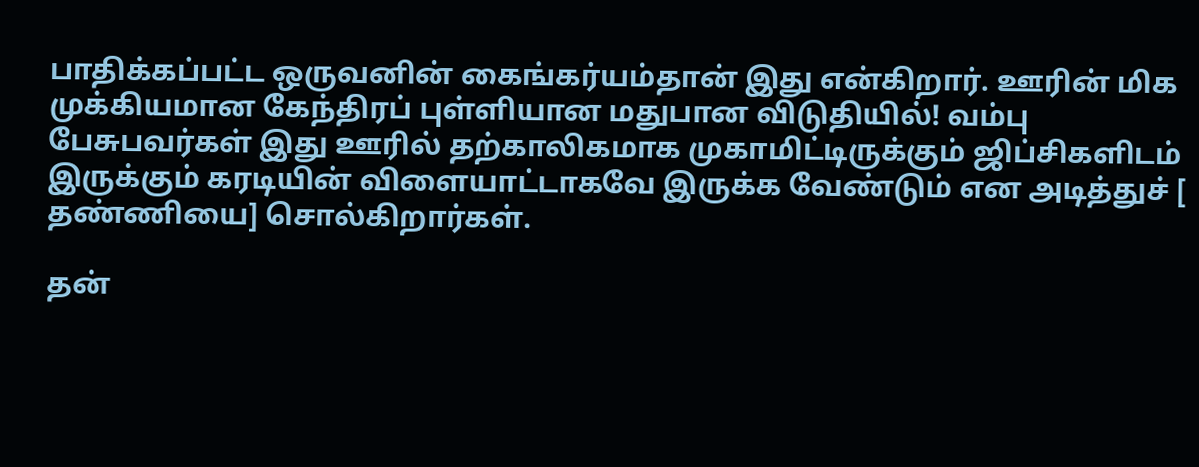பாதிக்கப்பட்ட ஒருவனின் கைங்கர்யம்தான் இது என்கிறார். ஊரின் மிக முக்கியமான கேந்திரப் புள்ளியான மதுபான விடுதியில்! வம்பு பேசுபவர்கள் இது ஊரில் தற்காலிகமாக முகாமிட்டிருக்கும் ஜிப்சிகளிடம் இருக்கும் கரடியின் விளையாட்டாகவே இருக்க வேண்டும் என அடித்துச் [ தண்ணியை] சொல்கிறார்கள்.

தன்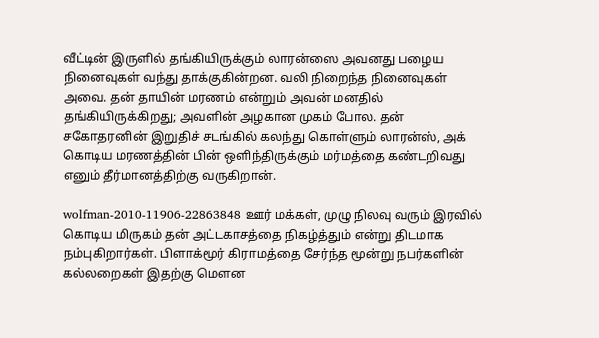வீட்டின் இருளில் தங்கியிருக்கும் லாரன்ஸை அவனது பழைய நினைவுகள் வந்து தாக்குகின்றன. வலி நிறைந்த நினைவுகள் அவை. தன் தாயின் மரணம் என்றும் அவன் மனதில் தங்கியிருக்கிறது; அவளின் அழகான முகம் போல. தன் சகோதரனின் இறுதிச் சடங்கில் கலந்து கொள்ளும் லாரன்ஸ், அக் கொடிய மரணத்தின் பின் ஒளிந்திருக்கும் மர்மத்தை கண்டறிவது எனும் தீர்மானத்திற்கு வருகிறான்.

wolfman-2010-11906-22863848 ஊர் மக்கள், முழு நிலவு வரும் இரவில் கொடிய மிருகம் தன் அட்டகாசத்தை நிகழ்த்தும் என்று திடமாக நம்புகிறார்கள். பிளாக்மூர் கிராமத்தை சேர்ந்த மூன்று நபர்களின் கல்லறைகள் இதற்கு மெளன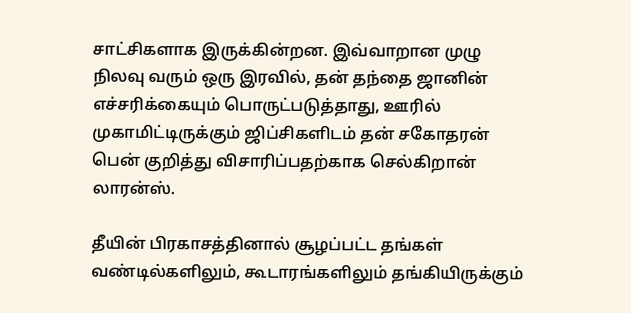சாட்சிகளாக இருக்கின்றன. இவ்வாறான முழு நிலவு வரும் ஒரு இரவில், தன் தந்தை ஜானின் எச்சரிக்கையும் பொருட்படுத்தாது, ஊரில் முகாமிட்டிருக்கும் ஜிப்சிகளிடம் தன் சகோதரன் பென் குறித்து விசாரிப்பதற்காக செல்கிறான் லாரன்ஸ்.

தீயின் பிரகாசத்தினால் சூழப்பட்ட தங்கள் வண்டில்களிலும், கூடாரங்களிலும் தங்கியிருக்கும்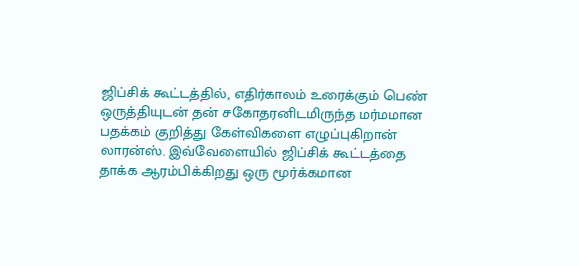ஜிப்சிக் கூட்டத்தில், எதிர்காலம் உரைக்கும் பெண் ஒருத்தியுடன் தன் சகோதரனிடமிருந்த மர்மமான பதக்கம் குறித்து கேள்விகளை எழுப்புகிறான் லாரன்ஸ். இவ்வேளையில் ஜிப்சிக் கூட்டத்தை தாக்க ஆரம்பிக்கிறது ஒரு மூர்க்கமான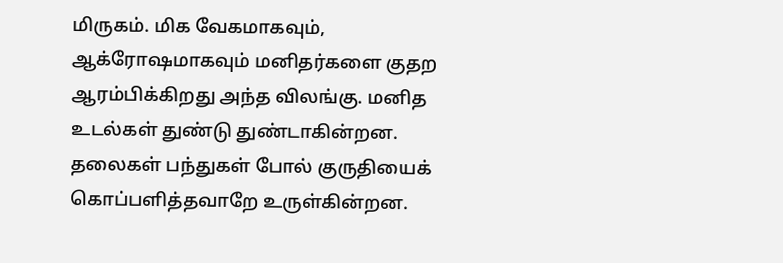மிருகம். மிக வேகமாகவும், ஆக்ரோஷமாகவும் மனிதர்களை குதற ஆரம்பிக்கிறது அந்த விலங்கு. மனித உடல்கள் துண்டு துண்டாகின்றன. தலைகள் பந்துகள் போல் குருதியைக் கொப்பளித்தவாறே உருள்கின்றன.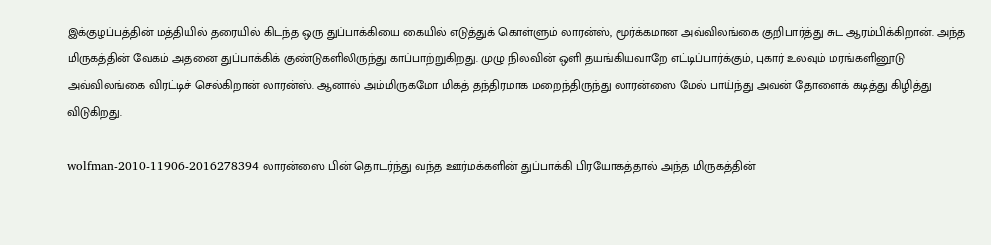இக்குழப்பத்தின் மத்தியில் தரையில் கிடந்த ஒரு துப்பாக்கியை கையில் எடுத்துக் கொள்ளும் லாரன்ஸ், மூர்க்கமான அவ்விலங்கை குறிபார்த்து சுட ஆரம்பிக்கிறான். அந்த மிருகத்தின் வேகம் அதனை துப்பாக்கிக் குண்டுகளிலிருந்து காப்பாற்றுகிறது. முழு நிலவின் ஒளி தயங்கியவாறே எட்டிப்பார்க்கும், புகார் உலவும் மரங்களினூடு அவ்விலங்கை விரட்டிச் செல்கிறான் லாரன்ஸ். ஆனால் அம்மிருகமோ மிகத் தந்திரமாக மறைந்திருந்து லாரன்ஸை மேல் பாய்ந்து அவன் தோளைக் கடித்து கிழித்து விடுகிறது.

wolfman-2010-11906-2016278394 லாரன்ஸை பின் தொடர்ந்து வந்த ஊர்மக்களின் துப்பாக்கி பிரயோகத்தால் அந்த மிருகத்தின்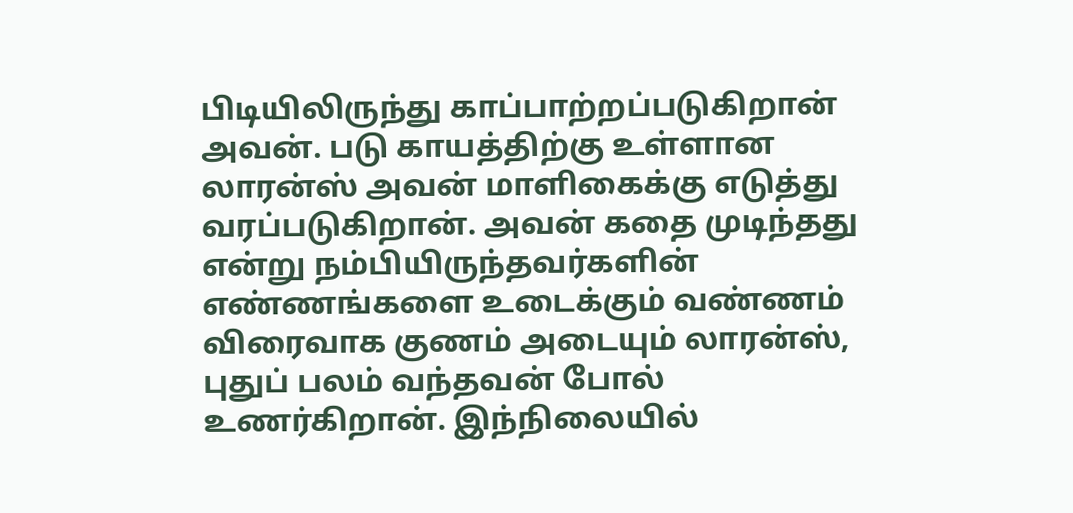பிடியிலிருந்து காப்பாற்றப்படுகிறான் அவன். படு காயத்திற்கு உள்ளான லாரன்ஸ் அவன் மாளிகைக்கு எடுத்து வரப்படுகிறான். அவன் கதை முடிந்தது என்று நம்பியிருந்தவர்களின் எண்ணங்களை உடைக்கும் வண்ணம் விரைவாக குணம் அடையும் லாரன்ஸ், புதுப் பலம் வந்தவன் போல் உணர்கிறான். இந்நிலையில்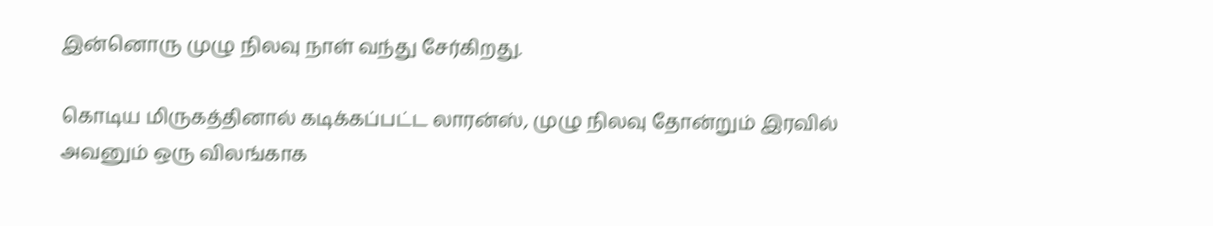இன்னொரு முழு நிலவு நாள் வந்து சேர்கிறது.

கொடிய மிருகத்தினால் கடிக்கப்பட்ட லாரன்ஸ், முழு நிலவு தோன்றும் இரவில் அவனும் ஒரு விலங்காக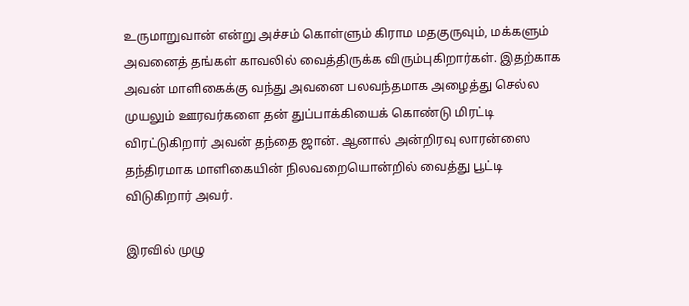உருமாறுவான் என்று அச்சம் கொள்ளும் கிராம மதகுருவும், மக்களும் அவனைத் தங்கள் காவலில் வைத்திருக்க விரும்புகிறார்கள். இதற்காக அவன் மாளிகைக்கு வந்து அவனை பலவந்தமாக அழைத்து செல்ல முயலும் ஊரவர்களை தன் துப்பாக்கியைக் கொண்டு மிரட்டி விரட்டுகிறார் அவன் தந்தை ஜான். ஆனால் அன்றிரவு லாரன்ஸை தந்திரமாக மாளிகையின் நிலவறையொன்றில் வைத்து பூட்டி விடுகிறார் அவர்.

இரவில் முழு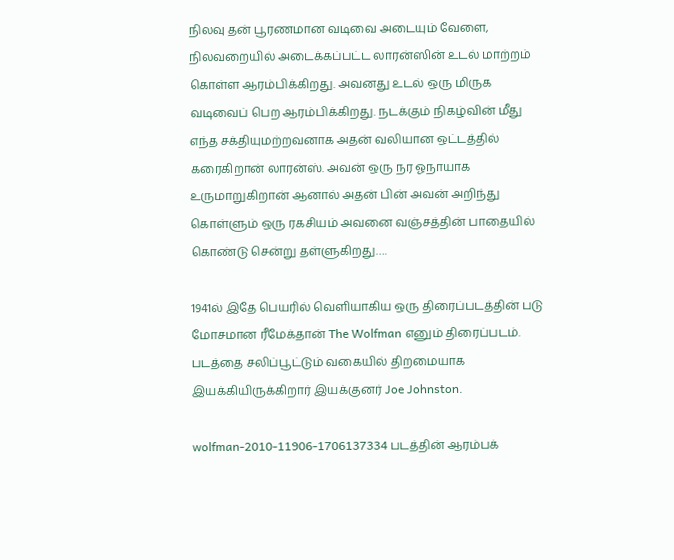நிலவு தன் பூரணமான வடிவை அடையும் வேளை, நிலவறையில் அடைக்கப்பட்ட லாரன்ஸின் உடல் மாற்றம் கொள்ள ஆரம்பிக்கிறது. அவனது உடல் ஒரு மிருக வடிவைப் பெற ஆரம்பிக்கிறது. நடக்கும் நிகழ்வின் மீது எந்த சக்தியுமற்றவனாக அதன் வலியான ஒட்டத்தில் கரைகிறான் லாரன்ஸ். அவன் ஒரு நர ஓநாயாக உருமாறுகிறான் ஆனால் அதன் பின் அவன் அறிந்து கொள்ளும் ஒரு ரகசியம் அவனை வஞ்சத்தின் பாதையில் கொண்டு சென்று தள்ளுகிறது….

1941ல் இதே பெயரில் வெளியாகிய ஒரு திரைப்படத்தின் படு மோசமான ரீமேக்தான் The Wolfman எனும் திரைப்படம். படத்தை சலிப்பூட்டும் வகையில் திறமையாக இயக்கியிருக்கிறார் இயக்குனர் Joe Johnston.

wolfman-2010-11906-1706137334 படத்தின் ஆரம்பக்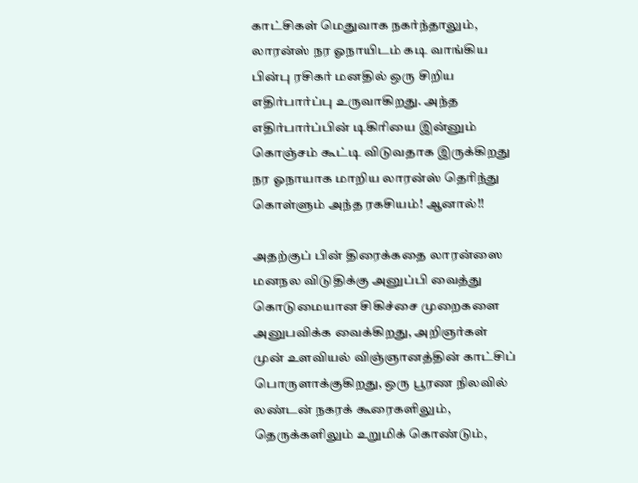காட்சிகள் மெதுவாக நகர்ந்தாலும், லாரன்ஸ் நர ஓநாயிடம் கடி வாங்கிய பின்பு ரசிகர் மனதில் ஒரு சிறிய எதிர்பார்ப்பு உருவாகிறது. அந்த எதிர்பார்ப்பின் டிகிரியை இன்னும் கொஞ்சம் கூட்டி விடுவதாக இருக்கிறது நர ஓநாயாக மாறிய லாரன்ஸ் தெரிந்து கொள்ளும் அந்த ரகசியம்! ஆனால்!!

அதற்குப் பின் திரைக்கதை லாரன்ஸை மனநல விடுதிக்கு அனுப்பி வைத்து கொடுமையான சிகிச்சை முறைகளை அனுபவிக்க வைக்கிறது, அறிஞர்கள் முன் உளவியல் விஞ்ஞானத்தின் காட்சிப் பொருளாக்குகிறது, ஒரு பூரண நிலவில் லண்டன் நகரக் கூரைகளிலும், தெருக்களிலும் உறுமிக் கொண்டும்,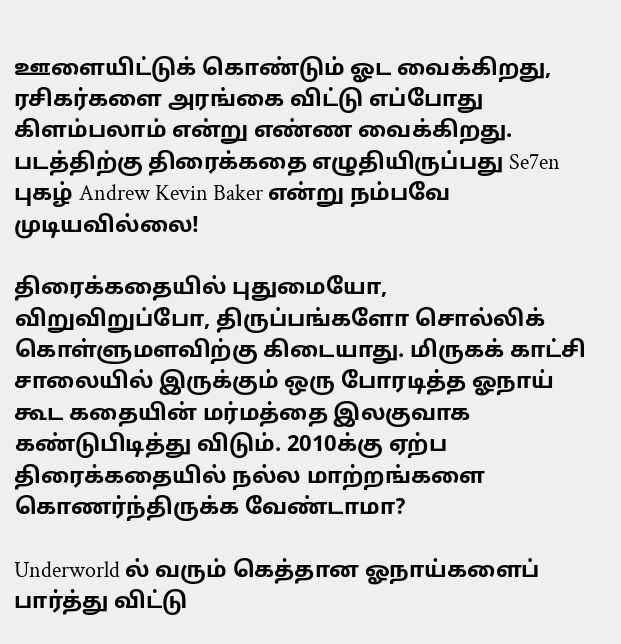ஊளையிட்டுக் கொண்டும் ஓட வைக்கிறது, ரசிகர்களை அரங்கை விட்டு எப்போது கிளம்பலாம் என்று எண்ண வைக்கிறது. படத்திற்கு திரைக்கதை எழுதியிருப்பது Se7en புகழ் Andrew Kevin Baker என்று நம்பவே முடியவில்லை!

திரைக்கதையில் புதுமையோ, விறுவிறுப்போ, திருப்பங்களோ சொல்லிக் கொள்ளுமளவிற்கு கிடையாது. மிருகக் காட்சி சாலையில் இருக்கும் ஒரு போரடித்த ஓநாய் கூட கதையின் மர்மத்தை இலகுவாக கண்டுபிடித்து விடும். 2010க்கு ஏற்ப திரைக்கதையில் நல்ல மாற்றங்களை கொணர்ந்திருக்க வேண்டாமா?

Underworld ல் வரும் கெத்தான ஓநாய்களைப் பார்த்து விட்டு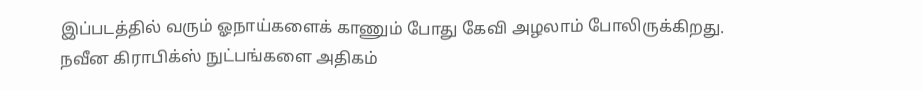இப்படத்தில் வரும் ஓநாய்களைக் காணும் போது கேவி அழலாம் போலிருக்கிறது. நவீன கிராபிக்ஸ் நுட்பங்களை அதிகம்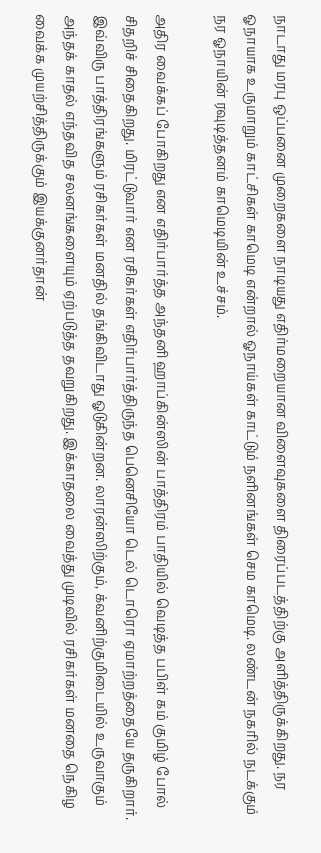நாடாது மரபு ஒப்பனை முறைகளை நாடியது எதிர்மறையான விளைவுகளை திரைப்படத்திற்கு அளித்திருக்கிறது. நர ஓநாயாக உருமாறும் காட்சிகள் காமெடி என்றால் ஓநாய்கள் காட்டும் நளினங்கள் செம காமெடி. லண்டன் நகரில் நடக்கும் நர ஓநாயின் ரவுடித்தனம் காமெடியின் உச்சம்.

அதிர வைக்கப் போகிறது என எதிர்பார்த்த அந்தனி ஹாப்கின்ஸின் பாத்திரம் பாதியில் வெடித்த பபிள் கம் குமிழ் போல் சிதறிச் சிதைகிறது. மிரட்டுவார் என ரசிகர்கள் எதிர்பார்த்திருந்த பெனெசியோ டெல் டொரொ ஏமாற்றத்தையே தருகிறார். இவ்விரு பாத்திரங்களும் ரசிகர்கள் மனதில் தங்கிவிடாது ஓடுகின்றன. லாரன்ஸிற்கும், க்வனிற்குமிடையில் உருவாகும் அந்தக் காதல் எந்தவித சலனங்களையும் ஏற்படுத்த தவறுகிறது. இக்காதலை வைத்து முடிவில் ரசிகர்கள் மனதை நெகிழ வைக்க முயற்சித்திருக்கும் இயக்குனர்தான்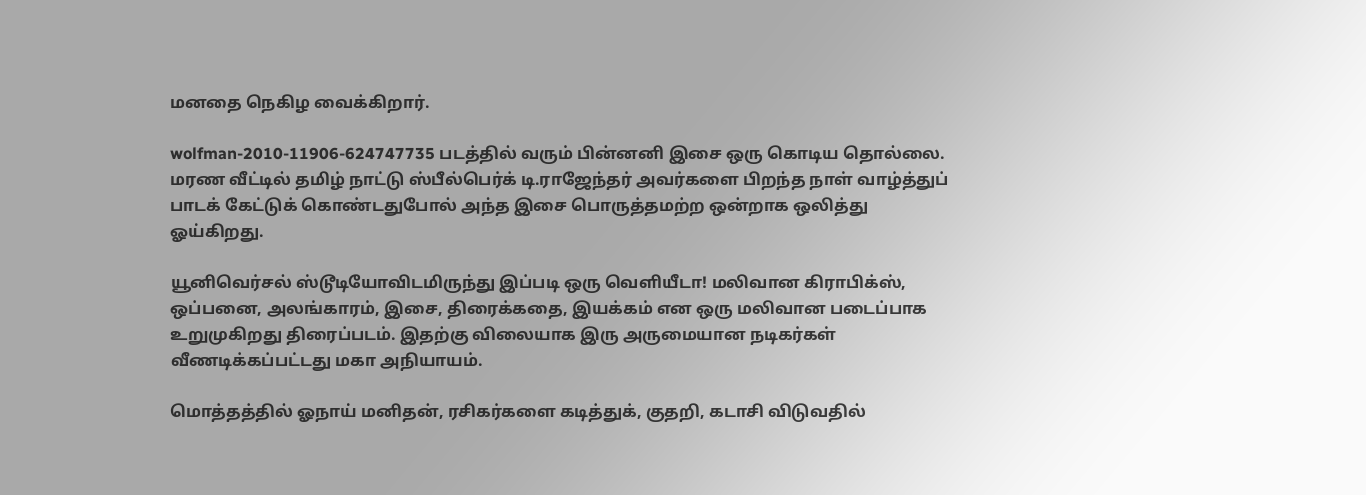மனதை நெகிழ வைக்கிறார்.

wolfman-2010-11906-624747735 படத்தில் வரும் பின்னனி இசை ஒரு கொடிய தொல்லை. மரண வீட்டில் தமிழ் நாட்டு ஸ்பீல்பெர்க் டி.ராஜேந்தர் அவர்களை பிறந்த நாள் வாழ்த்துப் பாடக் கேட்டுக் கொண்டதுபோல் அந்த இசை பொருத்தமற்ற ஒன்றாக ஒலித்து ஓய்கிறது.

யூனிவெர்சல் ஸ்டூடியோவிடமிருந்து இப்படி ஒரு வெளியீடா! மலிவான கிராபிக்ஸ், ஒப்பனை, அலங்காரம், இசை, திரைக்கதை, இயக்கம் என ஒரு மலிவான படைப்பாக உறுமுகிறது திரைப்படம். இதற்கு விலையாக இரு அருமையான நடிகர்கள் வீணடிக்கப்பட்டது மகா அநியாயம்.

மொத்தத்தில் ஓநாய் மனிதன், ரசிகர்களை கடித்துக், குதறி, கடாசி விடுவதில்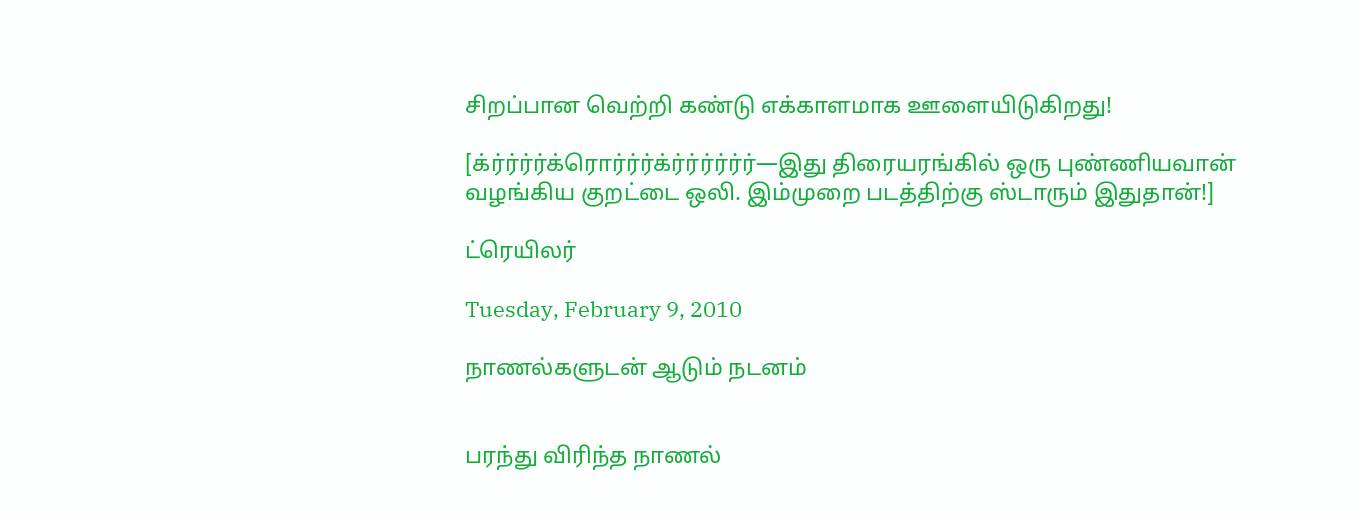சிறப்பான வெற்றி கண்டு எக்காளமாக ஊளையிடுகிறது!

[க்ர்ர்ர்ர்க்ரொர்ர்ர்க்ர்ர்ர்ர்ர்ர்—இது திரையரங்கில் ஒரு புண்ணியவான் வழங்கிய குறட்டை ஒலி. இம்முறை படத்திற்கு ஸ்டாரும் இதுதான்!]

ட்ரெயிலர்

Tuesday, February 9, 2010

நாணல்களுடன் ஆடும் நடனம்


பரந்து விரிந்த நாணல்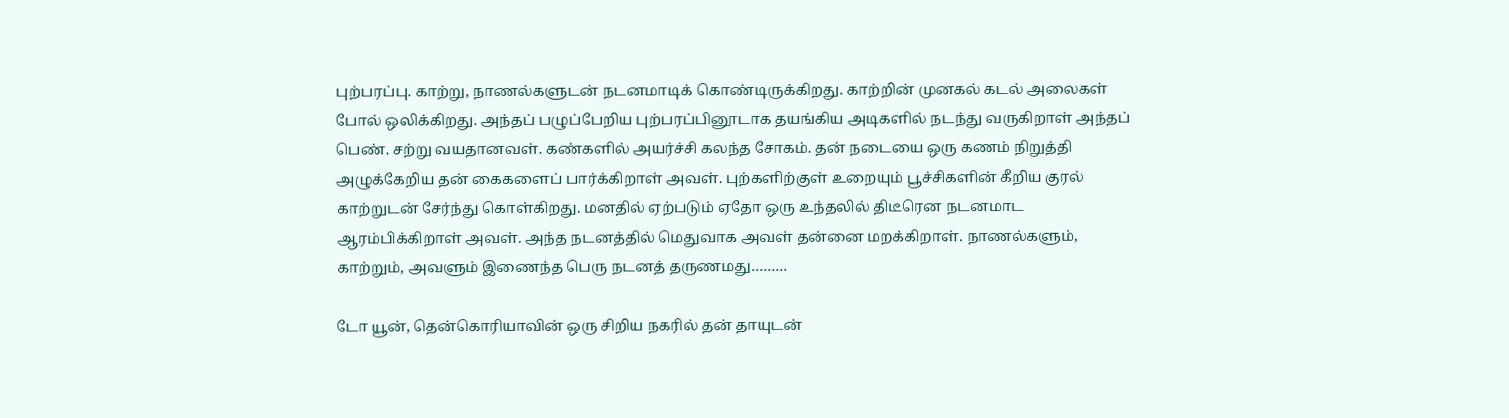புற்பரப்பு. காற்று, நாணல்களுடன் நடனமாடிக் கொண்டிருக்கிறது. காற்றின் முனகல் கடல் அலைகள் போல் ஒலிக்கிறது. அந்தப் பழுப்பேறிய புற்பரப்பினூடாக தயங்கிய அடிகளில் நடந்து வருகிறாள் அந்தப் பெண். சற்று வயதானவள். கண்களில் அயர்ச்சி கலந்த சோகம். தன் நடையை ஒரு கணம் நிறுத்தி அழுக்கேறிய தன் கைகளைப் பார்க்கிறாள் அவள். புற்களிற்குள் உறையும் பூச்சிகளின் கீறிய குரல் காற்றுடன் சேர்ந்து கொள்கிறது. மனதில் ஏற்படும் ஏதோ ஒரு உந்தலில் திடீரென நடனமாட ஆரம்பிக்கிறாள் அவள். அந்த நடனத்தில் மெதுவாக அவள் தன்னை மறக்கிறாள். நாணல்களும், காற்றும், அவளும் இணைந்த பெரு நடனத் தருணமது………

டோ யூன், தென்கொரியாவின் ஒரு சிறிய நகரில் தன் தாயுடன்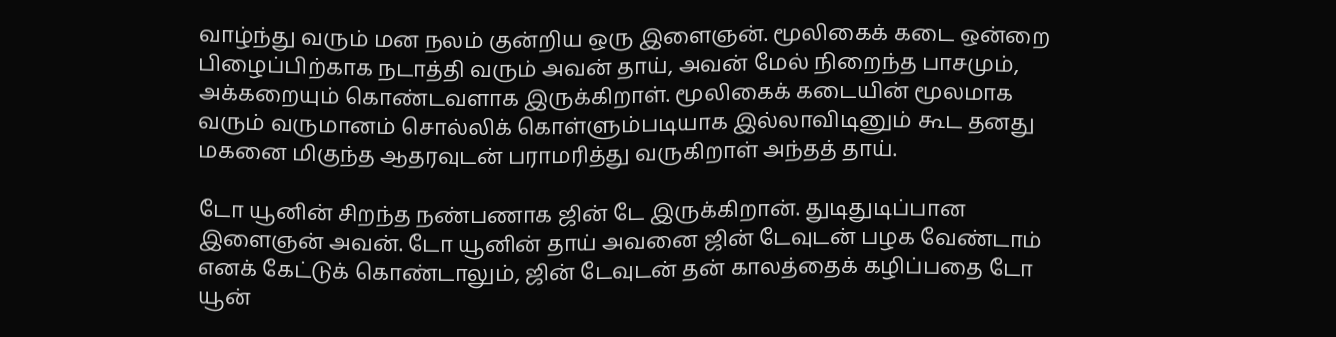வாழ்ந்து வரும் மன நலம் குன்றிய ஒரு இளைஞன். மூலிகைக் கடை ஒன்றை பிழைப்பிற்காக நடாத்தி வரும் அவன் தாய், அவன் மேல் நிறைந்த பாசமும், அக்கறையும் கொண்டவளாக இருக்கிறாள். மூலிகைக் கடையின் மூலமாக வரும் வருமானம் சொல்லிக் கொள்ளும்படியாக இல்லாவிடினும் கூட தனது மகனை மிகுந்த ஆதரவுடன் பராமரித்து வருகிறாள் அந்தத் தாய்.

டோ யூனின் சிறந்த நண்பணாக ஜின் டே இருக்கிறான். துடிதுடிப்பான இளைஞன் அவன். டோ யூனின் தாய் அவனை ஜின் டேவுடன் பழக வேண்டாம் எனக் கேட்டுக் கொண்டாலும், ஜின் டேவுடன் தன் காலத்தைக் கழிப்பதை டோ யூன்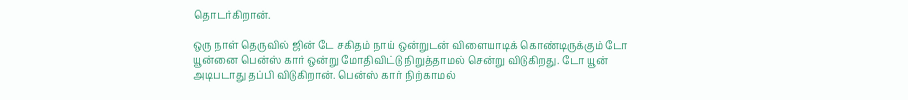தொடர்கிறான்.

ஒரு நாள் தெருவில் ஜின் டே சகிதம் நாய் ஒன்றுடன் விளையாடிக் கொண்டிருக்கும் டோ யூன்னை பென்ஸ் கார் ஒன்று மோதிவிட்டு நிறுத்தாமல் சென்று விடுகிறது. டோ யூன் அடிபடாது தப்பி விடுகிறான். பென்ஸ் கார் நிற்காமல்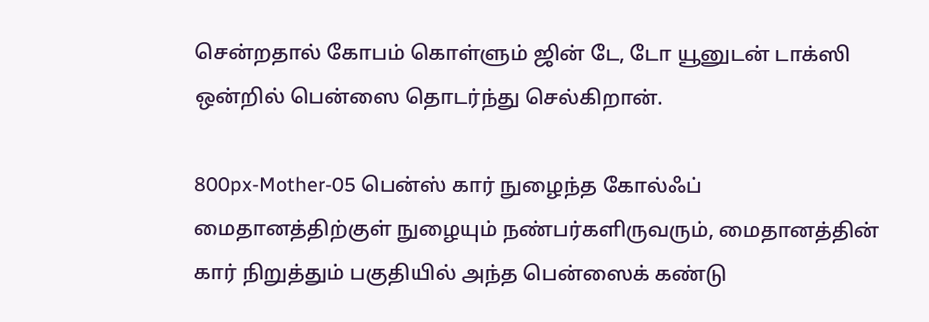சென்றதால் கோபம் கொள்ளும் ஜின் டே, டோ யூனுடன் டாக்ஸி ஒன்றில் பென்ஸை தொடர்ந்து செல்கிறான்.

800px-Mother-05 பென்ஸ் கார் நுழைந்த கோல்ஃப் மைதானத்திற்குள் நுழையும் நண்பர்களிருவரும், மைதானத்தின் கார் நிறுத்தும் பகுதியில் அந்த பென்ஸைக் கண்டு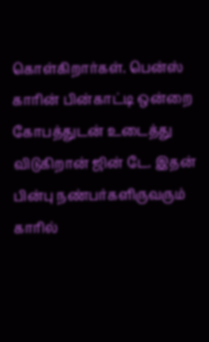கொள்கிறார்கள். பென்ஸ் காரின் பின்காட்டி ஒன்றை கோபத்துடன் உடைத்து விடுகிறான் ஜின் டே. இதன் பின்பு நண்பர்களிருவரும் காரில்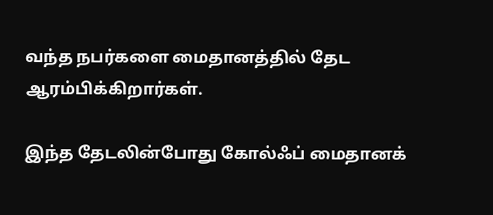வந்த நபர்களை மைதானத்தில் தேட ஆரம்பிக்கிறார்கள்.

இந்த தேடலின்போது கோல்ஃப் மைதானக்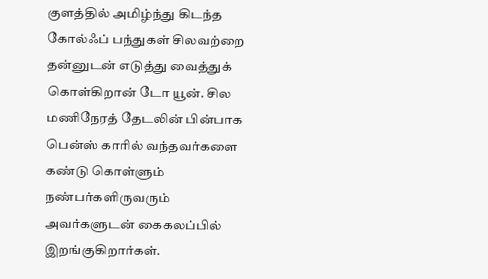குளத்தில் அமிழ்ந்து கிடந்த கோல்ஃப் பந்துகள் சிலவற்றை தன்னுடன் எடுத்து வைத்துக் கொள்கிறான் டோ யூன். சில மணிநேரத் தேடலின் பின்பாக பென்ஸ் காரில் வந்தவர்களை கண்டு கொள்ளும் நண்பர்களிருவரும் அவர்களுடன் கைகலப்பில் இறங்குகிறார்கள்.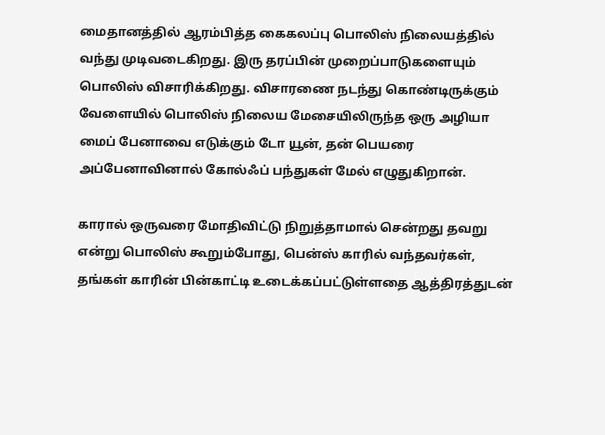மைதானத்தில் ஆரம்பித்த கைகலப்பு பொலிஸ் நிலையத்தில் வந்து முடிவடைகிறது. இரு தரப்பின் முறைப்பாடுகளையும் பொலிஸ் விசாரிக்கிறது. விசாரணை நடந்து கொண்டிருக்கும் வேளையில் பொலிஸ் நிலைய மேசையிலிருந்த ஒரு அழியா மைப் பேனாவை எடுக்கும் டோ யூன், தன் பெயரை அப்பேனாவினால் கோல்ஃப் பந்துகள் மேல் எழுதுகிறான்.

காரால் ஒருவரை மோதிவிட்டு நிறுத்தாமால் சென்றது தவறு என்று பொலிஸ் கூறும்போது, பென்ஸ் காரில் வந்தவர்கள், தங்கள் காரின் பின்காட்டி உடைக்கப்பட்டுள்ளதை ஆத்திரத்துடன்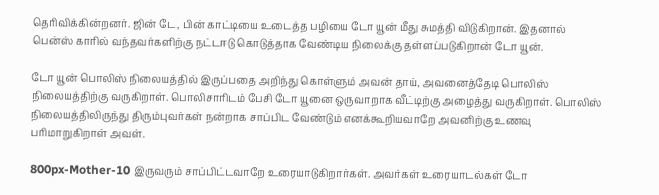தெரிவிக்கின்றனர். ஜின் டே, பின் காட்டியை உடைத்த பழியை டோ யூன் மீது சுமத்தி விடுகிறான். இதனால் பென்ஸ் காரில் வந்தவர்களிற்கு நட்டஈடு கொடுத்தாக வேண்டிய நிலைக்கு தள்ளப்படுகிறான் டோ யூன்.

டோ யூன் பொலிஸ் நிலையத்தில் இருப்பதை அறிந்து கொள்ளும் அவன் தாய், அவனைத்தேடி பொலிஸ் நிலையத்திற்கு வருகிறாள். பொலிசாரிடம் பேசி டோ யூனை ஒருவாறாக வீட்டிற்கு அழைத்து வருகிறாள். பொலிஸ் நிலையத்திலிருந்து திரும்புவர்கள் நன்றாக சாப்பிட வேண்டும் எனக்கூறியவாறே அவனிற்கு உணவு பரிமாறுகிறாள் அவள்.

800px-Mother-10 இருவரும் சாப்பிட்டவாறே உரையாடுகிறார்கள். அவர்கள் உரையாடல்கள் டோ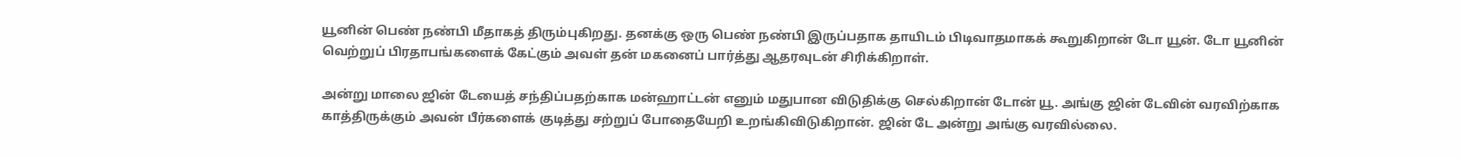யூனின் பெண் நண்பி மீதாகத் திரும்புகிறது. தனக்கு ஒரு பெண் நண்பி இருப்பதாக தாயிடம் பிடிவாதமாகக் கூறுகிறான் டோ யூன். டோ யூனின் வெற்றுப் பிரதாபங்களைக் கேட்கும் அவள் தன் மகனைப் பார்த்து ஆதரவுடன் சிரிக்கிறாள்.

அன்று மாலை ஜின் டேயைத் சந்திப்பதற்காக மன்ஹாட்டன் எனும் மதுபான விடுதிக்கு செல்கிறான் டோன் யூ. அங்கு ஜின் டேவின் வரவிற்காக காத்திருக்கும் அவன் பீர்களைக் குடித்து சற்றுப் போதையேறி உறங்கிவிடுகிறான். ஜின் டே அன்று அங்கு வரவில்லை.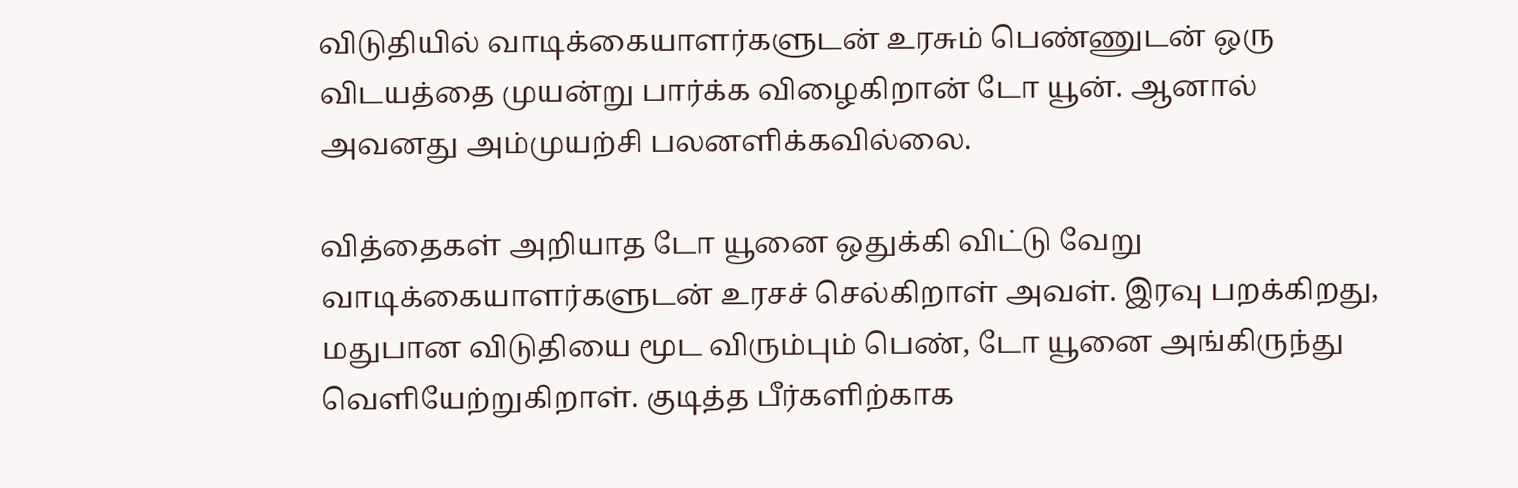விடுதியில் வாடிக்கையாளர்களுடன் உரசும் பெண்ணுடன் ஒரு விடயத்தை முயன்று பார்க்க விழைகிறான் டோ யூன். ஆனால் அவனது அம்முயற்சி பலனளிக்கவில்லை.

வித்தைகள் அறியாத டோ யூனை ஒதுக்கி விட்டு வேறு வாடிக்கையாளர்களுடன் உரசச் செல்கிறாள் அவள். இரவு பறக்கிறது, மதுபான விடுதியை மூட விரும்பும் பெண், டோ யூனை அங்கிருந்து வெளியேற்றுகிறாள். குடித்த பீர்களிற்காக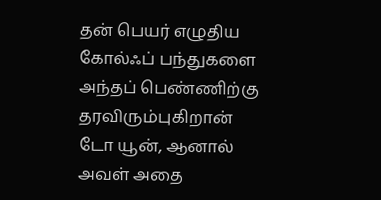தன் பெயர் எழுதிய கோல்ஃப் பந்துகளை அந்தப் பெண்ணிற்கு தரவிரும்புகிறான் டோ யூன், ஆனால் அவள் அதை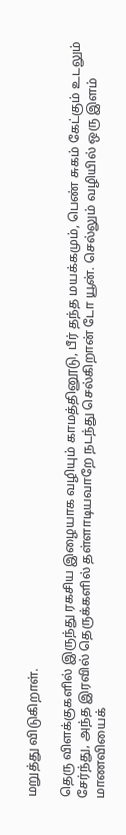மறுத்து விடுகிறாள்.

தெரு விளக்குகளில் இருந்து ரகசிய இழையாக வழியும் காமத்தினூடு, பீர் தந்த மயக்கமும், பெண் சுகம் கேட்கும் உடலும் சேர்ந்து, அந்த இரவில் தெருக்களில் தள்ளாடியவாறே நடந்து செல்கிறான் டோ யூன். செல்லும் வழியில் ஒரு இளம் மாணவியைக்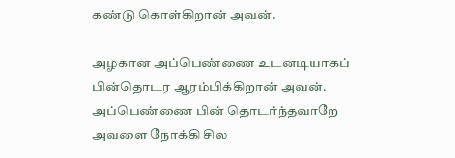கண்டு கொள்கிறான் அவன்.

அழகான அப்பெண்ணை உடனடியாகப் பின்தொடர ஆரம்பிக்கிறான் அவன். அப்பெண்ணை பின் தொடர்ந்தவாறே அவளை நோக்கி சில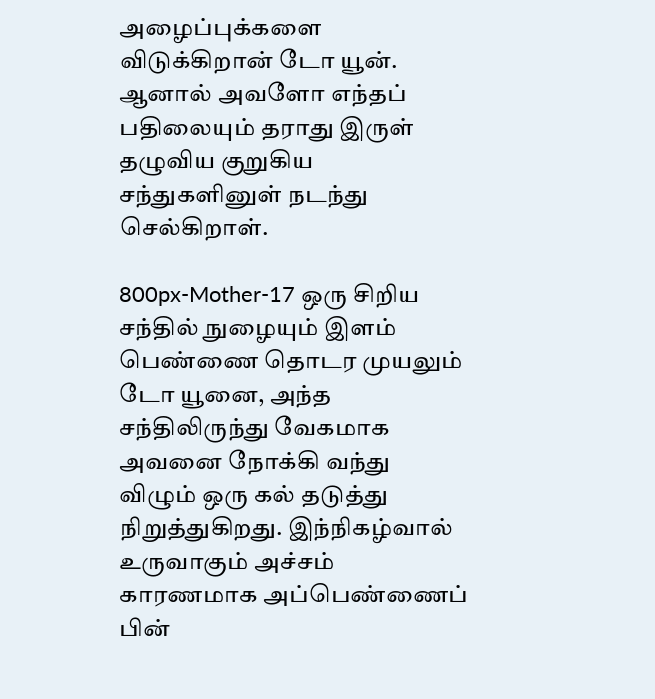அழைப்புக்களை விடுக்கிறான் டோ யூன். ஆனால் அவளோ எந்தப் பதிலையும் தராது இருள் தழுவிய குறுகிய சந்துகளினுள் நடந்து செல்கிறாள்.

800px-Mother-17 ஒரு சிறிய சந்தில் நுழையும் இளம் பெண்ணை தொடர முயலும் டோ யூனை, அந்த சந்திலிருந்து வேகமாக அவனை நோக்கி வந்து விழும் ஒரு கல் தடுத்து நிறுத்துகிறது. இந்நிகழ்வால் உருவாகும் அச்சம் காரணமாக அப்பெண்ணைப் பின்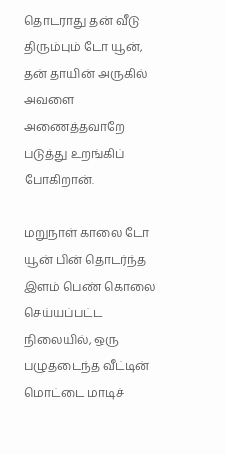தொடராது தன் வீடு திரும்பும் டோ யூன், தன் தாயின் அருகில் அவளை அணைத்தவாறே படுத்து உறங்கிப் போகிறான்.

மறுநாள் காலை டோ யூன் பின் தொடர்ந்த இளம் பெண் கொலை செய்யப்பட்ட நிலையில், ஒரு பழுதடைந்த வீட்டின் மொட்டை மாடிச்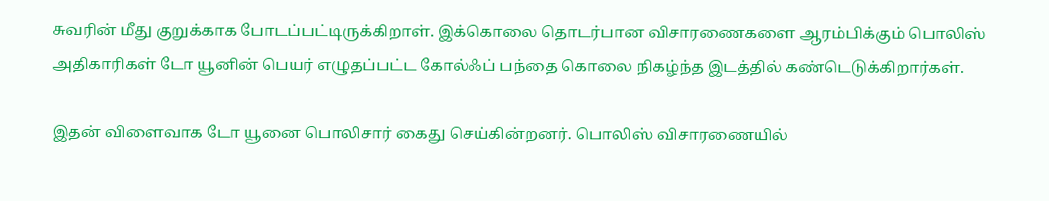சுவரின் மீது குறுக்காக போடப்பட்டிருக்கிறாள். இக்கொலை தொடர்பான விசாரணைகளை ஆரம்பிக்கும் பொலிஸ் அதிகாரிகள் டோ யூனின் பெயர் எழுதப்பட்ட கோல்ஃப் பந்தை கொலை நிகழ்ந்த இடத்தில் கண்டெடுக்கிறார்கள்.

இதன் விளைவாக டோ யூனை பொலிசார் கைது செய்கின்றனர். பொலிஸ் விசாரணையில்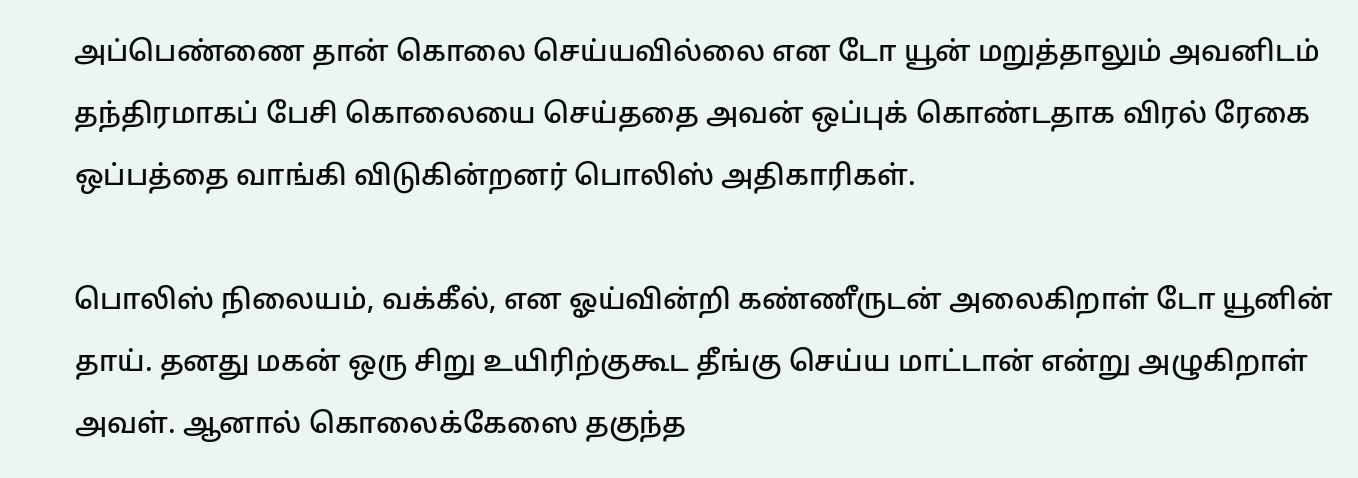அப்பெண்ணை தான் கொலை செய்யவில்லை என டோ யூன் மறுத்தாலும் அவனிடம் தந்திரமாகப் பேசி கொலையை செய்ததை அவன் ஒப்புக் கொண்டதாக விரல் ரேகை ஒப்பத்தை வாங்கி விடுகின்றனர் பொலிஸ் அதிகாரிகள்.

பொலிஸ் நிலையம், வக்கீல், என ஓய்வின்றி கண்ணீருடன் அலைகிறாள் டோ யூனின் தாய். தனது மகன் ஒரு சிறு உயிரிற்குகூட தீங்கு செய்ய மாட்டான் என்று அழுகிறாள் அவள். ஆனால் கொலைக்கேஸை தகுந்த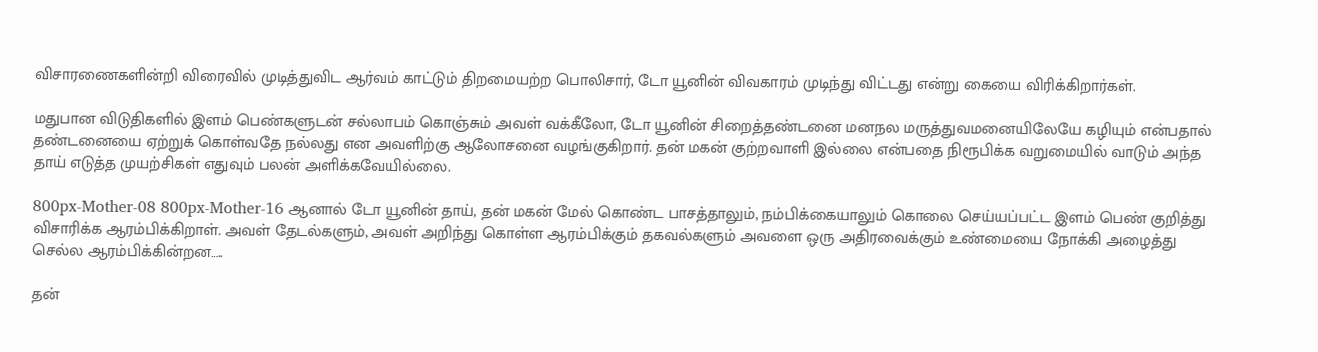விசாரணைகளின்றி விரைவில் முடித்துவிட ஆர்வம் காட்டும் திறமையற்ற பொலிசார், டோ யூனின் விவகாரம் முடிந்து விட்டது என்று கையை விரிக்கிறார்கள்.

மதுபான விடுதிகளில் இளம் பெண்களுடன் சல்லாபம் கொஞ்சும் அவள் வக்கீலோ, டோ யூனின் சிறைத்தண்டனை மனநல மருத்துவமனையிலேயே கழியும் என்பதால் தண்டனையை ஏற்றுக் கொள்வதே நல்லது என அவளிற்கு ஆலோசனை வழங்குகிறார். தன் மகன் குற்றவாளி இல்லை என்பதை நிரூபிக்க வறுமையில் வாடும் அந்த தாய் எடுத்த முயற்சிகள் எதுவும் பலன் அளிக்கவேயில்லை.

800px-Mother-08 800px-Mother-16 ஆனால் டோ யூனின் தாய், தன் மகன் மேல் கொண்ட பாசத்தாலும், நம்பிக்கையாலும் கொலை செய்யப்பட்ட இளம் பெண் குறித்து விசாரிக்க ஆரம்பிக்கிறாள். அவள் தேடல்களும், அவள் அறிந்து கொள்ள ஆரம்பிக்கும் தகவல்களும் அவளை ஒரு அதிரவைக்கும் உண்மையை நோக்கி அழைத்து செல்ல ஆரம்பிக்கின்றன…..

தன்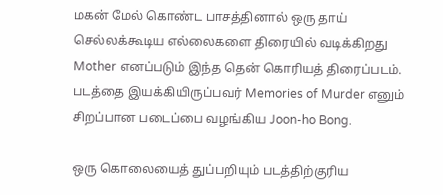மகன் மேல் கொண்ட பாசத்தினால் ஒரு தாய் செல்லக்கூடிய எல்லைகளை திரையில் வடிக்கிறது Mother எனப்படும் இந்த தென் கொரியத் திரைப்படம். படத்தை இயக்கியிருப்பவர் Memories of Murder எனும் சிறப்பான படைப்பை வழங்கிய Joon-ho Bong.

ஒரு கொலையைத் துப்பறியும் படத்திற்குரிய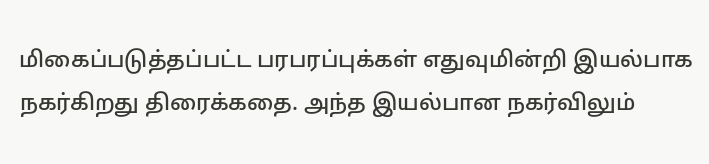மிகைப்படுத்தப்பட்ட பரபரப்புக்கள் எதுவுமின்றி இயல்பாக நகர்கிறது திரைக்கதை. அந்த இயல்பான நகர்விலும்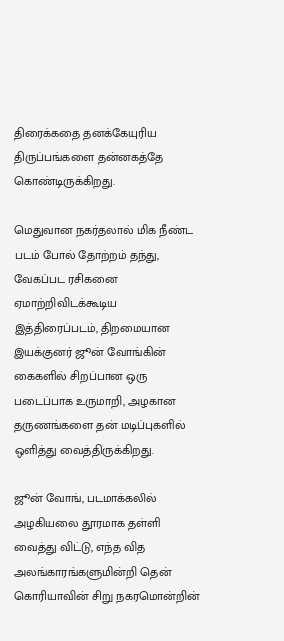திரைக்கதை தனக்கேயுரிய திருப்பங்களை தன்னகத்தே கொண்டிருக்கிறது.

மெதுவான நகர்தலால் மிக நீண்ட படம் போல் தோற்றம் தந்து, வேகப்பட ரசிகனை ஏமாற்றிவிடக்கூடிய இத்திரைப்படம், திறமையான இயக்குனர் ஜூன் வோங்கின் கைகளில் சிறப்பான ஒரு படைப்பாக உருமாறி, அழகான தருணங்களை தன் மடிப்புகளில் ஒளித்து வைத்திருக்கிறது.

ஜூன் வோங், படமாக்கலில் அழகியலை தூரமாக தள்ளி வைத்து விட்டு, எந்த வித அலங்காரங்களுமின்றி தென் கொரியாவின் சிறு நகரமொன்றின்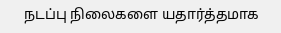நடப்பு நிலைகளை யதார்த்தமாக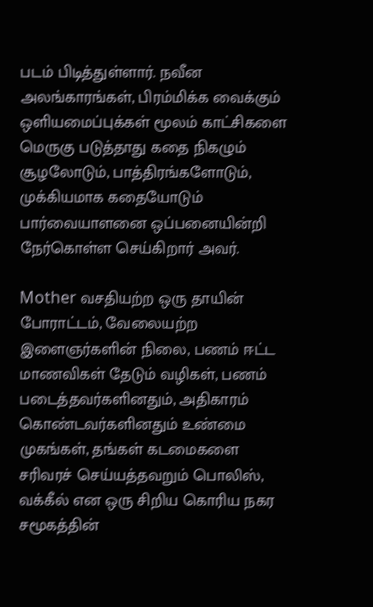படம் பிடித்துள்ளார். நவீன அலங்காரங்கள், பிரம்மிக்க வைக்கும் ஒளியமைப்புக்கள் மூலம் காட்சிகளை மெருகு படுத்தாது கதை நிகழும் சூழலோடும், பாத்திரங்களோடும், முக்கியமாக கதையோடும் பார்வையாளனை ஒப்பனையின்றி நேர்கொள்ள செய்கிறார் அவர்.

Mother வசதியற்ற ஒரு தாயின் போராட்டம், வேலையற்ற இளைஞர்களின் நிலை, பணம் ஈட்ட மாணவிகள் தேடும் வழிகள், பணம் படைத்தவர்களினதும், அதிகாரம் கொண்டவர்களினதும் உண்மை முகங்கள், தங்கள் கடமைகளை சரிவரச் செய்யத்தவறும் பொலிஸ், வக்கீல் என ஒரு சிறிய கொரிய நகர சமூகத்தின்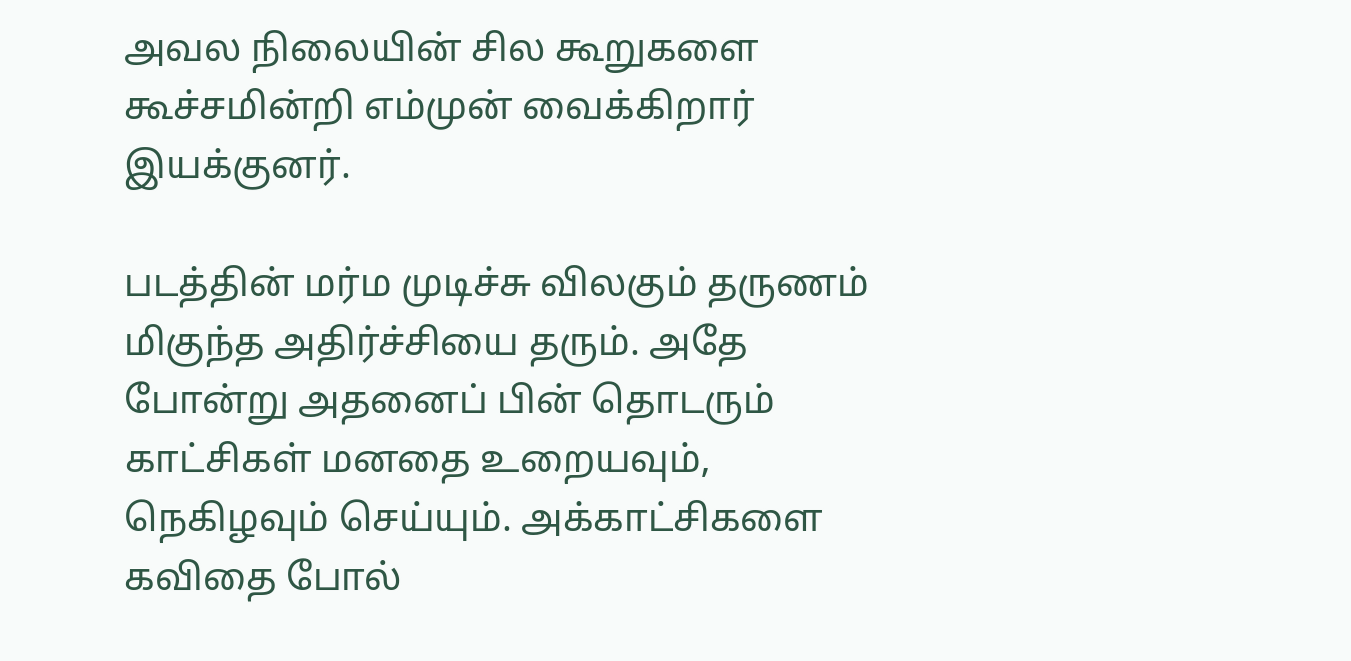அவல நிலையின் சில கூறுகளை கூச்சமின்றி எம்முன் வைக்கிறார் இயக்குனர்.

படத்தின் மர்ம முடிச்சு விலகும் தருணம் மிகுந்த அதிர்ச்சியை தரும். அதே போன்று அதனைப் பின் தொடரும் காட்சிகள் மனதை உறையவும், நெகிழவும் செய்யும். அக்காட்சிகளை கவிதை போல்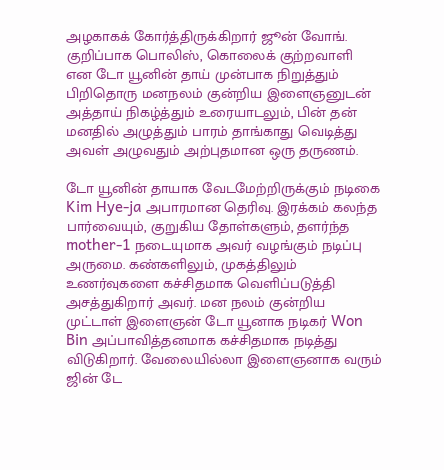அழகாகக் கோர்த்திருக்கிறார் ஜூன் வோங். குறிப்பாக பொலிஸ், கொலைக் குற்றவாளி என டோ யூனின் தாய் முன்பாக நிறுத்தும் பிறிதொரு மனநலம் குன்றிய இளைஞனுடன் அத்தாய் நிகழ்த்தும் உரையாடலும், பின் தன் மனதில் அழுத்தும் பாரம் தாங்காது வெடித்து அவள் அழுவதும் அற்புதமான ஒரு தருணம்.

டோ யூனின் தாயாக வேடமேற்றிருக்கும் நடிகை Kim Hye-ja அபாரமான தெரிவு. இரக்கம் கலந்த பார்வையும், குறுகிய தோள்களும், தளர்ந்த mother-1 நடையுமாக அவர் வழங்கும் நடிப்பு அருமை. கண்களிலும், முகத்திலும் உணர்வுகளை கச்சிதமாக வெளிப்படுத்தி அசத்துகிறார் அவர். மன நலம் குன்றிய முட்டாள் இளைஞன் டோ யூனாக நடிகர் Won Bin அப்பாவித்தனமாக கச்சிதமாக நடித்து விடுகிறார். வேலையில்லா இளைஞனாக வரும் ஜின் டே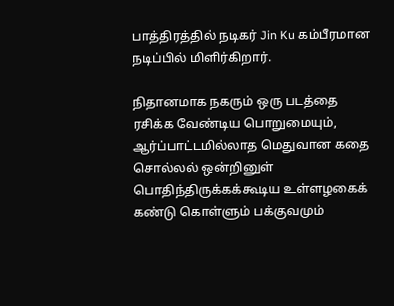பாத்திரத்தில் நடிகர் Jin Ku கம்பீரமான நடிப்பில் மிளிர்கிறார்.

நிதானமாக நகரும் ஒரு படத்தை ரசிக்க வேண்டிய பொறுமையும், ஆர்ப்பாட்டமில்லாத மெதுவான கதை சொல்லல் ஒன்றினுள் பொதிந்திருக்கக்கூடிய உள்ளழகைக் கண்டு கொள்ளும் பக்குவமும்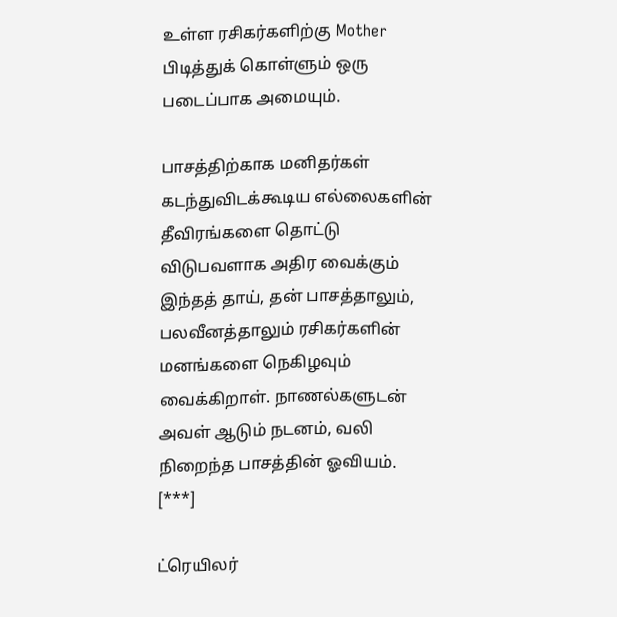உள்ள ரசிகர்களிற்கு Mother பிடித்துக் கொள்ளும் ஒரு படைப்பாக அமையும்.

பாசத்திற்காக மனிதர்கள் கடந்துவிடக்கூடிய எல்லைகளின் தீவிரங்களை தொட்டு விடுபவளாக அதிர வைக்கும் இந்தத் தாய், தன் பாசத்தாலும், பலவீனத்தாலும் ரசிகர்களின் மனங்களை நெகிழவும் வைக்கிறாள். நாணல்களுடன் அவள் ஆடும் நடனம், வலி நிறைந்த பாசத்தின் ஓவியம். [***]

ட்ரெயிலர்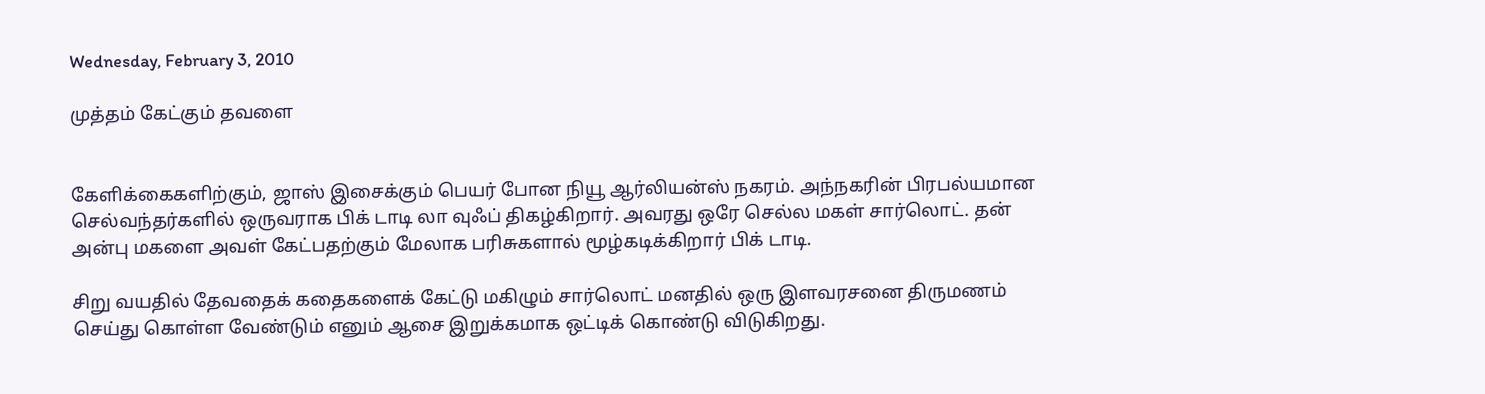Wednesday, February 3, 2010

முத்தம் கேட்கும் தவளை


கேளிக்கைகளிற்கும், ஜாஸ் இசைக்கும் பெயர் போன நியூ ஆர்லியன்ஸ் நகரம். அந்நகரின் பிரபல்யமான செல்வந்தர்களில் ஒருவராக பிக் டாடி லா வுஃப் திகழ்கிறார். அவரது ஒரே செல்ல மகள் சார்லொட். தன் அன்பு மகளை அவள் கேட்பதற்கும் மேலாக பரிசுகளால் மூழ்கடிக்கிறார் பிக் டாடி.

சிறு வயதில் தேவதைக் கதைகளைக் கேட்டு மகிழும் சார்லொட் மனதில் ஒரு இளவரசனை திருமணம் செய்து கொள்ள வேண்டும் எனும் ஆசை இறுக்கமாக ஒட்டிக் கொண்டு விடுகிறது.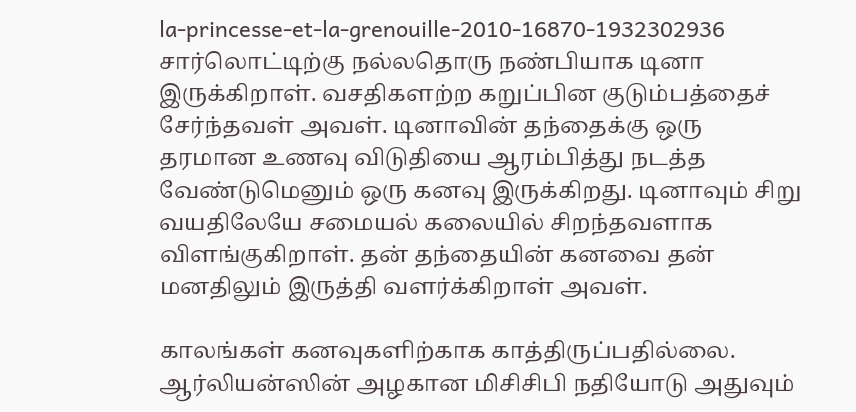la-princesse-et-la-grenouille-2010-16870-1932302936 சார்லொட்டிற்கு நல்லதொரு நண்பியாக டினா இருக்கிறாள். வசதிகளற்ற கறுப்பின குடும்பத்தைச் சேர்ந்தவள் அவள். டினாவின் தந்தைக்கு ஒரு தரமான உணவு விடுதியை ஆரம்பித்து நடத்த வேண்டுமெனும் ஒரு கனவு இருக்கிறது. டினாவும் சிறு வயதிலேயே சமையல் கலையில் சிறந்தவளாக விளங்குகிறாள். தன் தந்தையின் கனவை தன் மனதிலும் இருத்தி வளர்க்கிறாள் அவள்.

காலங்கள் கனவுகளிற்காக காத்திருப்பதில்லை. ஆர்லியன்ஸின் அழகான மிசிசிபி நதியோடு அதுவும்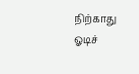நிற்காது ஓடிச்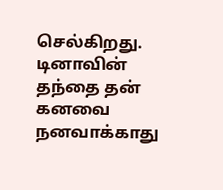செல்கிறது. டினாவின் தந்தை தன் கனவை நனவாக்காது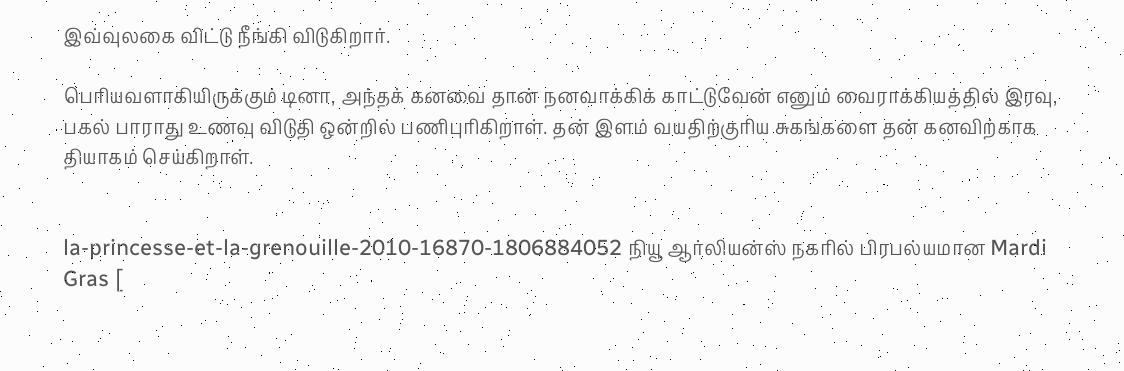இவ்வுலகை விட்டு நீங்கி விடுகிறார்.

பெரியவளாகியிருக்கும் டினா, அந்தக் கனவை தான் நனவாக்கிக் காட்டுவேன் எனும் வைராக்கியத்தில் இரவு, பகல் பாராது உணவு விடுதி ஒன்றில் பணிபுரிகிறாள். தன் இளம் வயதிற்குரிய சுகங்களை தன் கனவிற்காக தியாகம் செய்கிறாள்.


la-princesse-et-la-grenouille-2010-16870-1806884052 நியூ ஆர்லியன்ஸ் நகரில் பிரபல்யமான Mardi Gras [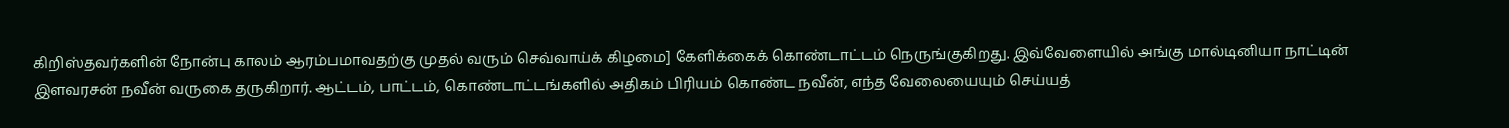கிறிஸ்தவர்களின் நோன்பு காலம் ஆரம்பமாவதற்கு முதல் வரும் செவ்வாய்க் கிழமை] கேளிக்கைக் கொண்டாட்டம் நெருங்குகிறது. இவ்வேளையில் அங்கு மால்டினியா நாட்டின் இளவரசன் நவீன் வருகை தருகிறார். ஆட்டம், பாட்டம், கொண்டாட்டங்களில் அதிகம் பிரியம் கொண்ட நவீன், எந்த வேலையையும் செய்யத்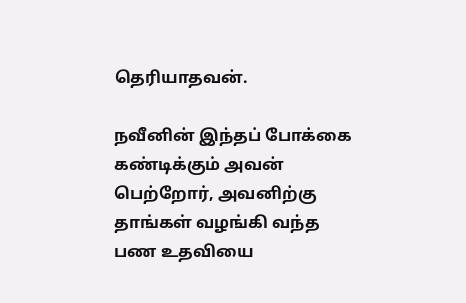தெரியாதவன்.

நவீனின் இந்தப் போக்கை கண்டிக்கும் அவன் பெற்றோர், அவனிற்கு தாங்கள் வழங்கி வந்த பண உதவியை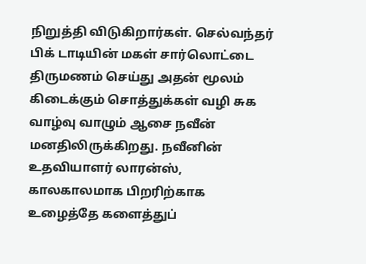நிறுத்தி விடுகிறார்கள். செல்வந்தர் பிக் டாடியின் மகள் சார்லொட்டை திருமணம் செய்து அதன் மூலம் கிடைக்கும் சொத்துக்கள் வழி சுக வாழ்வு வாழும் ஆசை நவீன் மனதிலிருக்கிறது. நவீனின் உதவியாளர் லாரன்ஸ், காலகாலமாக பிறரிற்காக உழைத்தே களைத்துப்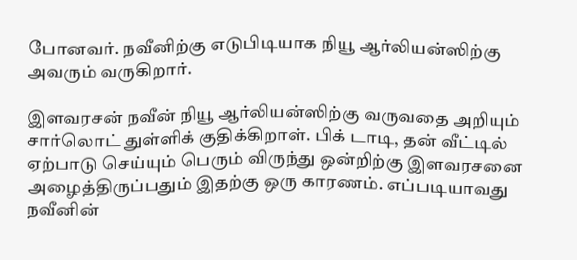போனவர். நவீனிற்கு எடுபிடியாக நியூ ஆர்லியன்ஸிற்கு அவரும் வருகிறார்.

இளவரசன் நவீன் நியூ ஆர்லியன்ஸிற்கு வருவதை அறியும் சார்லொட் துள்ளிக் குதிக்கிறாள். பிக் டாடி, தன் வீட்டில் ஏற்பாடு செய்யும் பெரும் விருந்து ஒன்றிற்கு இளவரசனை அழைத்திருப்பதும் இதற்கு ஒரு காரணம். எப்படியாவது நவீனின்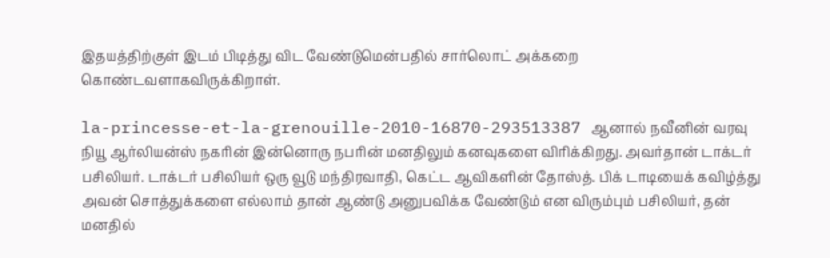இதயத்திற்குள் இடம் பிடித்து விட வேண்டுமென்பதில் சார்லொட் அக்கறை கொண்டவளாகவிருக்கிறாள்.

la-princesse-et-la-grenouille-2010-16870-293513387 ஆனால் நவீனின் வரவு நியூ ஆர்லியன்ஸ் நகரின் இன்னொரு நபரின் மனதிலும் கனவுகளை விரிக்கிறது. அவர்தான் டாக்டர் பசிலியர். டாக்டர் பசிலியர் ஒரு வூடு மந்திரவாதி, கெட்ட ஆவிகளின் தோஸ்த். பிக் டாடியைக் கவிழ்த்து அவன் சொத்துக்களை எல்லாம் தான் ஆண்டு அனுபவிக்க வேண்டும் என விரும்பும் பசிலியர், தன் மனதில்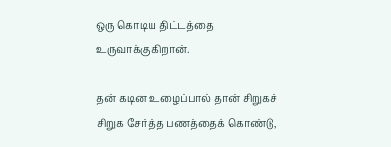ஒரு கொடிய திட்டத்தை உருவாக்குகிறான்.

தன் கடின உழைப்பால் தான் சிறுகச் சிறுக சேர்த்த பணத்தைக் கொண்டு,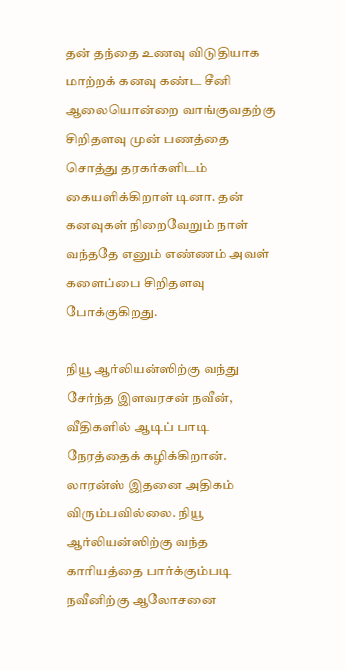தன் தந்தை உணவு விடுதியாக மாற்றக் கனவு கண்ட சீனி ஆலையொன்றை வாங்குவதற்கு சிறிதளவு முன் பணத்தை சொத்து தரகர்களிடம் கையளிக்கிறாள் டினா. தன் கனவுகள் நிறைவேறும் நாள் வந்ததே எனும் எண்ணம் அவள் களைப்பை சிறிதளவு போக்குகிறது.

நியூ ஆர்லியன்ஸிற்கு வந்து சேர்ந்த இளவரசன் நவீன், வீதிகளில் ஆடிப் பாடி நேரத்தைக் கழிக்கிறான். லாரன்ஸ் இதனை அதிகம் விரும்பவில்லை. நியூ ஆர்லியன்ஸிற்கு வந்த காரியத்தை பார்க்கும்படி நவீனிற்கு ஆலோசனை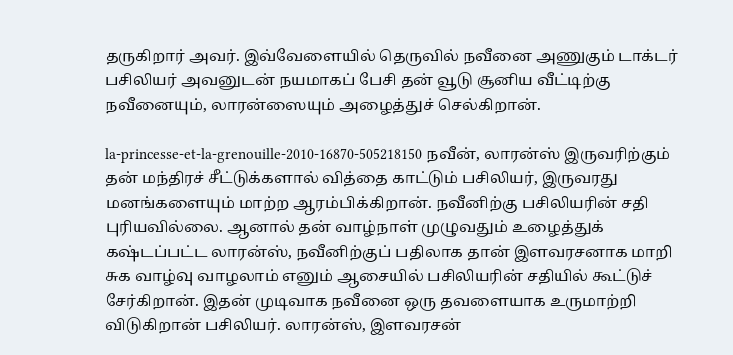தருகிறார் அவர். இவ்வேளையில் தெருவில் நவீனை அணுகும் டாக்டர் பசிலியர் அவனுடன் நயமாகப் பேசி தன் வூடு சூனிய வீட்டிற்கு நவீனையும், லாரன்ஸையும் அழைத்துச் செல்கிறான்.

la-princesse-et-la-grenouille-2010-16870-505218150 நவீன், லாரன்ஸ் இருவரிற்கும் தன் மந்திரச் சீட்டுக்களால் வித்தை காட்டும் பசிலியர், இருவரது மனங்களையும் மாற்ற ஆரம்பிக்கிறான். நவீனிற்கு பசிலியரின் சதி புரியவில்லை. ஆனால் தன் வாழ்நாள் முழுவதும் உழைத்துக் கஷ்டப்பட்ட லாரன்ஸ், நவீனிற்குப் பதிலாக தான் இளவரசனாக மாறி சுக வாழ்வு வாழலாம் எனும் ஆசையில் பசிலியரின் சதியில் கூட்டுச் சேர்கிறான். இதன் முடிவாக நவீனை ஒரு தவளையாக உருமாற்றி விடுகிறான் பசிலியர். லாரன்ஸ், இளவரசன்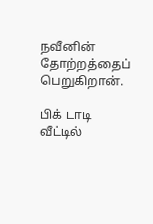நவீனின் தோற்றத்தைப் பெறுகிறான்.

பிக் டாடி வீட்டில்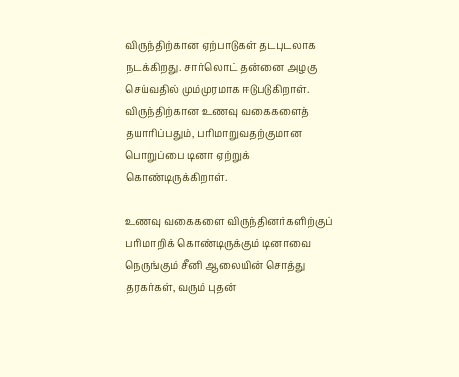விருந்திற்கான ஏற்பாடுகள் தடபுடலாக நடக்கிறது. சார்லொட் தன்னை அழகு செய்வதில் மும்முரமாக ஈடுபடுகிறாள். விருந்திற்கான உணவு வகைகளைத் தயாரிப்பதும், பரிமாறுவதற்குமான பொறுப்பை டினா ஏற்றுக் கொண்டிருக்கிறாள்.

உணவு வகைகளை விருந்தினர்களிற்குப் பரிமாறிக் கொண்டிருக்கும் டினாவை நெருங்கும் சீனி ஆலையின் சொத்து தரகர்கள், வரும் புதன்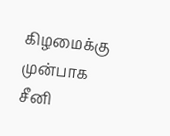கிழமைக்கு முன்பாக சீனி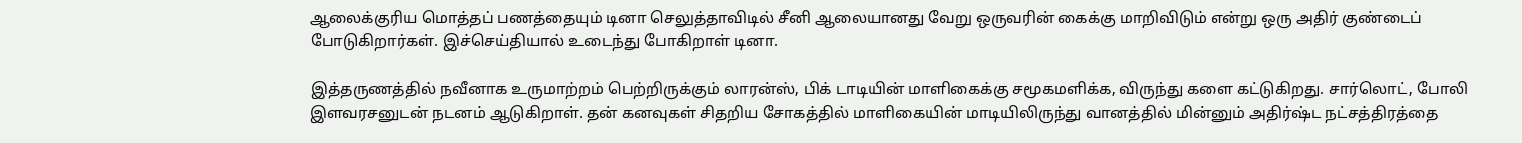ஆலைக்குரிய மொத்தப் பணத்தையும் டினா செலுத்தாவிடில் சீனி ஆலையானது வேறு ஒருவரின் கைக்கு மாறிவிடும் என்று ஒரு அதிர் குண்டைப் போடுகிறார்கள். இச்செய்தியால் உடைந்து போகிறாள் டினா.

இத்தருணத்தில் நவீனாக உருமாற்றம் பெற்றிருக்கும் லாரன்ஸ், பிக் டாடியின் மாளிகைக்கு சமூகமளிக்க, விருந்து களை கட்டுகிறது. சார்லொட், போலி இளவரசனுடன் நடனம் ஆடுகிறாள். தன் கனவுகள் சிதறிய சோகத்தில் மாளிகையின் மாடியிலிருந்து வானத்தில் மின்னும் அதிர்ஷ்ட நட்சத்திரத்தை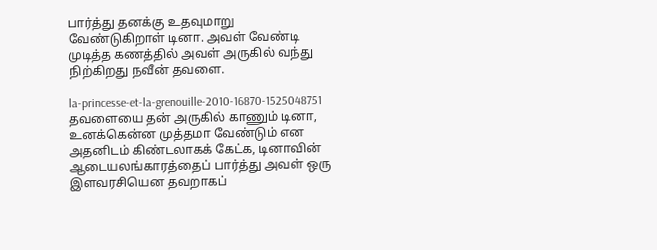பார்த்து தனக்கு உதவுமாறு வேண்டுகிறாள் டினா. அவள் வேண்டி முடித்த கணத்தில் அவள் அருகில் வந்து நிற்கிறது நவீன் தவளை.

la-princesse-et-la-grenouille-2010-16870-1525048751 தவளையை தன் அருகில் காணும் டினா, உனக்கென்ன முத்தமா வேண்டும் என அதனிடம் கிண்டலாகக் கேட்க, டினாவின் ஆடையலங்காரத்தைப் பார்த்து அவள் ஒரு இளவரசியென தவறாகப்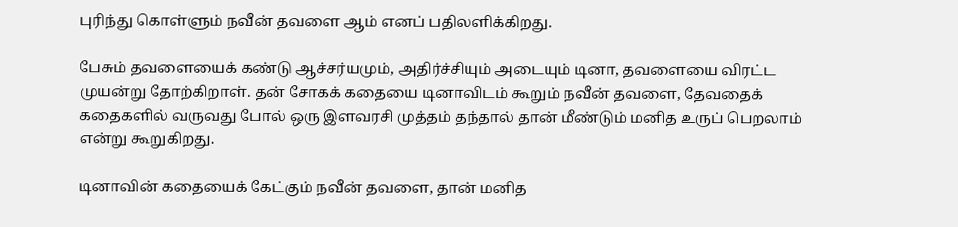புரிந்து கொள்ளும் நவீன் தவளை ஆம் எனப் பதிலளிக்கிறது.

பேசும் தவளையைக் கண்டு ஆச்சர்யமும், அதிர்ச்சியும் அடையும் டினா, தவளையை விரட்ட முயன்று தோற்கிறாள். தன் சோகக் கதையை டினாவிடம் கூறும் நவீன் தவளை, தேவதைக் கதைகளில் வருவது போல் ஒரு இளவரசி முத்தம் தந்தால் தான் மீண்டும் மனித உருப் பெறலாம் என்று கூறுகிறது.

டினாவின் கதையைக் கேட்கும் நவீன் தவளை, தான் மனித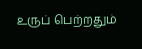உருப் பெற்றதும்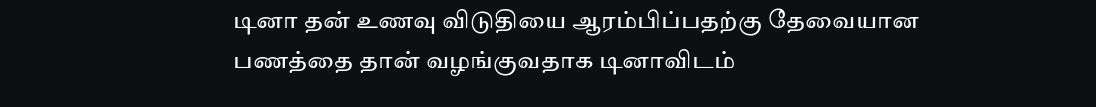டினா தன் உணவு விடுதியை ஆரம்பிப்பதற்கு தேவையான பணத்தை தான் வழங்குவதாக டினாவிடம்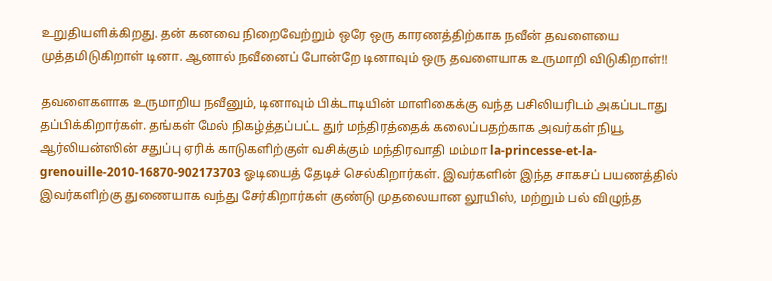உறுதியளிக்கிறது. தன் கனவை நிறைவேற்றும் ஒரே ஒரு காரணத்திற்காக நவீன் தவளையை முத்தமிடுகிறாள் டினா. ஆனால் நவீனைப் போன்றே டினாவும் ஒரு தவளையாக உருமாறி விடுகிறாள்!!

தவளைகளாக உருமாறிய நவீனும், டினாவும் பிக்டாடியின் மாளிகைக்கு வந்த பசிலியரிடம் அகப்படாது தப்பிக்கிறார்கள். தங்கள் மேல் நிகழ்த்தப்பட்ட துர் மந்திரத்தைக் கலைப்பதற்காக அவர்கள் நியூ ஆர்லியன்ஸின் சதுப்பு ஏரிக் காடுகளிற்குள் வசிக்கும் மந்திரவாதி மம்மா la-princesse-et-la-grenouille-2010-16870-902173703 ஓடியைத் தேடிச் செல்கிறார்கள். இவர்களின் இந்த சாகசப் பயணத்தில் இவர்களிற்கு துணையாக வந்து சேர்கிறார்கள் குண்டு முதலையான லூயிஸ், மற்றும் பல் விழுந்த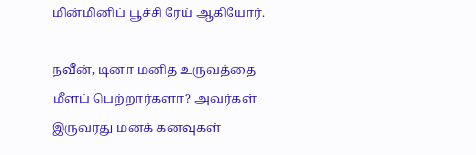மின்மினிப் பூச்சி ரேய் ஆகியோர்.

நவீன், டினா மனித உருவத்தை மீளப் பெற்றார்களா? அவர்கள் இருவரது மனக் கனவுகள்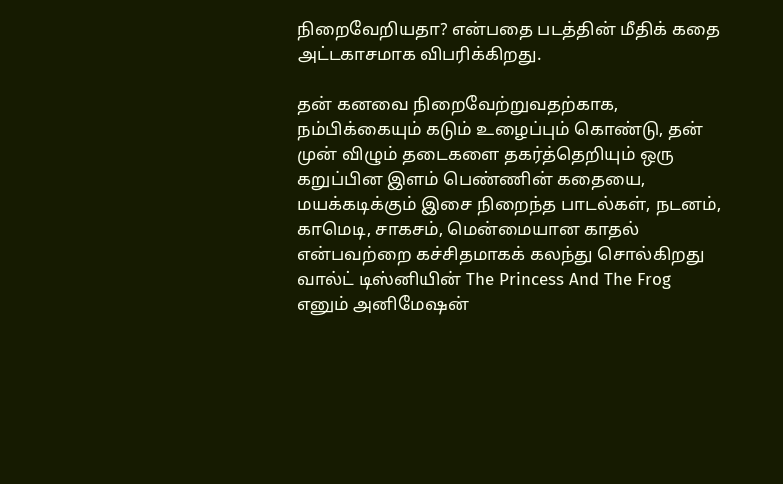நிறைவேறியதா? என்பதை படத்தின் மீதிக் கதை அட்டகாசமாக விபரிக்கிறது.

தன் கனவை நிறைவேற்றுவதற்காக, நம்பிக்கையும் கடும் உழைப்பும் கொண்டு, தன் முன் விழும் தடைகளை தகர்த்தெறியும் ஒரு கறுப்பின இளம் பெண்ணின் கதையை, மயக்கடிக்கும் இசை நிறைந்த பாடல்கள், நடனம், காமெடி, சாகசம், மென்மையான காதல் என்பவற்றை கச்சிதமாகக் கலந்து சொல்கிறது வால்ட் டிஸ்னியின் The Princess And The Frog எனும் அனிமேஷன்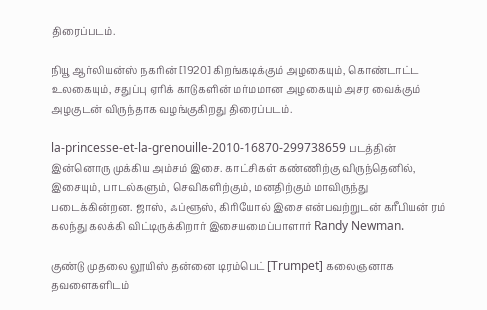திரைப்படம்.

நியூ ஆர்லியன்ஸ் நகரின் [1920] கிறங்கடிக்கும் அழகையும், கொண்டாட்ட உலகையும், சதுப்பு ஏரிக் காடுகளின் மர்மமான அழகையும் அசர வைக்கும் அழகுடன் விருந்தாக வழங்குகிறது திரைப்படம்.

la-princesse-et-la-grenouille-2010-16870-299738659 படத்தின் இன்னொரு முக்கிய அம்சம் இசை. காட்சிகள் கண்ணிற்கு விருந்தெனில், இசையும், பாடல்களும், செவிகளிற்கும், மனதிற்கும் மாவிருந்து படைக்கின்றன. ஜாஸ், ஃப்ளூஸ், கிரியோல் இசை என்பவற்றுடன் கரீபியன் ரம் கலந்து கலக்கி விட்டிருக்கிறார் இசையமைப்பாளார் Randy Newman.

குண்டு முதலை லூயிஸ் தன்னை டிரம்பெட் [Trumpet] கலைஞனாக தவளைகளிடம்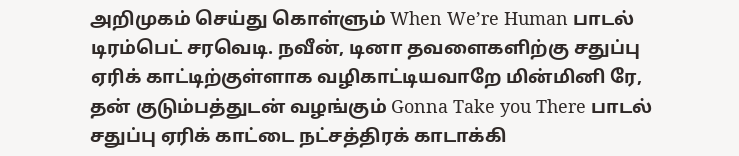அறிமுகம் செய்து கொள்ளும் When We’re Human பாடல் டிரம்பெட் சரவெடி. நவீன், டினா தவளைகளிற்கு சதுப்பு ஏரிக் காட்டிற்குள்ளாக வழிகாட்டியவாறே மின்மினி ரே, தன் குடும்பத்துடன் வழங்கும் Gonna Take you There பாடல் சதுப்பு ஏரிக் காட்டை நட்சத்திரக் காடாக்கி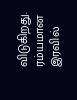விடுகிறது. ரம்யமான இரவில்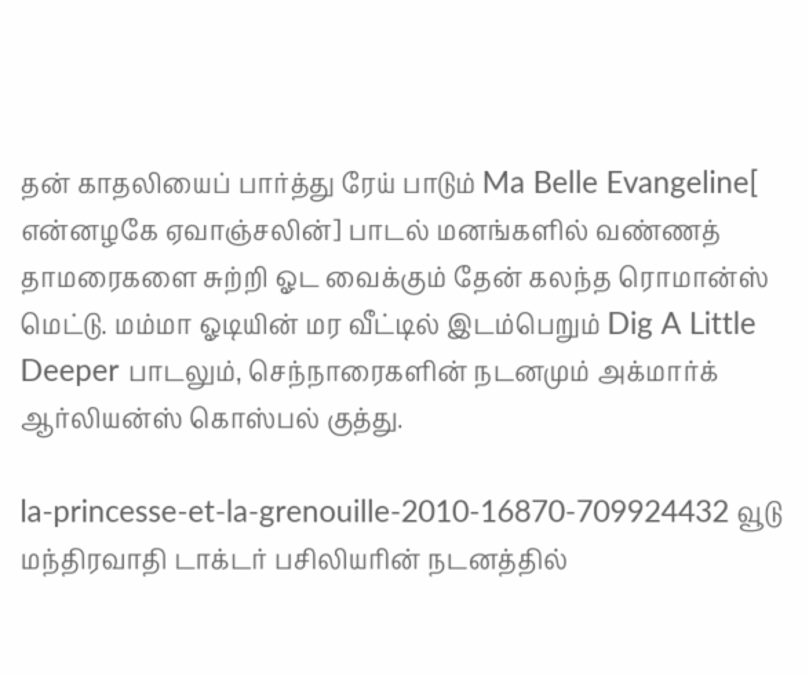தன் காதலியைப் பார்த்து ரேய் பாடும் Ma Belle Evangeline[ என்னழகே ஏவாஞ்சலின்] பாடல் மனங்களில் வண்ணத் தாமரைகளை சுற்றி ஓட வைக்கும் தேன் கலந்த ரொமான்ஸ் மெட்டு. மம்மா ஓடியின் மர வீட்டில் இடம்பெறும் Dig A Little Deeper பாடலும், செந்நாரைகளின் நடனமும் அக்மார்க் ஆர்லியன்ஸ் கொஸ்பல் குத்து.

la-princesse-et-la-grenouille-2010-16870-709924432 வூடு மந்திரவாதி டாக்டர் பசிலியரின் நடனத்தில்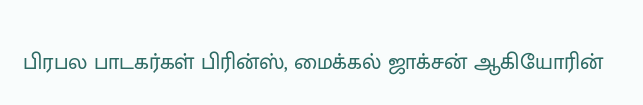பிரபல பாடகர்கள் பிரின்ஸ், மைக்கல் ஜாக்சன் ஆகியோரின்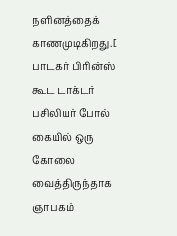நளினத்தைக் காணமுடிகிறது.[ பாடகர் பிரின்ஸ் கூட டாக்டர் பசிலியர் போல் கையில் ஒரு கோலை வைத்திருந்தாக ஞாபகம்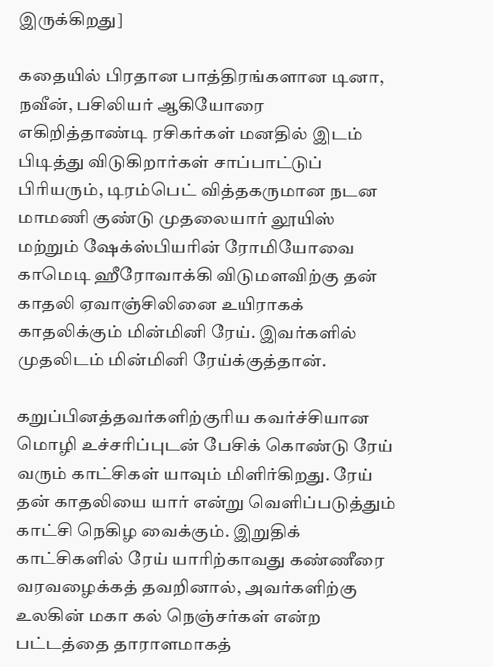இருக்கிறது]

கதையில் பிரதான பாத்திரங்களான டினா, நவீன், பசிலியர் ஆகியோரை எகிறித்தாண்டி ரசிகர்கள் மனதில் இடம் பிடித்து விடுகிறார்கள் சாப்பாட்டுப் பிரியரும், டிரம்பெட் வித்தகருமான நடன மாமணி குண்டு முதலையார் லூயிஸ் மற்றும் ஷேக்ஸ்பியரின் ரோமியோவை காமெடி ஹீரோவாக்கி விடுமளவிற்கு தன் காதலி ஏவாஞ்சிலினை உயிராகக் காதலிக்கும் மின்மினி ரேய். இவர்களில் முதலிடம் மின்மினி ரேய்க்குத்தான்.

கறுப்பினத்தவர்களிற்குரிய கவர்ச்சியான மொழி உச்சரிப்புடன் பேசிக் கொண்டு ரேய் வரும் காட்சிகள் யாவும் மிளிர்கிறது. ரேய் தன் காதலியை யார் என்று வெளிப்படுத்தும் காட்சி நெகிழ வைக்கும். இறுதிக் காட்சிகளில் ரேய் யாரிற்காவது கண்ணீரை வரவழைக்கத் தவறினால், அவர்களிற்கு உலகின் மகா கல் நெஞ்சர்கள் என்ற பட்டத்தை தாராளமாகத்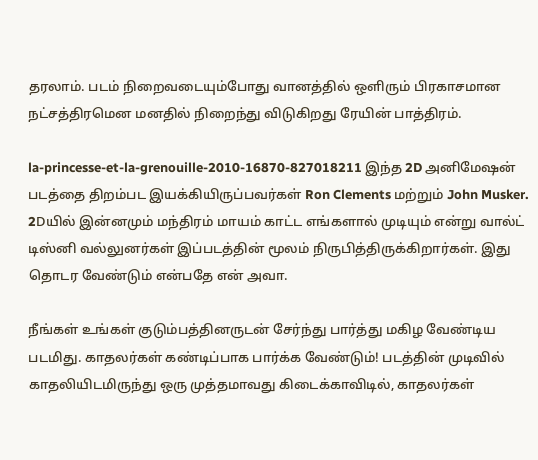தரலாம். படம் நிறைவடையும்போது வானத்தில் ஒளிரும் பிரகாசமான நட்சத்திரமென மனதில் நிறைந்து விடுகிறது ரேயின் பாத்திரம்.

la-princesse-et-la-grenouille-2010-16870-827018211 இந்த 2D அனிமேஷன் படத்தை திறம்பட இயக்கியிருப்பவர்கள் Ron Clements மற்றும் John Musker. 2Dயில் இன்னமும் மந்திரம் மாயம் காட்ட எங்களால் முடியும் என்று வால்ட் டிஸ்னி வல்லுனர்கள் இப்படத்தின் மூலம் நிருபித்திருக்கிறார்கள். இது தொடர வேண்டும் என்பதே என் அவா.

நீங்கள் உங்கள் குடும்பத்தினருடன் சேர்ந்து பார்த்து மகிழ வேண்டிய படமிது. காதலர்கள் கண்டிப்பாக பார்க்க வேண்டும்! படத்தின் முடிவில் காதலியிடமிருந்து ஒரு முத்தமாவது கிடைக்காவிடில், காதலர்கள்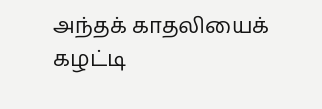அந்தக் காதலியைக் கழட்டி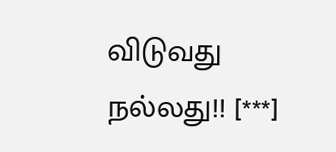விடுவது நல்லது!! [***]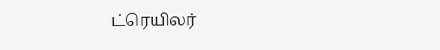ட்ரெயிலர்